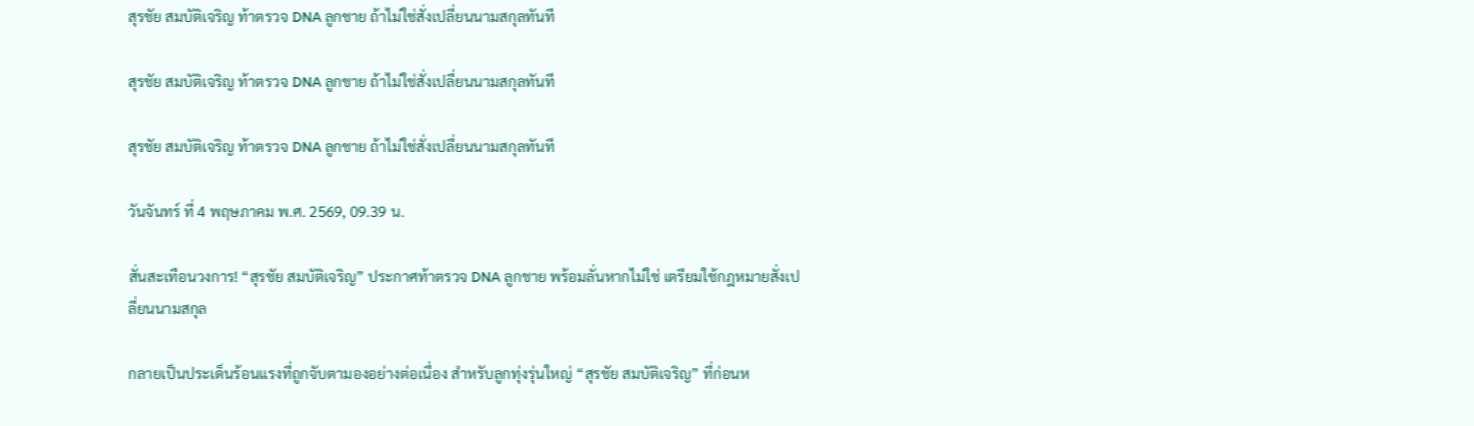สุรชัย สมบัติเจริญ ท้าตรวจ DNA ลูกชาย ถ้าไม่ใช่สั่งเปลี่ยนนามสกุลทันที

สุรชัย สมบัติเจริญ ท้าตรวจ DNA ลูกชาย ถ้าไม่ใช่สั่งเปลี่ยนนามสกุลทันที

สุรชัย สมบัติเจริญ ท้าตรวจ DNA ลูกชาย ถ้าไม่ใช่สั่งเปลี่ยนนามสกุลทันที

วันจันทร์ ที่ 4 พฤษภาคม พ.ศ. 2569, 09.39 น.

สั่นสะเทือนวงการ! “สุรชัย สมบัติเจริญ” ประกาศท้าตรวจ DNA ลูกชาย พร้อมลั่นหากไม่ใช่ เตรียมใช้กฎหมายสั่งเปลี่ยนนามสกุล

กลายเป็นประเด็นร้อนแรงที่ถูกจับตามองอย่างต่อเนื่อง สำหรับลูกทุ่งรุ่นใหญ่ “สุรชัย สมบัติเจริญ” ที่ก่อนห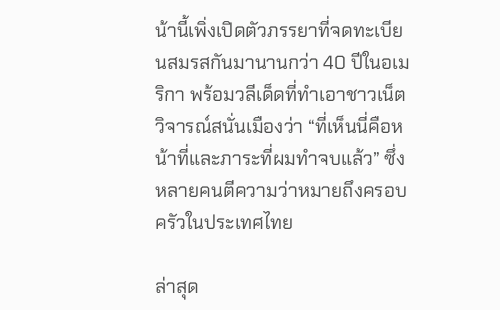น้านี้เพิ่งเปิดตัวภรรยาที่จดทะเบียนสมรสกันมานานกว่า 40 ปีในอเมริกา พร้อมวลีเด็ดที่ทำเอาชาวเน็ตวิจารณ์สนั่นเมืองว่า “ที่เห็นนี่คือหน้าที่และภาระที่ผมทำจบแล้ว” ซึ่งหลายคนตีความว่าหมายถึงครอบครัวในประเทศไทย

ล่าสุด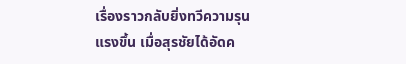เรื่องราวกลับยิ่งทวีความรุนแรงขึ้น เมื่อสุรชัยได้อัดค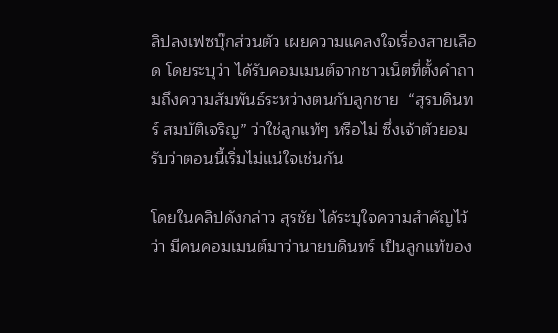ลิปลงเฟซบุ๊กส่วนตัว เผยความแคลงใจเรื่องสายเลือด โดยระบุว่า ได้รับคอมเมนต์จากชาวเน็ตที่ตั้งคำถามถึงความสัมพันธ์ระหว่างตนกับลูกชาย  “สุรบดินทร์ สมบัติเจริญ” ว่าใช่ลูกแท้ๆ หรือไม่ ซึ่งเจ้าตัวยอมรับว่าตอนนี้เริ่มไม่แน่ใจเช่นกัน

โดยในคลิปดังกล่าว สุรชัย ได้ระบุใจความสำคัญไว้ว่า มีคนคอมเมนต์มาว่านายบดินทร์ เป็นลูกแท้ของ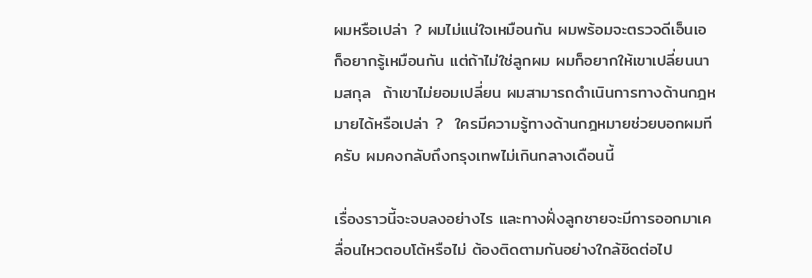ผมหรือเปล่า ? ผมไม่แน่ใจเหมือนกัน ผมพร้อมจะตรวจดีเอ็นเอ ก็อยากรู้เหมือนกัน แต่ถ้าไม่ใช่ลูกผม ผมก็อยากให้เขาเปลี่ยนนามสกุล  ถ้าเขาไม่ยอมเปลี่ยน ผมสามารถดำเนินการทางด้านกฎหมายได้หรือเปล่า ?  ใครมีความรู้ทางด้านกฎหมายช่วยบอกผมทีครับ ผมคงกลับถึงกรุงเทพไม่เกินกลางเดือนนี้

เรื่องราวนี้จะจบลงอย่างไร และทางฝั่งลูกชายจะมีการออกมาเคลื่อนไหวตอบโต้หรือไม่ ต้องติดตามกันอย่างใกล้ชิดต่อไป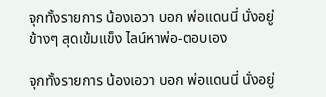จุกทั้งรายการ น้องเอวา บอก พ่อแดนนี่ นั่งอยู่ข้างๆ สุดเข้มแข็ง ไลน์หาพ่อ-ตอบเอง

จุกทั้งรายการ น้องเอวา บอก พ่อแดนนี่ นั่งอยู่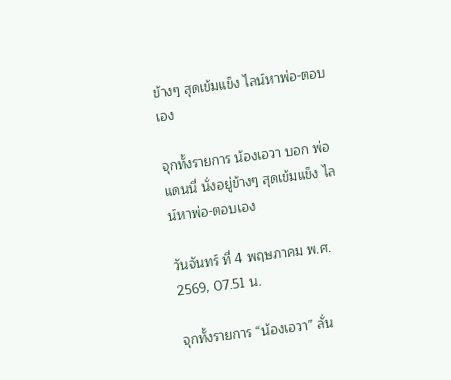ข้างๆ สุดเข้มแข็ง ไลน์หาพ่อ-ตอบเอง

จุกทั้งรายการ น้องเอวา บอก พ่อแดนนี่ นั่งอยู่ข้างๆ สุดเข้มแข็ง ไลน์หาพ่อ-ตอบเอง

วันจันทร์ ที่ 4 พฤษภาคม พ.ศ. 2569, 07.51 น.

จุกทั้งรายการ “น้องเอวา” ลั่น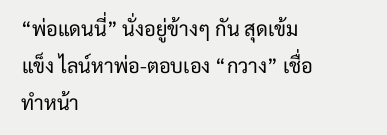“พ่อแดนนี่” นั่งอยู่ข้างๆ กัน สุดเข้มแข็ง ไลน์หาพ่อ-ตอบเอง “กวาง” เชื่อทำหน้า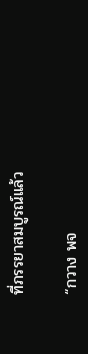ที่ภรรยาสมบูรณ์แล้ว

“กวาง พจ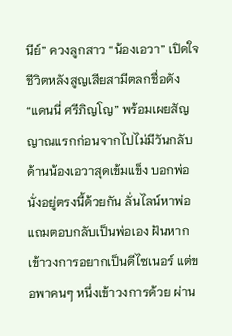นีย์” ควงลูกสาว “น้องเอวา” เปิดใจชีวิตหลังสูญเสียสามีตลกชื่อดัง “แดนนี่ ศรีภิญโญ” พร้อมเผยสัญญาณแรกก่อนจากไปไม่มีวันกลับ ด้านน้องเอวาสุดเข้มแข็ง บอกพ่อนั่งอยู่ตรงนี้ด้วยกัน ลั่นไลน์หาพ่อ แถมตอบกลับเป็นพ่อเอง ฝันหากเข้าวงการอยากเป็นดีไซเนอร์ แต่ขอพาคนๆ หนึ่งเข้าวงการด้วย ผ่าน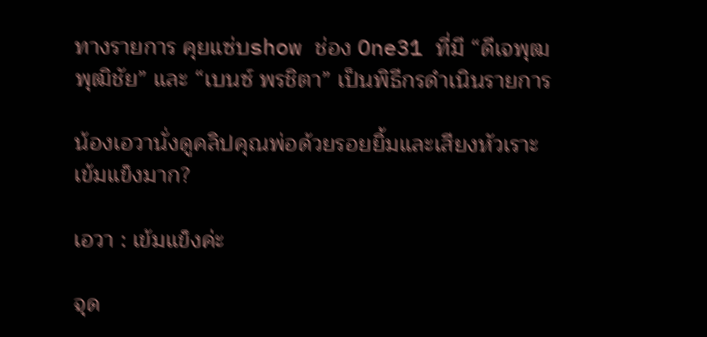ทางรายการ คุยแซ่บshow ช่อง One31 ที่มี “ดีเจพุฒ พุฒิชัย” และ “เบนซ์ พรชิตา” เป็นพิธีกรดำเนินรายการ

น้องเอวานั่งดูคลิปคุณพ่อด้วยรอยยิ้มและเสียงหัวเราะ เข้มแข็งมาก?

เอวา : เข้มแข็งค่ะ

จุด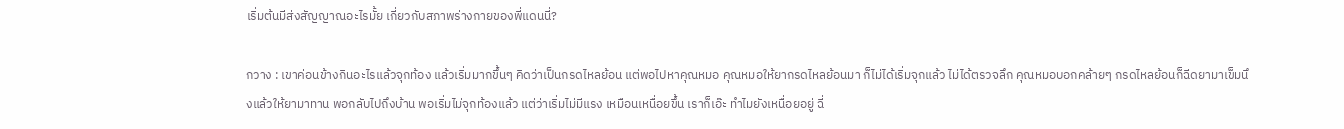เริ่มต้นมีส่งสัญญาณอะไรมั้ย เกี่ยวกับสภาพร่างกายของพี่แดนนี่?

กวาง : เขาค่อนข้างกินอะไรแล้วจุกท้อง แล้วเริ่มมากขึ้นๆ คิดว่าเป็นกรดไหลย้อน แต่พอไปหาคุณหมอ คุณหมอให้ยากรดไหลย้อนมา ก็ไม่ได้เริ่มจุกแล้ว ไม่ได้ตรวจลึก คุณหมอบอกคล้ายๆ กรดไหลย้อนก็ฉีดยามาเข็มนึงแล้วให้ยามาทาน พอกลับไปถึงบ้าน พอเริ่มไม่จุกท้องแล้ว แต่ว่าเริ่มไม่มีแรง เหมือนเหนื่อยขึ้น เราก็เอ๊ะ ทำไมยังเหนื่อยอยู่ ฉี่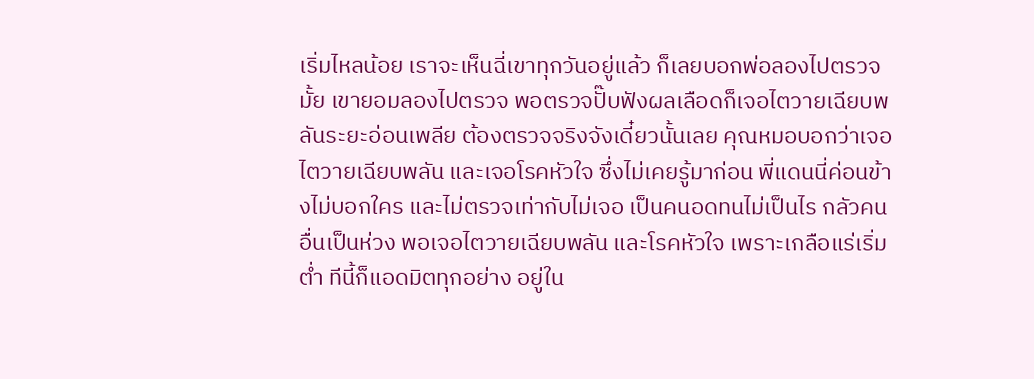เริ่มไหลน้อย เราจะเห็นฉี่เขาทุกวันอยู่แล้ว ก็เลยบอกพ่อลองไปตรวจมั้ย เขายอมลองไปตรวจ พอตรวจปั๊บฟังผลเลือดก็เจอไตวายเฉียบพลันระยะอ่อนเพลีย ต้องตรวจจริงจังเดี๋ยวนั้นเลย คุณหมอบอกว่าเจอไตวายเฉียบพลัน และเจอโรคหัวใจ ซึ่งไม่เคยรู้มาก่อน พี่แดนนี่ค่อนข้างไม่บอกใคร และไม่ตรวจเท่ากับไม่เจอ เป็นคนอดทนไม่เป็นไร กลัวคนอื่นเป็นห่วง พอเจอไตวายเฉียบพลัน และโรคหัวใจ เพราะเกลือแร่เริ่มต่ำ ทีนี้ก็แอดมิตทุกอย่าง อยู่ใน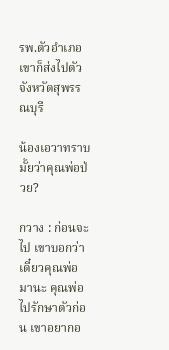รพ.ตัวอำเภอ เขาก็ส่งไปตัวจังหวัดสุพรรณบุรี

น้องเอวาทราบมั้ยว่าคุณพ่อป่วย?

กวาง : ก่อนจะไป เขาบอกว่าเดี๋ยวคุณพ่อมานะ คุณพ่อไปรักษาตัวก่อน เขาอยากอ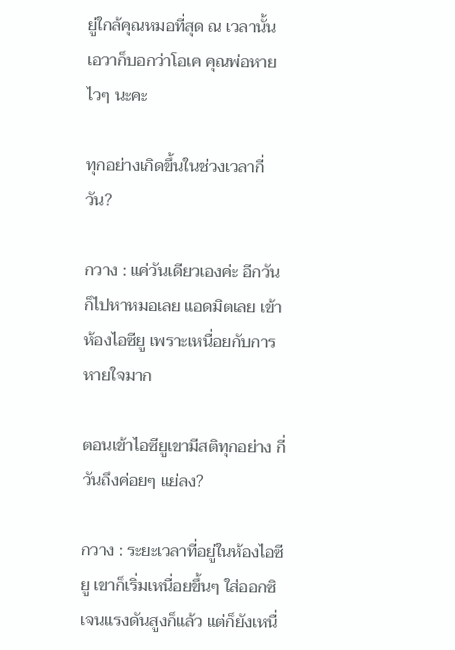ยู่ใกล้คุณหมอที่สุด ณ เวลานั้น เอวาก็บอกว่าโอเค คุณพ่อหายไวๆ นะคะ

ทุกอย่างเกิดขึ้นในช่วงเวลากี่วัน?

กวาง : แค่วันเดียวเองค่ะ อีกวันก็ไปหาหมอเลย แอดมิตเลย เข้าห้องไอซียู เพราะเหนื่อยกับการหายใจมาก

ตอนเข้าไอซียูเขามีสติทุกอย่าง กี่วันถึงค่อยๆ แย่ลง?

กวาง : ระยะเวลาที่อยู่ในห้องไอซียู เขาก็เริ่มเหนื่อยขึ้นๆ ใส่ออกซิเจนแรงดันสูงก็แล้ว แต่ก็ยังเหนื่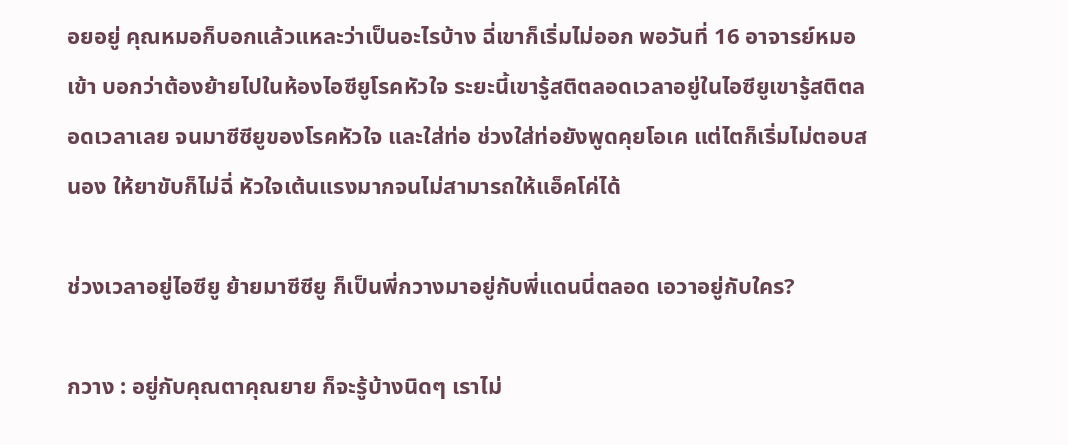อยอยู่ คุณหมอก็บอกแล้วแหละว่าเป็นอะไรบ้าง ฉี่เขาก็เริ่มไม่ออก พอวันที่ 16 อาจารย์หมอเข้า บอกว่าต้องย้ายไปในห้องไอซียูโรคหัวใจ ระยะนี้เขารู้สติตลอดเวลาอยู่ในไอซียูเขารู้สติตลอดเวลาเลย จนมาซีซียูของโรคหัวใจ และใส่ท่อ ช่วงใส่ท่อยังพูดคุยโอเค แต่ไตก็เริ่มไม่ตอบสนอง ให้ยาขับก็ไม่ฉี่ หัวใจเต้นแรงมากจนไม่สามารถให้แอ็คโค่ได้

ช่วงเวลาอยู่ไอซียู ย้ายมาซีซียู ก็เป็นพี่กวางมาอยู่กับพี่แดนนี่ตลอด เอวาอยู่กับใคร?

กวาง : อยู่กับคุณตาคุณยาย ก็จะรู้บ้างนิดๆ เราไม่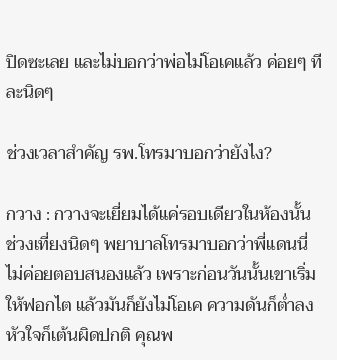ปิดซะเลย และไม่บอกว่าพ่อไม่โอเคแล้ว ค่อยๆ ทีละนิดๆ

ช่วงเวลาสำคัญ รพ.โทรมาบอกว่ายังไง?

กวาง : กวางจะเยี่ยมได้แค่รอบเดียวในห้องนั้น ช่วงเที่ยงนิดๆ พยาบาลโทรมาบอกว่าพี่แดนนี่ไม่ค่อยตอบสนองแล้ว เพราะก่อนวันนั้นเขาเริ่มให้ฟอกไต แล้วมันก็ยังไม่โอเค ความดันก็ต่ำลง หัวใจก็เต้นผิดปกติ คุณพ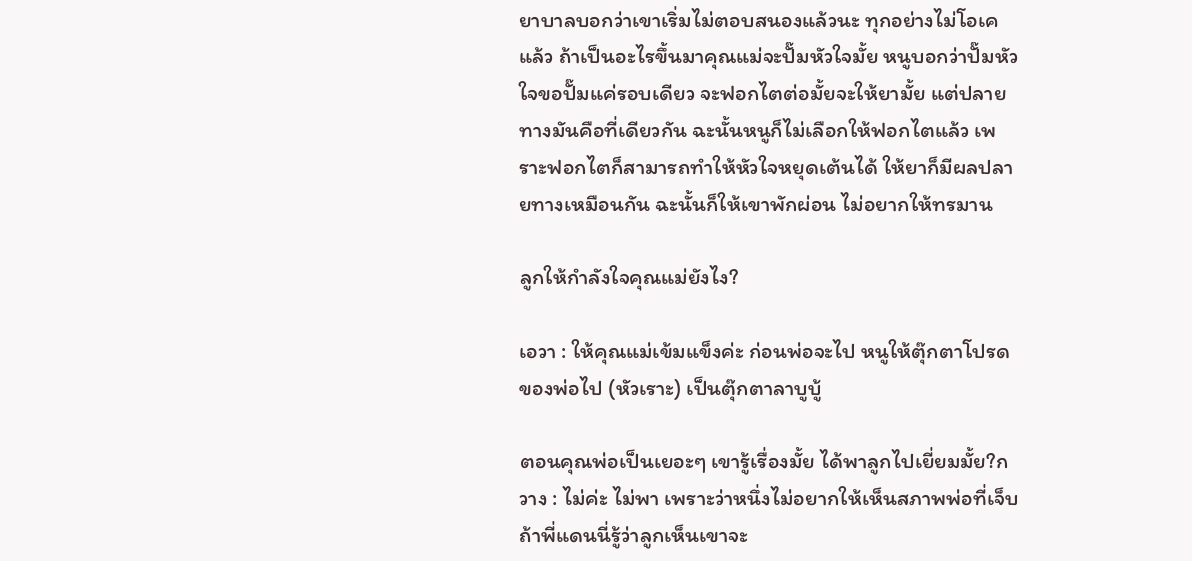ยาบาลบอกว่าเขาเริ่มไม่ตอบสนองแล้วนะ ทุกอย่างไม่โอเคแล้ว ถ้าเป็นอะไรขึ้นมาคุณแม่จะปั๊มหัวใจมั้ย หนูบอกว่าปั๊มหัวใจขอปั๊มแค่รอบเดียว จะฟอกไตต่อมั้ยจะให้ยามั้ย แต่ปลายทางมันคือที่เดียวกัน ฉะนั้นหนูก็ไม่เลือกให้ฟอกไตแล้ว เพราะฟอกไตก็สามารถทำให้หัวใจหยุดเต้นได้ ให้ยาก็มีผลปลายทางเหมือนกัน ฉะนั้นก็ให้เขาพักผ่อน ไม่อยากให้ทรมาน

ลูกให้กำลังใจคุณแม่ยังไง?

เอวา : ให้คุณแม่เข้มแข็งค่ะ ก่อนพ่อจะไป หนูให้ตุ๊กตาโปรดของพ่อไป (หัวเราะ) เป็นตุ๊กตาลาบูบู้

ตอนคุณพ่อเป็นเยอะๆ เขารู้เรื่องมั้ย ได้พาลูกไปเยี่ยมมั้ย?กวาง : ไม่ค่ะ ไม่พา เพราะว่าหนึ่งไม่อยากให้เห็นสภาพพ่อที่เจ็บ ถ้าพี่แดนนี่รู้ว่าลูกเห็นเขาจะ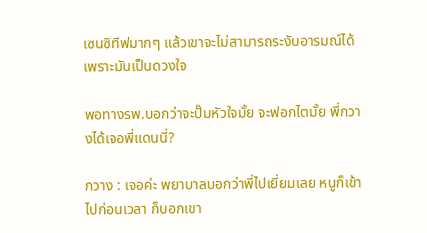เซนซิทีฟมากๆ แล้วเขาจะไม่สามารถระงับอารมณ์ได้ เพราะมันเป็นดวงใจ

พอทางรพ.บอกว่าจะปั๊มหัวใจมั้ย จะฟอกไตมั้ย พี่กวางได้เจอพี่แดนนี่?

กวาง : เจอค่ะ พยาบาลบอกว่าพี่ไปเยี่ยมเลย หนูก็เข้าไปก่อนเวลา ก็บอกเขา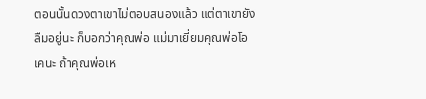ตอนนั้นดวงตาเขาไม่ตอบสนองแล้ว แต่ตาเขายังลืมอยู่นะ ก็บอกว่าคุณพ่อ แม่มาเยี่ยมคุณพ่อโอเคนะ ถ้าคุณพ่อเห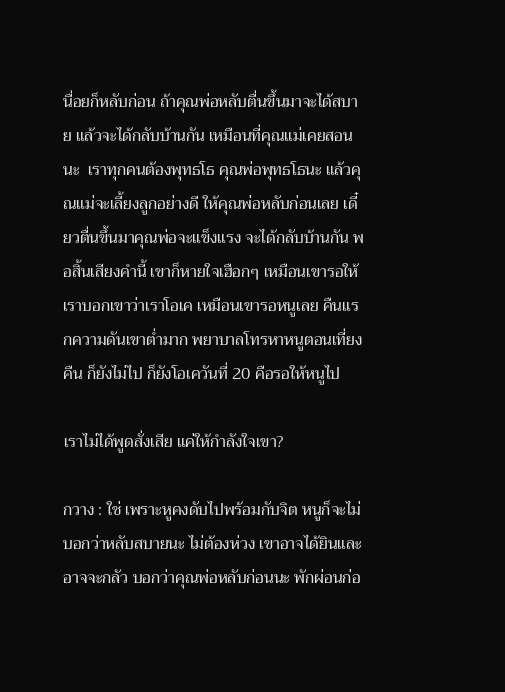นื่อยก็หลับก่อน ถ้าคุณพ่อหลับตื่นขึ้นมาจะได้สบาย แล้วจะได้กลับบ้านกัน เหมือนที่คุณแม่เคยสอนนะ  เราทุกคนต้องพุทธโธ คุณพ่อพุทธโธนะ แล้วคุณแม่จะเลี้ยงลูกอย่างดี ให้คุณพ่อหลับก่อนเลย เดี๋ยวตื่นขึ้นมาคุณพ่อจะแข็งแรง จะได้กลับบ้านกัน พอสิ้นเสียงคำนี้ เขาก็หายใจเฮือกๆ เหมือนเขารอให้เราบอกเขาว่าเราโอเค เหมือนเขารอหนูเลย คืนแรกความดันเขาต่ำมาก พยาบาลโทรหาหนูตอนเที่ยงคืน ก็ยังไม่ไป ก็ยังโอเควันที่ 20 คือรอให้หนูไป

เราไม่ได้พูดสั่งเสีย แค่ให้กำลังใจเขา?

กวาง : ใช่ เพราะหูคงดับไปพร้อมกับจิต หนูก็จะไม่บอกว่าหลับสบายนะ ไม่ต้องห่วง เขาอาจได้ยินและอาจจะกลัว บอกว่าคุณพ่อหลับก่อนนะ พักผ่อนก่อ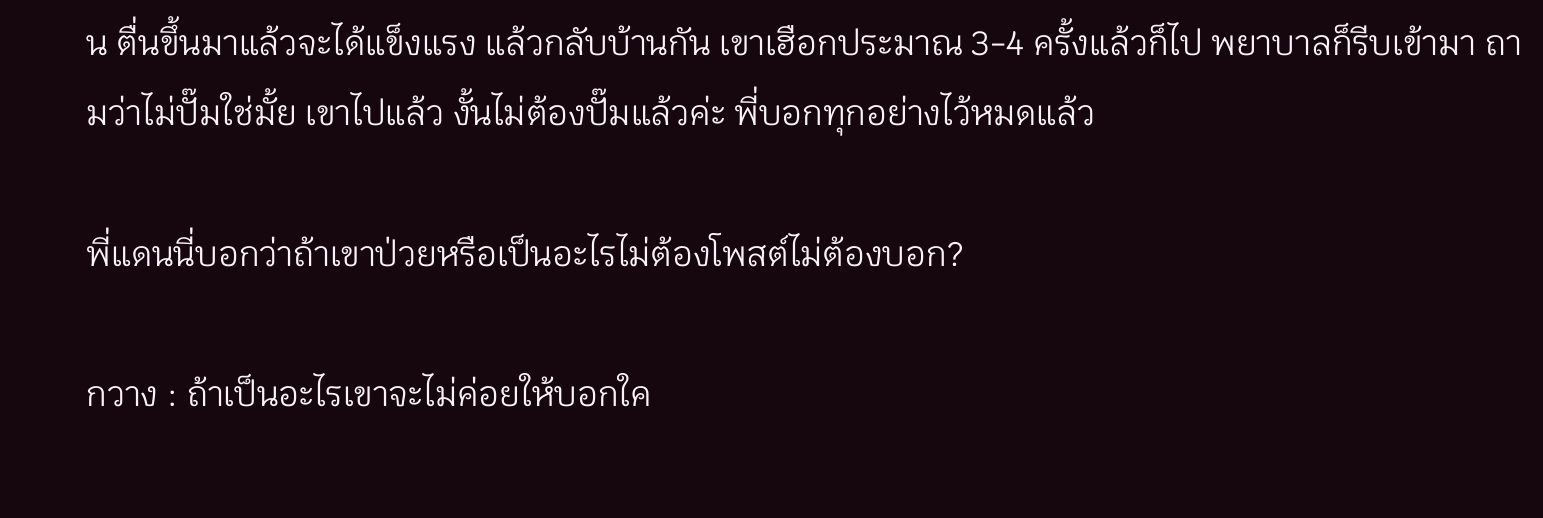น ตื่นขึ้นมาแล้วจะได้แข็งแรง แล้วกลับบ้านกัน เขาเฮือกประมาณ 3-4 ครั้งแล้วก็ไป พยาบาลก็รีบเข้ามา ถามว่าไม่ปั๊มใช่มั้ย เขาไปแล้ว งั้นไม่ต้องปั๊มแล้วค่ะ พี่บอกทุกอย่างไว้หมดแล้ว

พี่แดนนี่บอกว่าถ้าเขาป่วยหรือเป็นอะไรไม่ต้องโพสต์ไม่ต้องบอก?

กวาง : ถ้าเป็นอะไรเขาจะไม่ค่อยให้บอกใค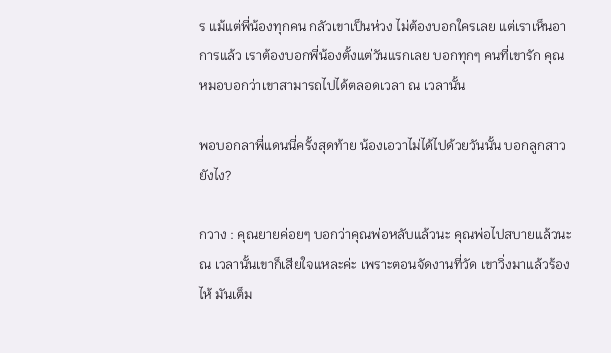ร แม้แต่พี่น้องทุกคน กลัวเขาเป็นห่วง ไม่ต้องบอกใครเลย แต่เราเห็นอาการแล้ว เราต้องบอกพี่น้องตั้งแต่วันแรกเลย บอกทุกๆ คนที่เขารัก คุณหมอบอกว่าเขาสามารถไปได้ตลอดเวลา ณ เวลานั้น

พอบอกลาพี่แดนนี่ครั้งสุดท้าย น้องเอวาไม่ได้ไปด้วยวันนั้น บอกลูกสาวยังไง?

กวาง : คุณยายค่อยๆ บอกว่าคุณพ่อหลับแล้วนะ คุณพ่อไปสบายแล้วนะ ณ เวลานั้นเขาก็เสียใจแหละค่ะ เพราะตอนจัดงานที่วัด เขาวิ่งมาแล้วร้องไห้ มันเต็ม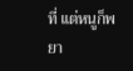ที่ แต่หนูก็พยา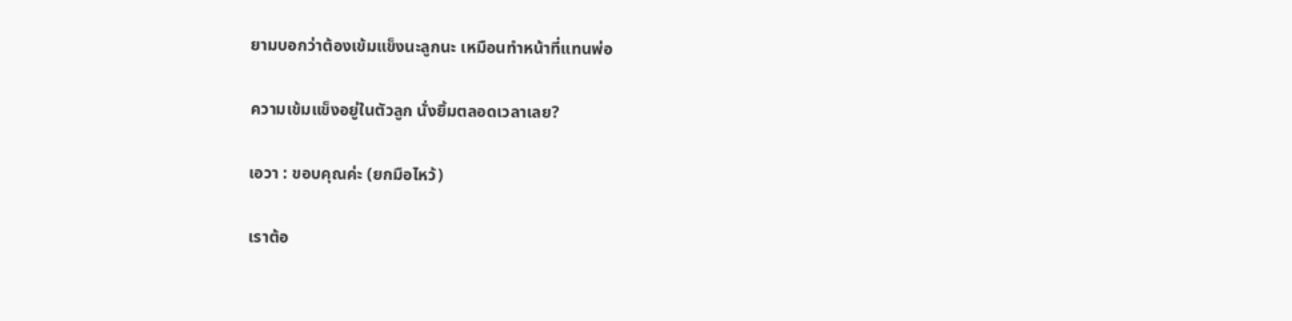ยามบอกว่าต้องเข้มแข็งนะลูกนะ เหมือนทำหน้าที่แทนพ่อ

ความเข้มแข็งอยู่ในตัวลูก นั่งยิ้มตลอดเวลาเลย?

เอวา : ขอบคุณค่ะ (ยกมือไหว้)

เราต้อ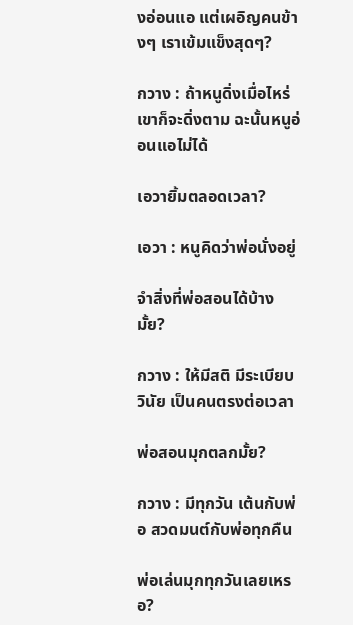งอ่อนแอ แต่เผอิญคนข้างๆ เราเข้มแข็งสุดๆ?

กวาง : ถ้าหนูดิ่งเมื่อไหร่ เขาก็จะดิ่งตาม ฉะนั้นหนูอ่อนแอไม่ได้

เอวายิ้มตลอดเวลา?

เอวา : หนูคิดว่าพ่อนั่งอยู่

จำสิ่งที่พ่อสอนได้บ้างมั้ย?

กวาง : ให้มีสติ มีระเบียบวินัย เป็นคนตรงต่อเวลา

พ่อสอนมุกตลกมั้ย?

กวาง : มีทุกวัน เต้นกับพ่อ สวดมนต์กับพ่อทุกคืน

พ่อเล่นมุกทุกวันเลยเหรอ?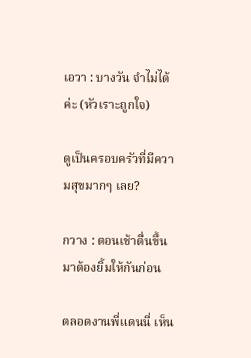เอวา : บางวัน จำไม่ได้ค่ะ (หัวเราะถูกใจ)

ดูเป็นครอบครัวที่มีความสุขมากๆ เลย?

กวาง : ตอนเช้าตื่นขึ้นมาต้องยิ้มให้กันก่อน

ตลอดงานพี่แดนนี่ เห็น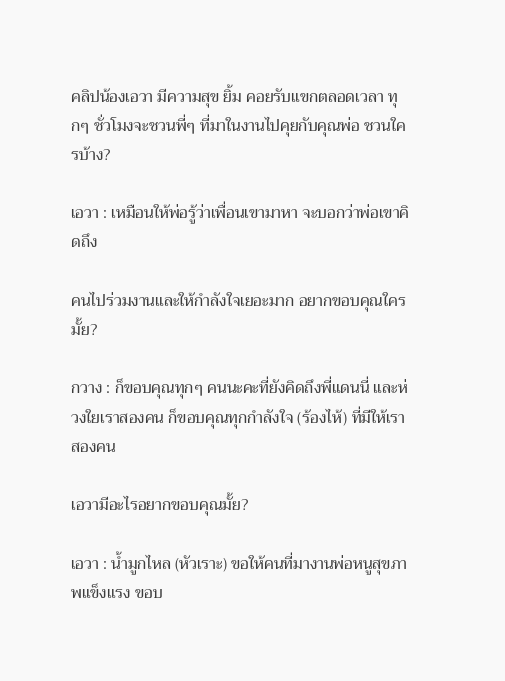คลิปน้องเอวา มีความสุข ยิ้ม คอยรับแขกตลอดเวลา ทุกๆ ชั่วโมงจะชวนพี่ๆ ที่มาในงานไปคุยกับคุณพ่อ ชวนใครบ้าง?

เอวา : เหมือนให้พ่อรู้ว่าเพื่อนเขามาหา จะบอกว่าพ่อเขาคิดถึง

คนไปร่วมงานและให้กำลังใจเยอะมาก อยากขอบคุณใครมั้ย?

กวาง : ก็ขอบคุณทุกๆ คนนะคะที่ยังคิดถึงพี่แดนนี่ และห่วงใยเราสองคน ก็ขอบคุณทุกกำลังใจ (ร้องไห้) ที่มีให้เราสองคน

เอวามีอะไรอยากขอบคุณมั้ย?

เอวา : น้ำมูกไหล (หัวเราะ) ขอให้คนที่มางานพ่อหนูสุขภาพแข็งแรง ขอบ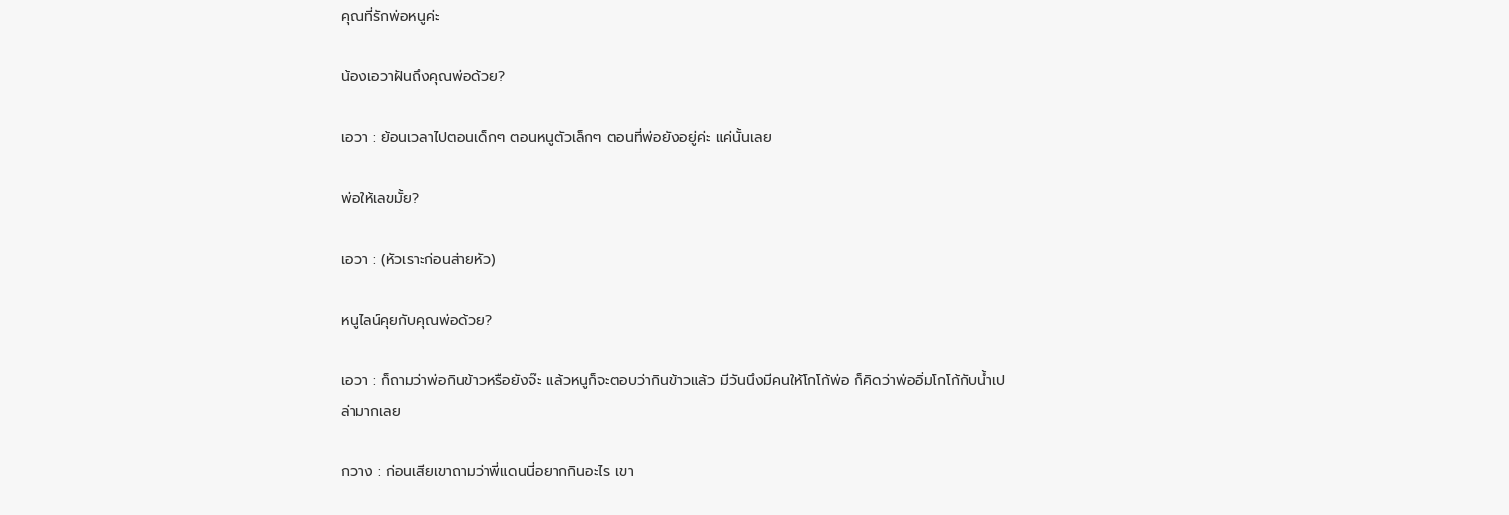คุณที่รักพ่อหนูค่ะ

น้องเอวาฝันถึงคุณพ่อด้วย?

เอวา : ย้อนเวลาไปตอนเด็กๆ ตอนหนูตัวเล็กๆ ตอนที่พ่อยังอยู่ค่ะ แค่นั้นเลย

พ่อให้เลขมั้ย?

เอวา : (หัวเราะก่อนส่ายหัว)

หนูไลน์คุยกับคุณพ่อด้วย?

เอวา : ก็ถามว่าพ่อกินข้าวหรือยังจ๊ะ แล้วหนูก็จะตอบว่ากินข้าวแล้ว มีวันนึงมีคนให้โกโก้พ่อ ก็คิดว่าพ่ออิ่มโกโก้กับน้ำเปล่ามากเลย

กวาง : ก่อนเสียเขาถามว่าพี่แดนนี่อยากกินอะไร เขา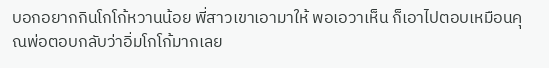บอกอยากกินโกโก้หวานน้อย พี่สาวเขาเอามาให้ พอเอวาเห็น ก็เอาไปตอบเหมือนคุณพ่อตอบกลับว่าอิ่มโกโก้มากเลย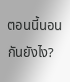ตอนนี้นอนกันยังไง?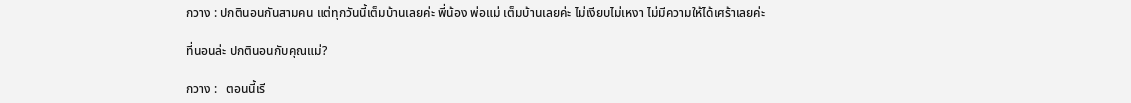กวาง : ปกตินอนกันสามคน แต่ทุกวันนี้เต็มบ้านเลยค่ะ พี่น้อง พ่อแม่ เต็มบ้านเลยค่ะ ไม่เงียบไม่เหงา ไม่มีความให้ได้เศร้าเลยค่ะ

ที่นอนล่ะ ปกตินอนกับคุณแม่?

กวาง :   ตอนนี้เรี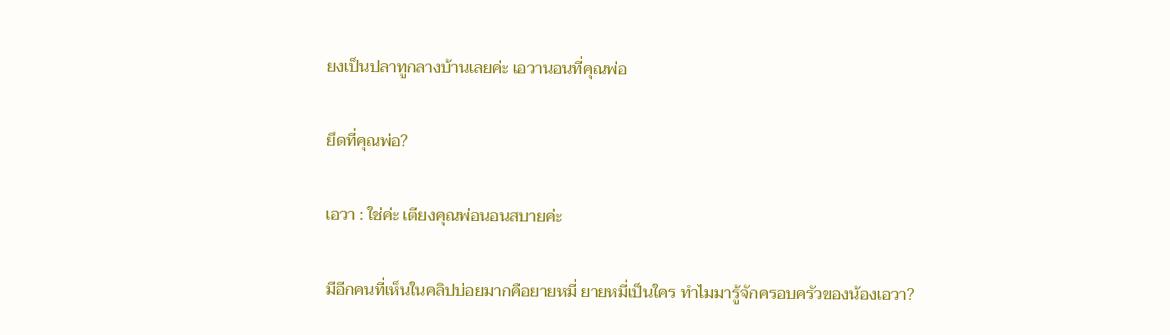ยงเป็นปลาทูกลางบ้านเลยค่ะ เอวานอนที่คุณพ่อ

ยึดที่คุณพ่อ?

เอวา : ใช่ค่ะ เตียงคุณพ่อนอนสบายค่ะ

มีอีกคนที่เห็นในคลิปบ่อยมากคือยายหมี่ ยายหมี่เป็นใคร ทำไมมารู้จักครอบครัวของน้องเอวา?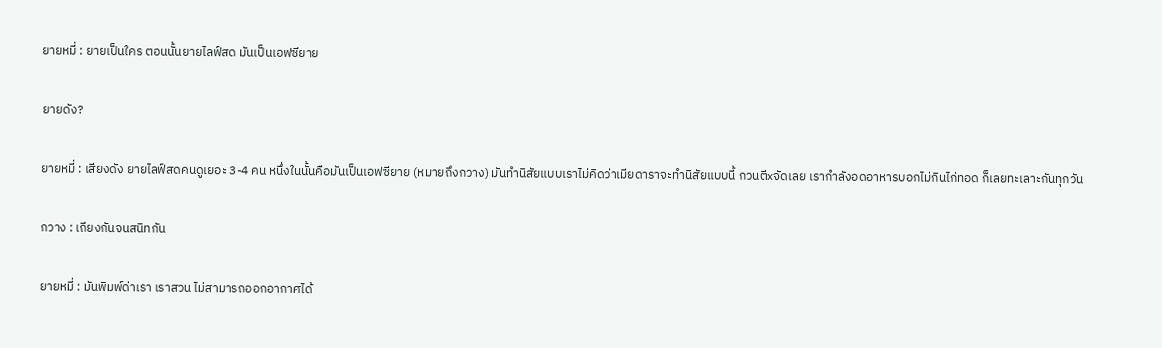ยายหมี่ : ยายเป็นใคร ตอนนั้นยายไลฟ์สด มันเป็นเอฟซียาย

ยายดัง?

ยายหมี่ : เสียงดัง ยายไลฟ์สดคนดูเยอะ 3-4 คน หนึ่งในนั้นคือมันเป็นเอฟซียาย (หมายถึงกวาง) มันทำนิสัยแบบเราไม่คิดว่าเมียดาราจะทำนิสัยแบบนี้ กวนตีxจัดเลย เรากำลังอดอาหารบอกไม่กินไก่ทอด ก็เลยทะเลาะกันทุกวัน

กวาง : เถียงกันจนสนิทกัน

ยายหมี่ : มันพิมพ์ด่าเรา เราสวน ไม่สามารถออกอากาศได้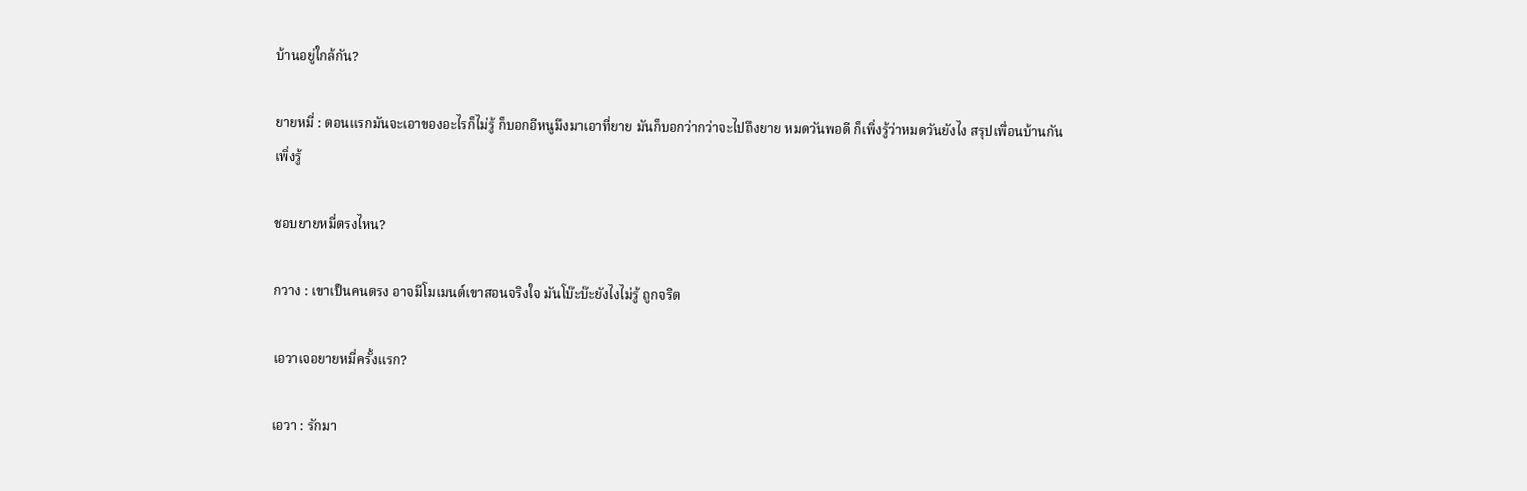บ้านอยู่ใกล้กัน?

ยายหมี่ : ตอนแรกมันจะเอาของอะไรก็ไม่รู้ ก็บอกอีหนูมึงมาเอาที่ยาย มันก็บอกว่ากว่าจะไปถึงยาย หมดวันพอดี ก็เพิ่งรู้ว่าหมดวันยังไง สรุปเพื่อนบ้านกัน เพิ่งรู้

ชอบยายหมี่ตรงไหน?

กวาง : เขาเป็นคนตรง อาจมีโมเมนต์เขาสอนจริงใจ มันโบ๊ะบ๊ะยังไงไม่รู้ ถูกจริต

เอวาเจอยายหมี่ครั้งแรก?

เอวา : รักมา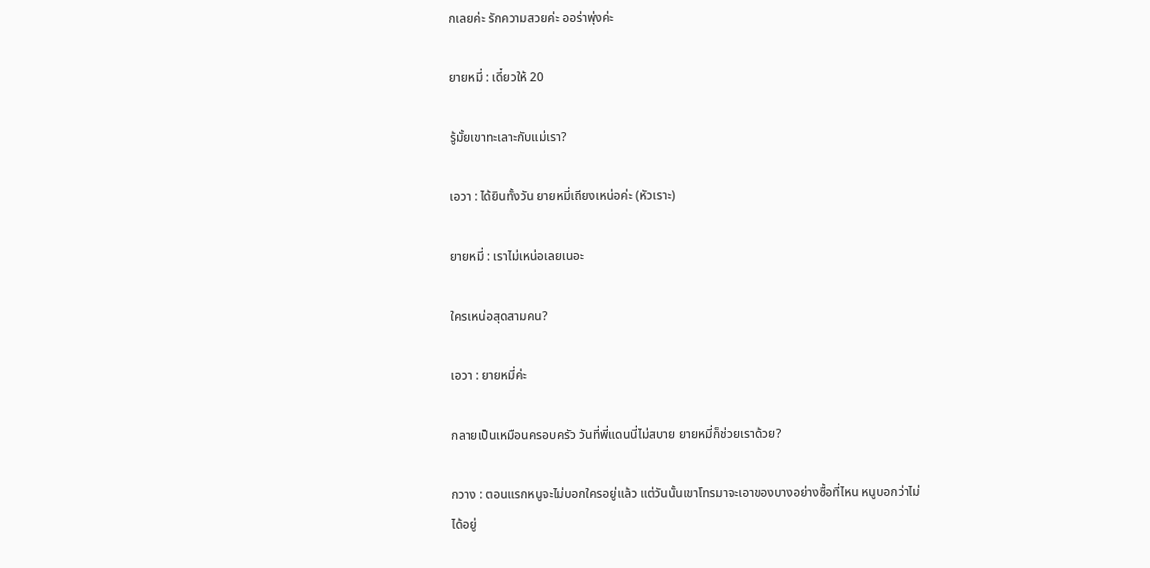กเลยค่ะ รักความสวยค่ะ ออร่าพุ่งค่ะ

ยายหมี่ : เดี๋ยวให้ 20

รู้มั้ยเขาทะเลาะกับแม่เรา?

เอวา : ได้ยินทั้งวัน ยายหมี่เถียงเหน่อค่ะ (หัวเราะ)

ยายหมี่ : เราไม่เหน่อเลยเนอะ

ใครเหน่อสุดสามคน?

เอวา : ยายหมี่ค่ะ

กลายเป็นเหมือนครอบครัว วันที่พี่แดนนี่ไม่สบาย ยายหมี่ก็ช่วยเราด้วย?

กวาง : ตอนแรกหนูจะไม่บอกใครอยู่แล้ว แต่วันนั้นเขาโทรมาจะเอาของบางอย่างซื้อที่ไหน หนูบอกว่าไม่ได้อยู่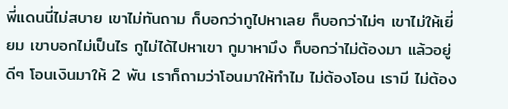พี่แดนนี่ไม่สบาย เขาไม่ทันถาม ก็บอกว่ากูไปหาเลย ก็บอกว่าไม่ๆ เขาไม่ให้เยี่ยม เขาบอกไม่เป็นไร กูไม่ได้ไปหาเขา กูมาหามึง ก็บอกว่าไม่ต้องมา แล้วอยู่ดีๆ โอนเงินมาให้ 2 พัน เราก็ถามว่าโอนมาให้ทำไม ไม่ต้องโอน เรามี ไม่ต้อง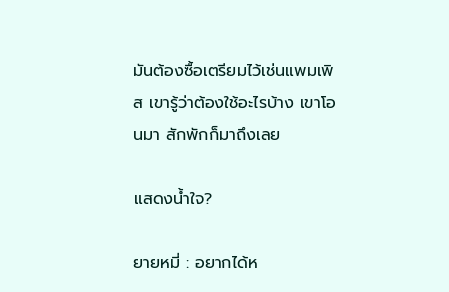มันต้องซื้อเตรียมไว้เช่นแพมเพิส เขารู้ว่าต้องใช้อะไรบ้าง เขาโอนมา สักพักก็มาถึงเลย

แสดงน้ำใจ?

ยายหมี่ : อยากได้ห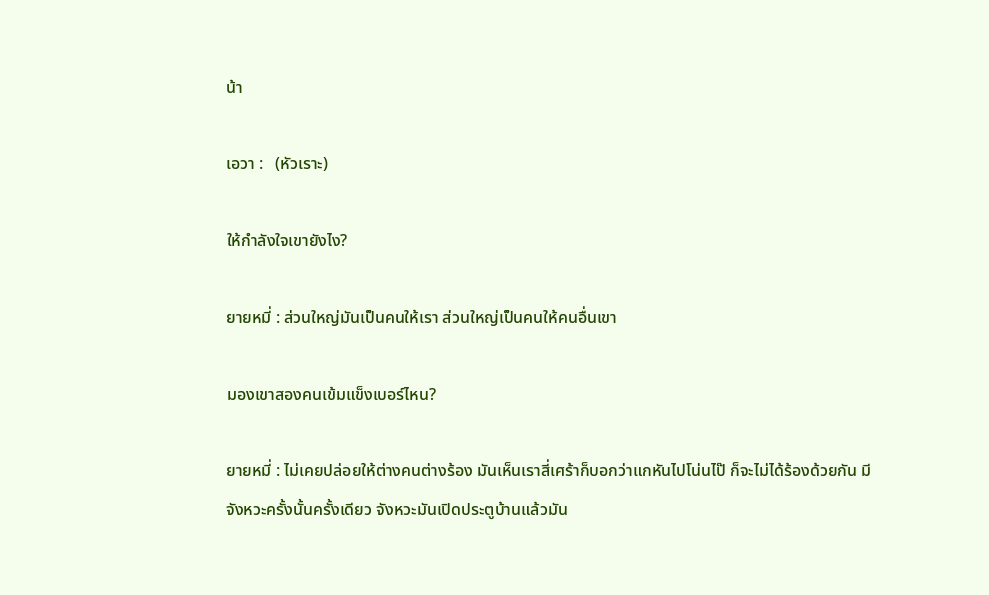น้า

เอวา :   (หัวเราะ)

ให้กำลังใจเขายังไง?

ยายหมี่ : ส่วนใหญ่มันเป็นคนให้เรา ส่วนใหญ่เป็นคนให้คนอื่นเขา

มองเขาสองคนเข้มแข็งเบอร์ไหน?

ยายหมี่ : ไม่เคยปล่อยให้ต่างคนต่างร้อง มันเห็นเราสี่เศร้าก็บอกว่าแกหันไปโน่นไป๊ ก็จะไม่ได้ร้องด้วยกัน มีจังหวะครั้งนั้นครั้งเดียว จังหวะมันเปิดประตูบ้านแล้วมัน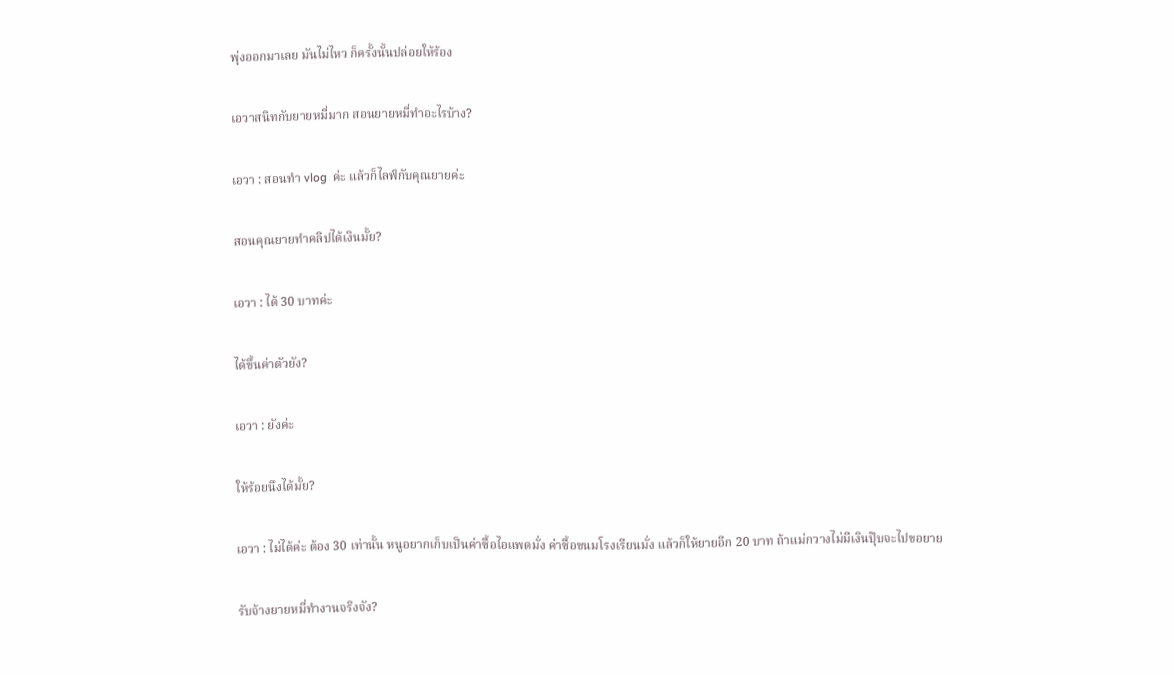พุ่งออกมาเลย มันไม่ไหว ก็ครั้งนั้นปล่อยให้ร้อง

เอวาสนิทกับยายหมี่มาก สอนยายหมี่ทำอะไรบ้าง?

เอวา : สอนทำ vlog  ค่ะ แล้วก็ไลฟ์กับคุณยายค่ะ

สอนคุณยายทำคลิปได้เงินมั้ย?

เอวา : ได้ 30 บาทค่ะ

ได้ขึ้นค่าตัวยัง?

เอวา : ยังค่ะ

ให้ร้อยนึงได้มั้ย?

เอวา : ไม่ได้ค่ะ ต้อง 30 เท่านั้น หนูอยากเก็บเป็นค่าซื้อไอแพดมั่ง ค่าซื้อขนมโรงเรียนมั่ง แล้วก็ให้ยายอีก 20 บาท ถ้าแม่กวางไม่มีเงินปุ๊บจะไปขอยาย

รับจ้างยายหมี่ทำงานจริงจัง?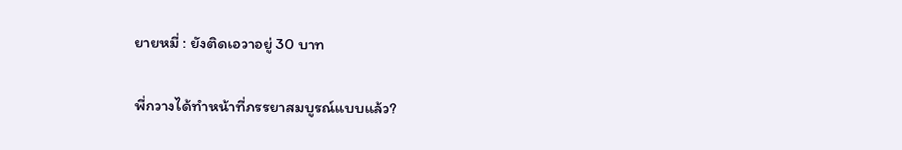ยายหมี่ : ยังติดเอวาอยู่ 30 บาท

พี่กวางได้ทำหน้าที่ภรรยาสมบูรณ์แบบแล้ว?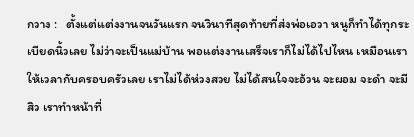กวาง :   ตั้งแต่แต่งงานจนวันแรก จนวินาทีสุดท้ายที่ส่งพ่อเอวา หนูก็ทำได้ทุกระเบียดนิ้วเลย ไม่ว่าจะเป็นแม่บ้าน พอแต่งงานเสร็จเราก็ไม่ได้ไปไหน เหมือนเราให้เวลากับครอบครัวเลย เราไม่ได้ห่วงสวย ไม่ได้สนใจจะอ้วน จะผอม จะดำ จะมีสิว เราทำหน้าที่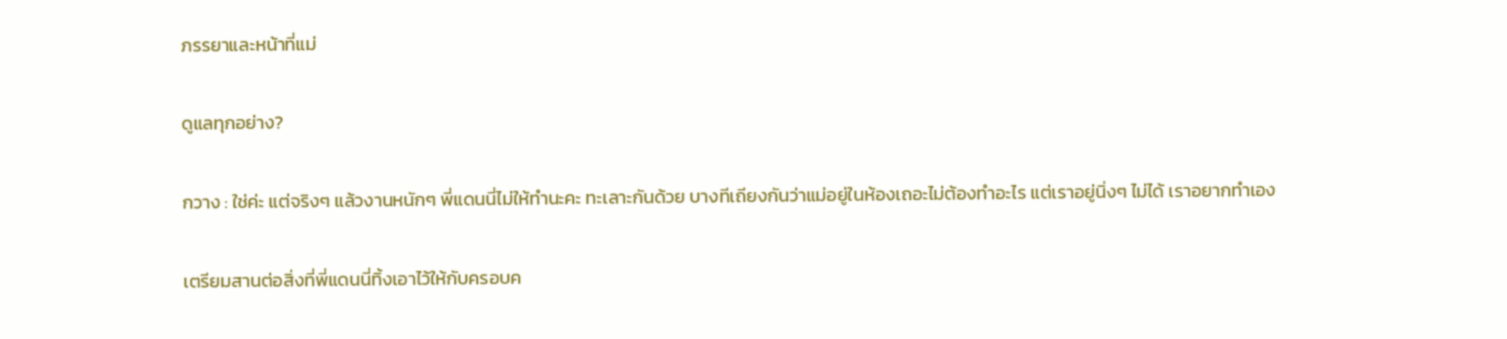ภรรยาและหน้าที่แม่

ดูแลทุกอย่าง?

กวาง : ใช่ค่ะ แต่จริงๆ แล้วงานหนักๆ พี่แดนนี่ไม่ให้ทำนะคะ ทะเลาะกันด้วย บางทีเถียงกันว่าแม่อยู่ในห้องเถอะไม่ต้องทำอะไร แต่เราอยู่นิ่งๆ ไม่ได้ เราอยากทำเอง

เตรียมสานต่อสิ่งที่พี่แดนนี่ทิ้งเอาไว้ให้กับครอบค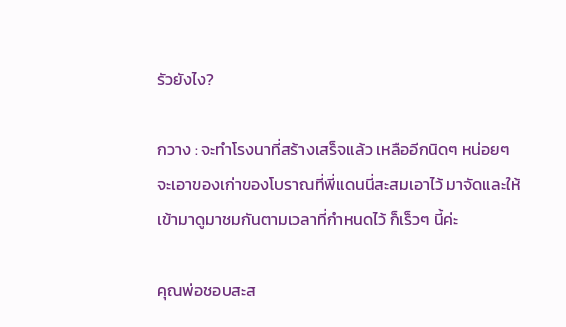รัวยังไง?

กวาง : จะทำโรงนาที่สร้างเสร็จแล้ว เหลืออีกนิดๆ หน่อยๆ จะเอาของเก่าของโบราณที่พี่แดนนี่สะสมเอาไว้ มาจัดและให้เข้ามาดูมาชมกันตามเวลาที่กำหนดไว้ ก็เร็วๆ นี้ค่ะ

คุณพ่อชอบสะส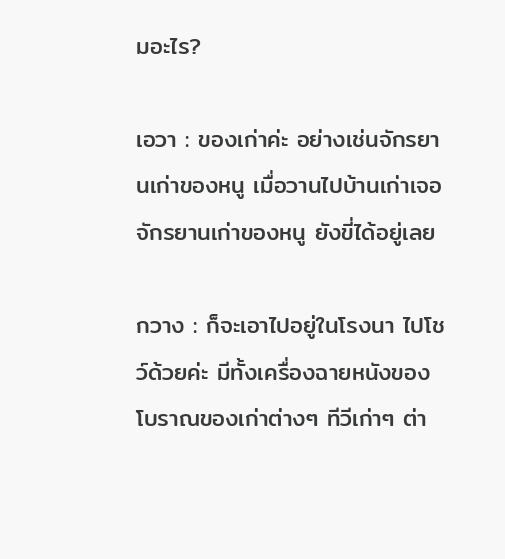มอะไร?

เอวา : ของเก่าค่ะ อย่างเช่นจักรยานเก่าของหนู เมื่อวานไปบ้านเก่าเจอจักรยานเก่าของหนู ยังขี่ได้อยู่เลย

กวาง : ก็จะเอาไปอยู่ในโรงนา ไปโชว์ด้วยค่ะ มีทั้งเครื่องฉายหนังของโบราณของเก่าต่างๆ ทีวีเก่าๆ ต่า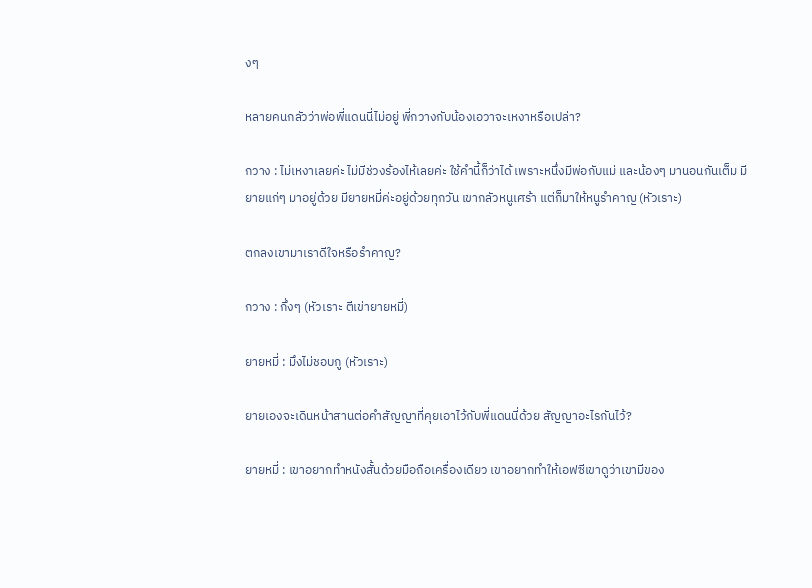งๆ

หลายคนกลัวว่าพ่อพี่แดนนี่ไม่อยู่ พี่กวางกับน้องเอวาจะเหงาหรือเปล่า?

กวาง : ไม่เหงาเลยค่ะ ไม่มีช่วงร้องไห้เลยค่ะ ใช้คำนี้ก็ว่าได้ เพราะหนึ่งมีพ่อกับแม่ และน้องๆ มานอนกันเต็ม มียายแก่ๆ มาอยู่ด้วย มียายหมี่ค่ะอยู่ด้วยทุกวัน เขากลัวหนูเศร้า แต่ก็มาให้หนูรำคาญ (หัวเราะ)

ตกลงเขามาเราดีใจหรือรำคาญ?

กวาง : กึ่งๆ (หัวเราะ ตีเข่ายายหมี่)

ยายหมี่ : มึงไม่ชอบกู (หัวเราะ)

ยายเองจะเดินหน้าสานต่อคำสัญญาที่คุยเอาไว้กับพี่แดนนี่ด้วย สัญญาอะไรกันไว้?

ยายหมี่ : เขาอยากทำหนังสั้นด้วยมือถือเครื่องเดียว เขาอยากทำให้เอฟซีเขาดูว่าเขามีของ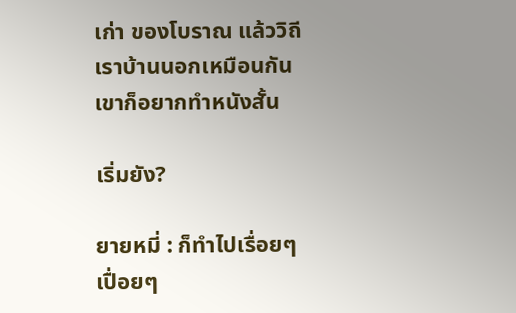เก่า ของโบราณ แล้ววิถีเราบ้านนอกเหมือนกัน เขาก็อยากทำหนังสั้น

เริ่มยัง?

ยายหมี่ : ก็ทำไปเรื่อยๆ เปื่อยๆ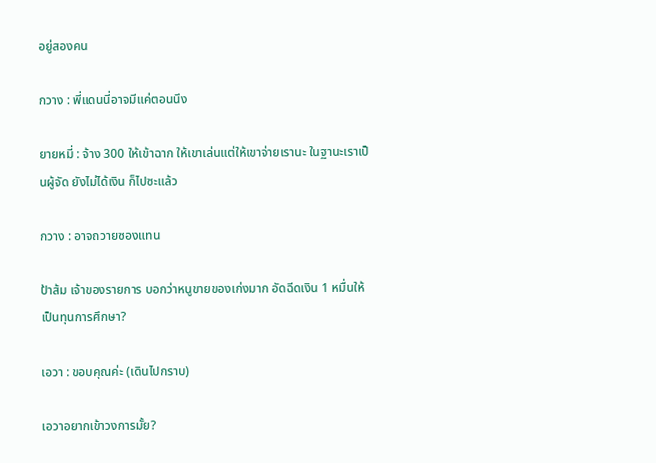อยู่สองคน

กวาง : พี่แดนนี่อาจมีแค่ตอนนึง

ยายหมี่ : จ้าง 300 ให้เข้าฉาก ให้เขาเล่นแต่ให้เขาจ่ายเรานะ ในฐานะเราเป็นผู้จัด ยังไม่ได้เงิน ก็ไปซะแล้ว

กวาง : อาจถวายซองแทน

ป้าส้ม เจ้าของรายการ บอกว่าหนูขายของเก่งมาก อัดฉีดเงิน 1 หมื่นให้เป็นทุนการศึกษา?

เอวา : ขอบคุณค่ะ (เดินไปกราบ)

เอวาอยากเข้าวงการมั้ย?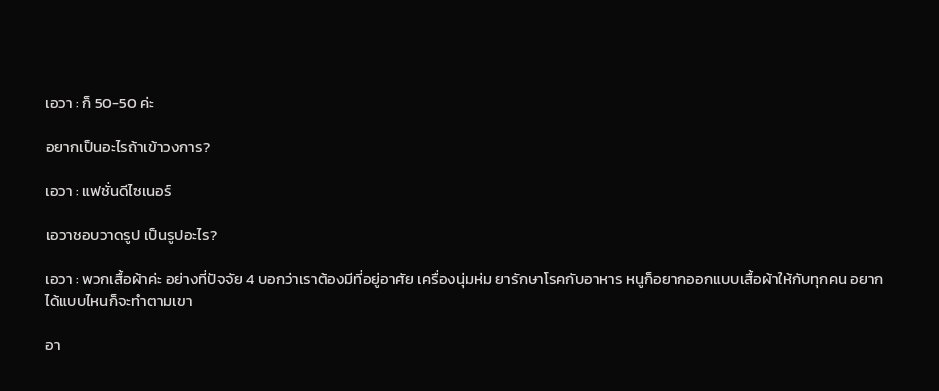เอวา : ก็ 50-50 ค่ะ

อยากเป็นอะไรถ้าเข้าวงการ?

เอวา : แฟชั่นดีไซเนอร์

เอวาชอบวาดรูป เป็นรูปอะไร?

เอวา : พวกเสื้อผ้าค่ะ อย่างที่ปัจจัย 4 บอกว่าเราต้องมีที่อยู่อาศัย เครื่องนุ่มห่ม ยารักษาโรคกับอาหาร หนูก็อยากออกแบบเสื้อผ้าให้กับทุกคน อยากได้แบบไหนก็จะทำตามเขา

อา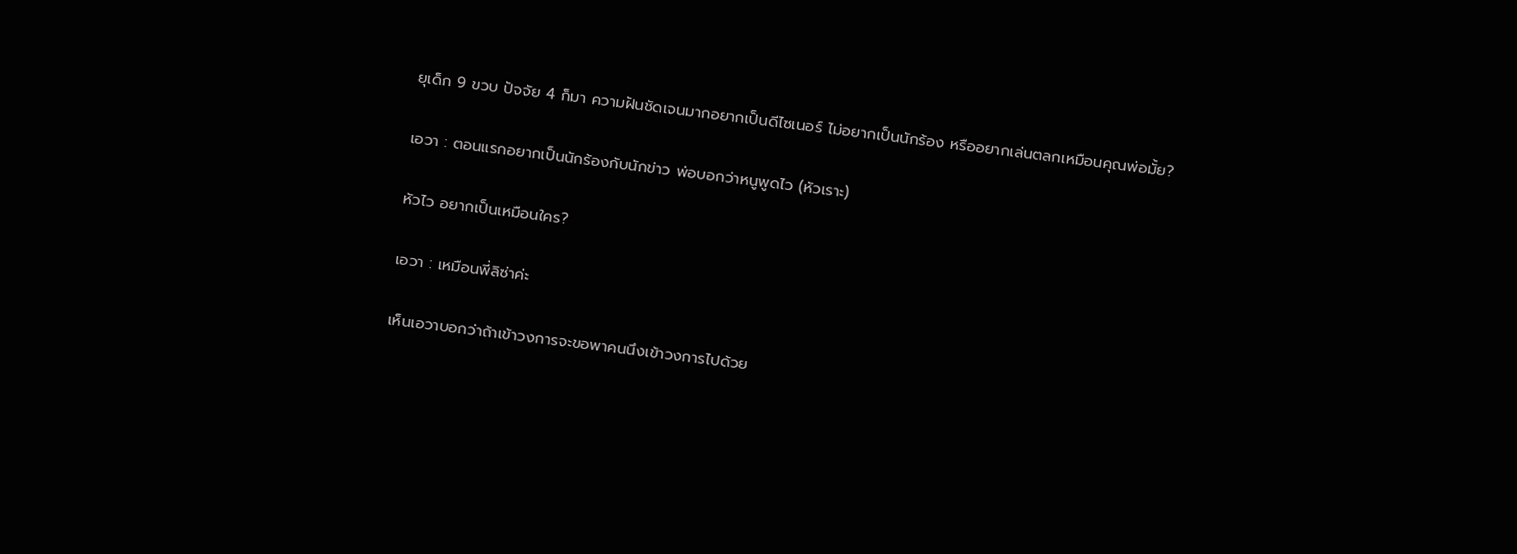ยุเด็ก 9 ขวบ ปัจจัย 4 ก็มา ความฝันชัดเจนมากอยากเป็นดีไซเนอร์ ไม่อยากเป็นนักร้อง หรืออยากเล่นตลกเหมือนคุณพ่อมั้ย?

เอวา : ตอนแรกอยากเป็นนักร้องกับนักข่าว พ่อบอกว่าหนูพูดไว (หัวเราะ)

หัวไว อยากเป็นเหมือนใคร?

เอวา : เหมือนพี่ลิซ่าค่ะ

เห็นเอวาบอกว่าถ้าเข้าวงการจะขอพาคนนึงเข้าวงการไปด้วย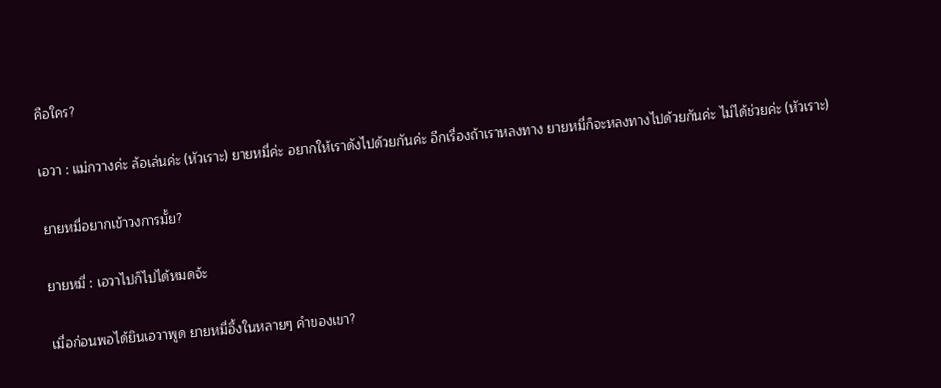คือใคร?

เอวา : แม่กวางค่ะ ล้อเล่นค่ะ (หัวเราะ) ยายหมี่ค่ะ อยากให้เราดังไปด้วยกันค่ะ อีกเรื่องถ้าเราหลงทาง ยายหมี่ก็จะหลงทางไปด้วยกันค่ะ ไม่ได้ช่วยค่ะ (หัวเราะ)

ยายหมี่อยากเข้าวงการมั้ย?

ยายหมี่ : เอวาไปก็ไปได้หมดจ้ะ

เมื่อก่อนพอได้ยินเอวาพูด ยายหมี่อึ้งในหลายๆ คำของเขา?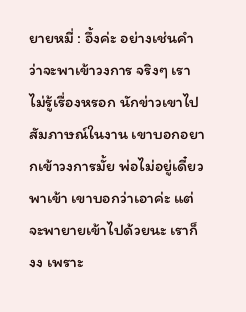ยายหมี่ : อึ้งค่ะ อย่างเช่นคำว่าจะพาเข้าวงการ จริงๆ เราไม่รู้เรื่องหรอก นักข่าวเขาไปสัมภาษณ์ในงาน เขาบอกอยากเข้าวงการมั้ย พ่อไม่อยู่เดี๋ยวพาเข้า เขาบอกว่าเอาค่ะ แต่จะพายายเข้าไปด้วยนะ เราก็งง เพราะ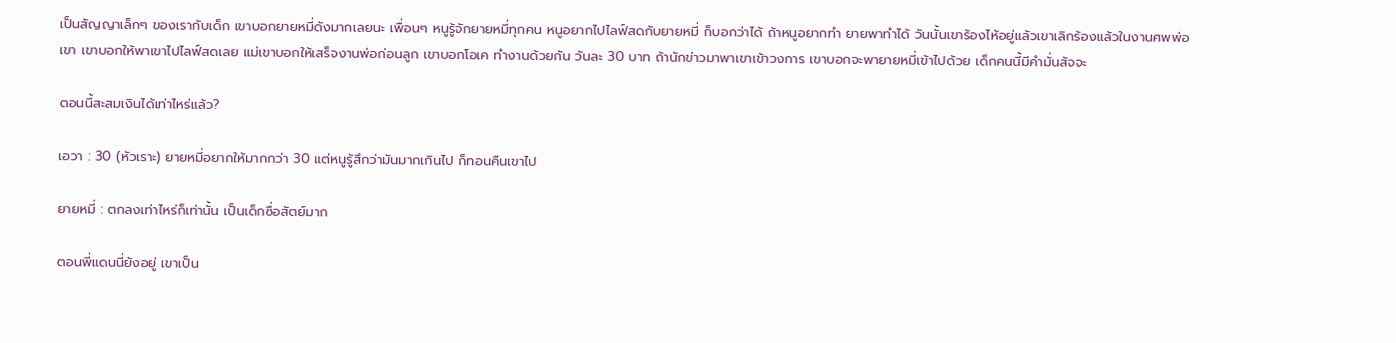เป็นสัญญาเล็กๆ ของเรากับเด็ก เขาบอกยายหมี่ดังมากเลยนะ เพื่อนๆ หนูรู้จักยายหมี่ทุกคน หนูอยากไปไลฟ์สดกับยายหมี่ ก็บอกว่าได้ ถ้าหนูอยากทำ ยายพาทำได้ วันนั้นเขาร้องไห้อยู่แล้วเขาเลิกร้องแล้วในงานศพพ่อเขา เขาบอกให้พาเขาไปไลฟ์สดเลย แม่เขาบอกให้เสร็จงานพ่อก่อนลูก เขาบอกโอเค ทำงานด้วยกัน วันละ 30 บาท ถ้านักข่าวมาพาเขาเข้าวงการ เขาบอกจะพายายหมี่เข้าไปด้วย เด็กคนนี้มีคำมั่นสัจจะ

ตอนนี้สะสมเงินได้เท่าไหร่แล้ว?

เอวา : 30 (หัวเราะ) ยายหมี่อยากให้มากกว่า 30 แต่หนูรู้สึกว่ามันมากเกินไป ก็ทอนคืนเขาไป

ยายหมี่ : ตกลงเท่าไหร่ก็เท่านั้น เป็นเด็กซื่อสัตย์มาก

ตอนพี่แดนนี่ยังอยู่ เขาเป็น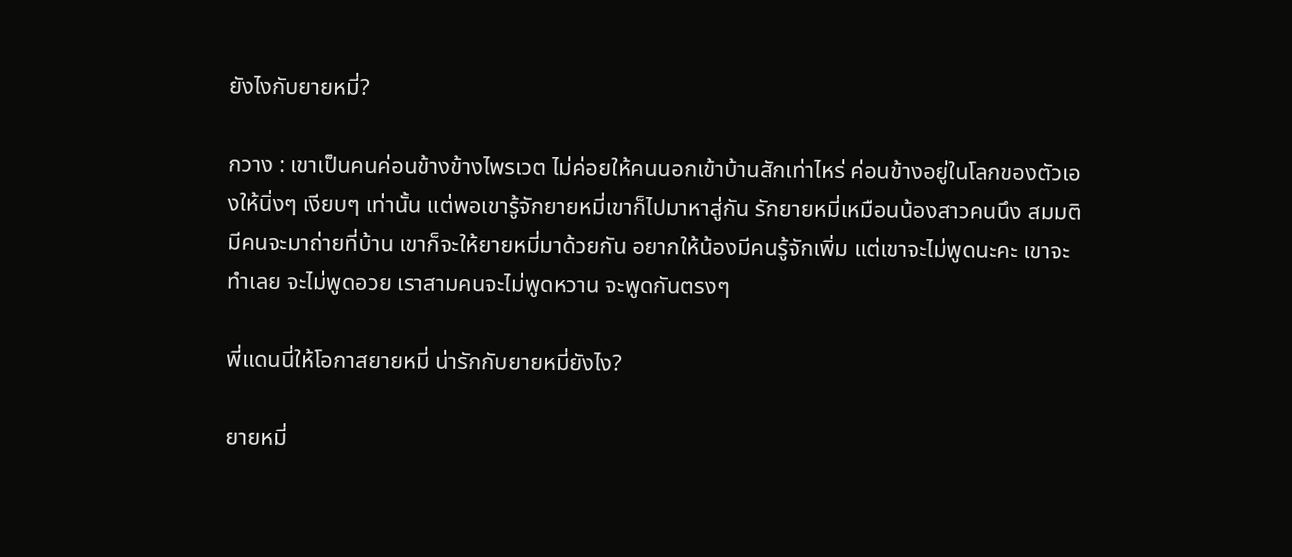ยังไงกับยายหมี่?

กวาง : เขาเป็นคนค่อนข้างข้างไพรเวต ไม่ค่อยให้คนนอกเข้าบ้านสักเท่าไหร่ ค่อนข้างอยู่ในโลกของตัวเองให้นิ่งๆ เงียบๆ เท่านั้น แต่พอเขารู้จักยายหมี่เขาก็ไปมาหาสู่กัน รักยายหมี่เหมือนน้องสาวคนนึง สมมติมีคนจะมาถ่ายที่บ้าน เขาก็จะให้ยายหมี่มาด้วยกัน อยากให้น้องมีคนรู้จักเพิ่ม แต่เขาจะไม่พูดนะคะ เขาจะทำเลย จะไม่พูดอวย เราสามคนจะไม่พูดหวาน จะพูดกันตรงๆ

พี่แดนนี่ให้โอกาสยายหมี่ น่ารักกับยายหมี่ยังไง?

ยายหมี่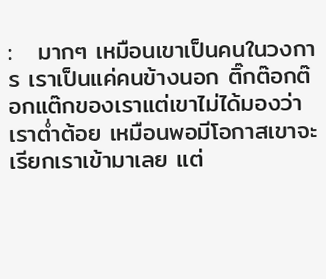:   มากๆ เหมือนเขาเป็นคนในวงการ เราเป็นแค่คนข้างนอก ติ๊กต๊อกต๊อกแต๊กของเราแต่เขาไม่ได้มองว่าเราต่ำต้อย เหมือนพอมีโอกาสเขาจะเรียกเราเข้ามาเลย แต่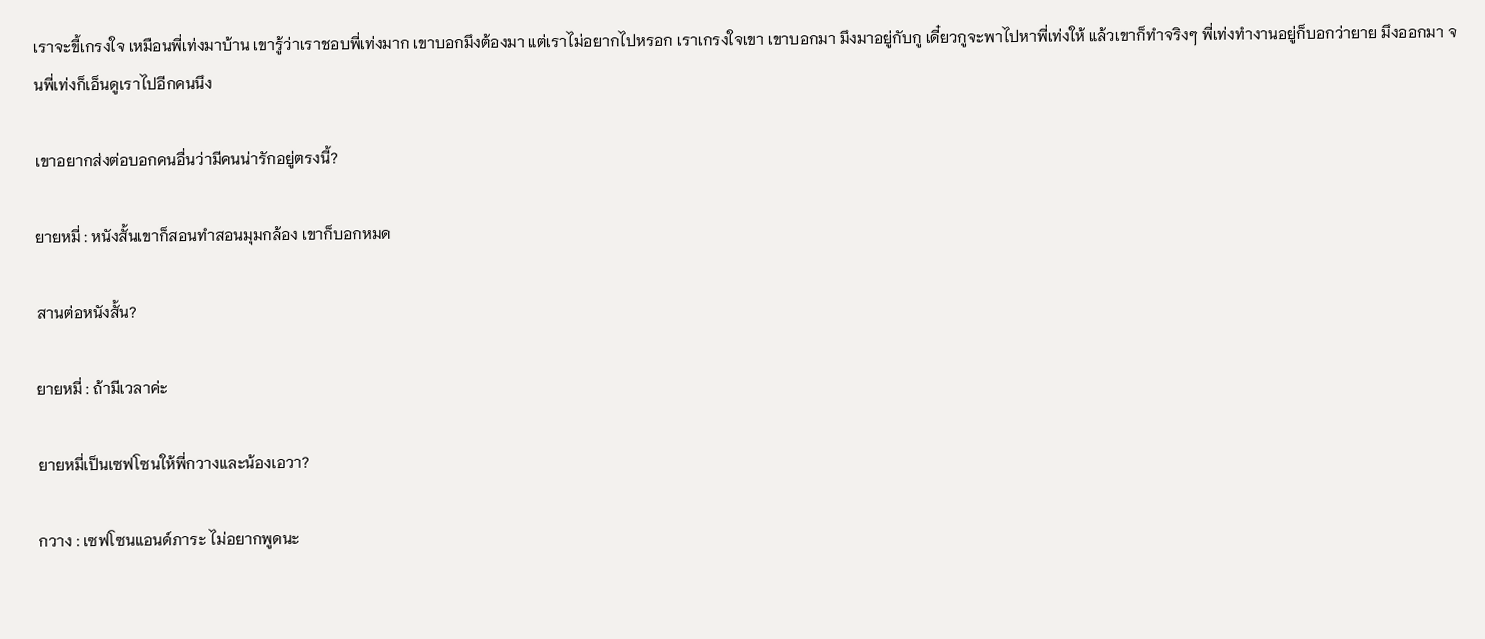เราจะขี้เกรงใจ เหมือนพี่เท่งมาบ้าน เขารู้ว่าเราชอบพี่เท่งมาก เขาบอกมึงต้องมา แต่เราไม่อยากไปหรอก เราเกรงใจเขา เขาบอกมา มึงมาอยู่กับกู เดี๋ยวกูจะพาไปหาพี่เท่งให้ แล้วเขาก็ทำจริงๆ พี่เท่งทำงานอยู่ก็บอกว่ายาย มึงออกมา จนพี่เท่งก็เอ็นดูเราไปอีกคนนึง

เขาอยากส่งต่อบอกคนอื่นว่ามีคนน่ารักอยู่ตรงนี้?

ยายหมี่ : หนังสั้นเขาก็สอนทำสอนมุมกล้อง เขาก็บอกหมด

สานต่อหนังสั้น?

ยายหมี่ : ถ้ามีเวลาค่ะ

ยายหมี่เป็นเซฟโซนให้พี่กวางและน้องเอวา?

กวาง : เซฟโซนแอนด์ภาระ ไม่อยากพูดนะ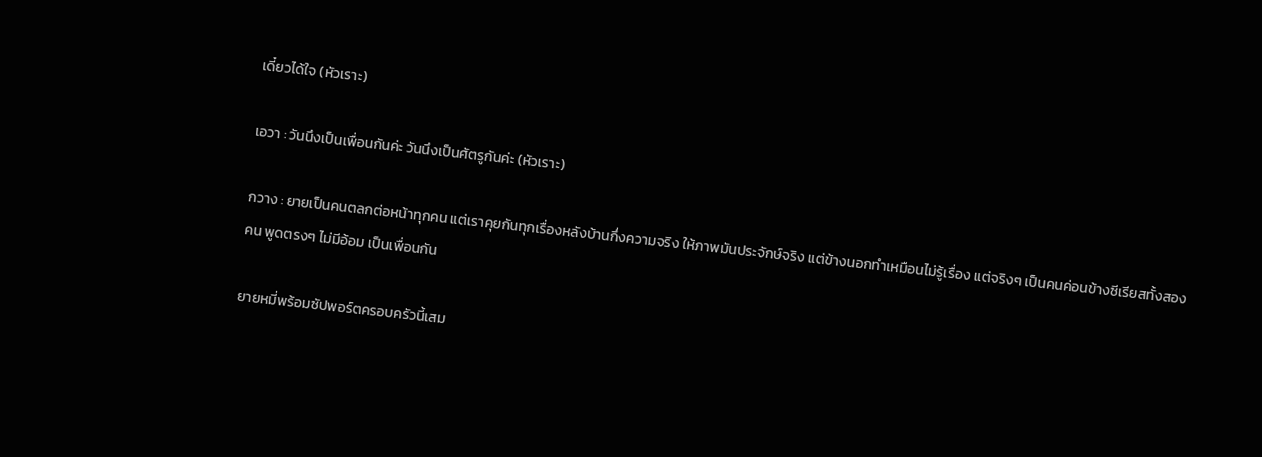เดี๋ยวได้ใจ (หัวเราะ)

เอวา : วันนึงเป็นเพื่อนกันค่ะ วันนึงเป็นศัตรูกันค่ะ (หัวเราะ)

กวาง : ยายเป็นคนตลกต่อหน้าทุกคน แต่เราคุยกันทุกเรื่องหลังบ้านกึ่งความจริง ให้ภาพมันประจักษ์จริง แต่ข้างนอกทำเหมือนไม่รู้เรื่อง แต่จริงๆ เป็นคนค่อนข้างซีเรียสทั้งสองคน พูดตรงๆ ไม่มีอ้อม เป็นเพื่อนกัน

ยายหมี่พร้อมซัปพอร์ตครอบครัวนี้เสม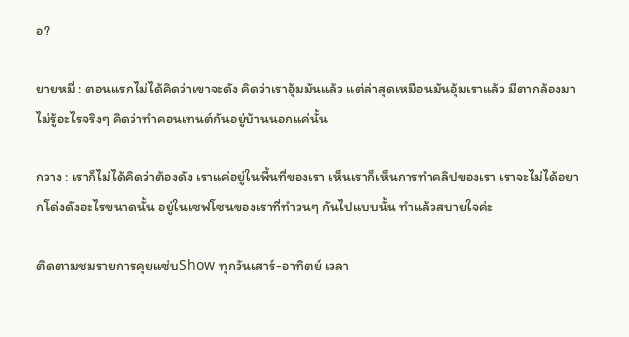อ?

ยายหมี่ : ตอนแรกไม่ได้คิดว่าเขาจะดัง คิดว่าเราอุ้มมันแล้ว แต่ล่าสุดเหมือนมันอุ้มเราแล้ว มีตากล้องมาไม่รู้อะไรจริงๆ คิดว่าทำคอนเทนต์กันอยู่บ้านนอกแค่นั้น

กวาง : เราก็ไม่ได้คิดว่าต้องดัง เราแค่อยู่ในพื้นที่ของเรา เห็นเราก็เห็นการทำคลิปของเรา เราจะไม่ได้อยากโด่งดังอะไรขนาดนั้น อยู่ในเซฟโซนของเราที่ทำวนๆ กันไปแบบนั้น ทำแล้วสบายใจค่ะ

ติดตามชมรายการคุยแซ่บShow ทุกวันเสาร์-อาทิตย์ เวลา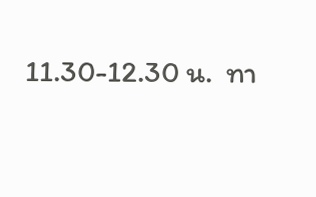11.30-12.30 น.  ทา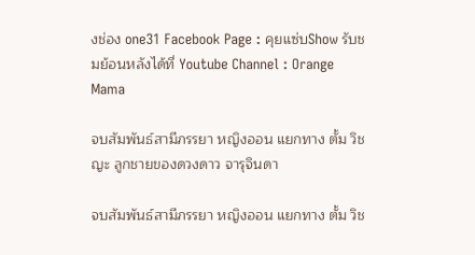งช่อง one31 Facebook Page : คุยแซ่บShow รับชมย้อนหลังได้ที่ Youtube Channel : Orange Mama

จบสัมพันธ์สามีภรรยา หญิงออน แยกทาง ตั้ม วิชญะ ลูกชายของดวงดาว จารุจินดา

จบสัมพันธ์สามีภรรยา หญิงออน แยกทาง ตั้ม วิช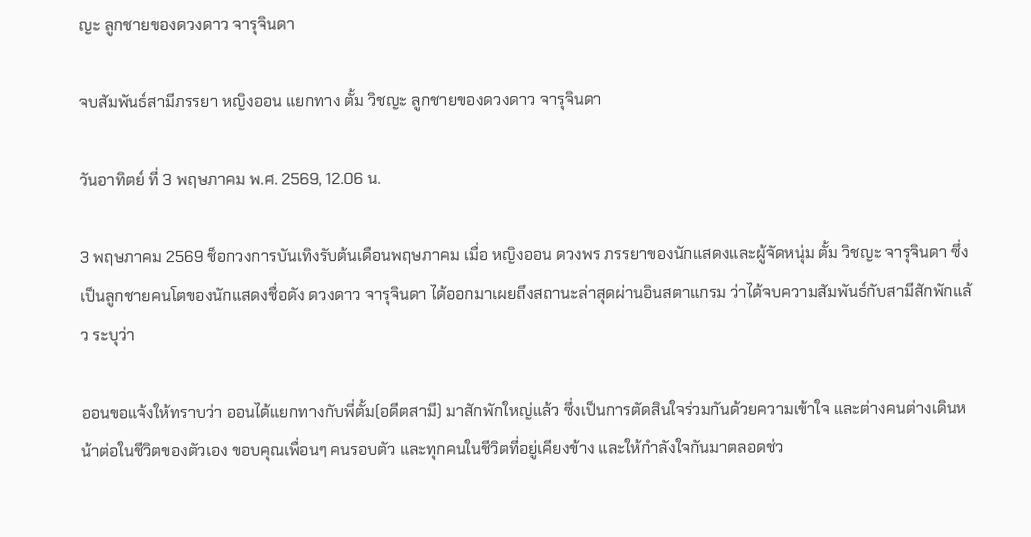ญะ ลูกชายของดวงดาว จารุจินดา

จบสัมพันธ์สามีภรรยา หญิงออน แยกทาง ตั้ม วิชญะ ลูกชายของดวงดาว จารุจินดา

วันอาทิตย์ ที่ 3 พฤษภาคม พ.ศ. 2569, 12.06 น.

3 พฤษภาคม 2569 ช็อกวงการบันเทิงรับต้นเดือนพฤษภาคม เมื่อ หญิงออน ดวงพร ภรรยาของนักแสดงและผู้จัดหนุ่ม ตั้ม วิชญะ จารุจินดา ซึ่งเป็นลูกชายคนโตของนักแสดงชื่อดัง ดวงดาว จารุจินดา ได้ออกมาเผยถึงสถานะล่าสุดผ่านอินสตาแกรม ว่าได้จบความสัมพันธ์กับสามีสักพักแล้ว ระบุว่า

ออนขอแจ้งให้ทราบว่า ออนได้แยกทางกับพี่ตั้ม(อดีตสามี) มาสักพักใหญ่แล้ว ซึ่งเป็นการตัดสินใจร่วมกันด้วยความเข้าใจ และต่างคนต่างเดินหน้าต่อในชีวิตของตัวเอง ขอบคุณเพื่อนๆ คนรอบตัว และทุกคนในชีวิตที่อยู่เคียงข้าง และให้กำลังใจกันมาตลอดช่ว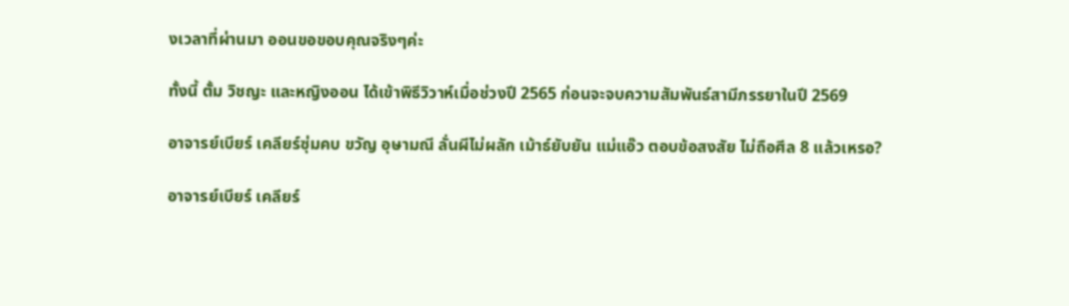งเวลาที่ผ่านมา ออนขอขอบคุณจริงๆค่ะ

ทั้งนี้ ตั้ม วิชญะ และหญิงออน ได้เข้าพิธีวิวาห์เมื่อช่วงปี 2565 ก่อนจะจบความสัมพันธ์สามีภรรยาในปี 2569

อาจารย์เบียร์ เคลียร์ซุ่มคบ ขวัญ อุษามณี ลั่นผีไม่ผลัก เม้าธ์ยับยัน แม่แอ๊ว ตอบข้อสงสัย ไม่ถือศีล 8 แล้วเหรอ?

อาจารย์เบียร์ เคลียร์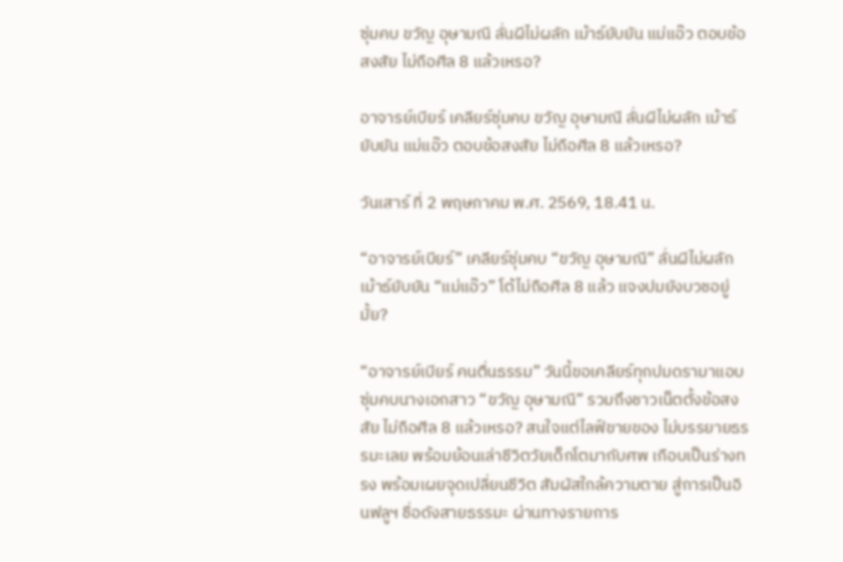ซุ่มคบ ขวัญ อุษามณี ลั่นผีไม่ผลัก เม้าธ์ยับยัน แม่แอ๊ว ตอบข้อสงสัย ไม่ถือศีล 8 แล้วเหรอ?

อาจารย์เบียร์ เคลียร์ซุ่มคบ ขวัญ อุษามณี ลั่นผีไม่ผลัก เม้าธ์ยับยัน แม่แอ๊ว ตอบข้อสงสัย ไม่ถือศีล 8 แล้วเหรอ?

วันเสาร์ ที่ 2 พฤษภาคม พ.ศ. 2569, 18.41 น.

“อาจารย์เบียร์” เคลียร์ซุ่มคบ “ขวัญ อุษามณี” ลั่นผีไม่ผลักเม้าธ์ยับยัน “แม่แอ๊ว” โต้ไม่ถือศีล 8 แล้ว แจงปมยังบวชอยู่มั้ย?

“อาจารย์เบียร์ คนตื่นธรรม” วันนี้ขอเคลียร์ทุกปมดรามาแอบซุ่มคบนางเอกสาว “ขวัญ อุษามณี” รวมถึงชาวเน็ตตั้งข้อสงสัย ไม่ถือศีล 8 แล้วเหรอ? สนใจแต่ไลฟ์ขายของ ไม่บรรยายธรรมะเลย พร้อมย้อนเล่าชีวิตวัยเด็กโตมากับศพ เกือบเป็นร่างทรง พร้อมเผยจุดเปลี่ยนชีวิต สัมผัสใกล้ความตาย สู่การเป็นอินฟลูฯ ชื่อดังสายธรรมะ ผ่านทางรายการ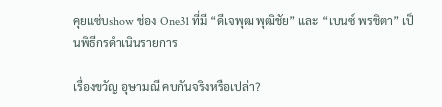คุยแซ่บshow ช่อง One31 ที่มี “ดีเจพุฒ พุฒิชัย” และ “เบนซ์ พรชิตา” เป็นพิธีกรดำเนินรายการ

เรื่องขวัญ อุษามณี คบกันจริงหรือเปล่า?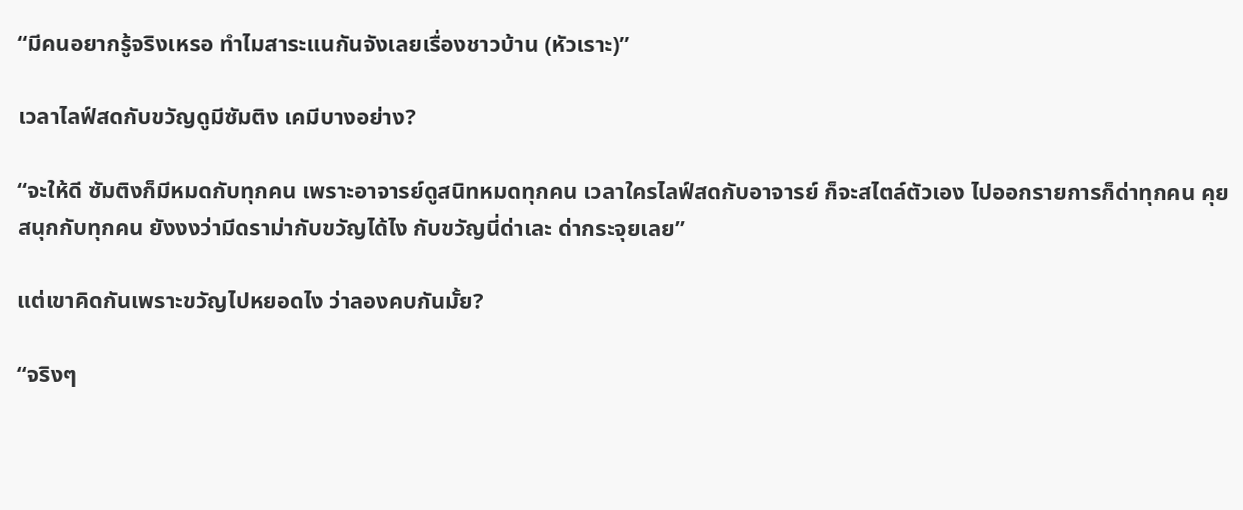“มีคนอยากรู้จริงเหรอ ทำไมสาระแนกันจังเลยเรื่องชาวบ้าน (หัวเราะ)”

เวลาไลฟ์สดกับขวัญดูมีซัมติง เคมีบางอย่าง?

“จะให้ดี ซัมติงก็มีหมดกับทุกคน เพราะอาจารย์ดูสนิทหมดทุกคน เวลาใครไลฟ์สดกับอาจารย์ ก็จะสไตล์ตัวเอง ไปออกรายการก็ด่าทุกคน คุยสนุกกับทุกคน ยังงงว่ามีดราม่ากับขวัญได้ไง กับขวัญนี่ด่าเละ ด่ากระจุยเลย”

แต่เขาคิดกันเพราะขวัญไปหยอดไง ว่าลองคบกันมั้ย?

“จริงๆ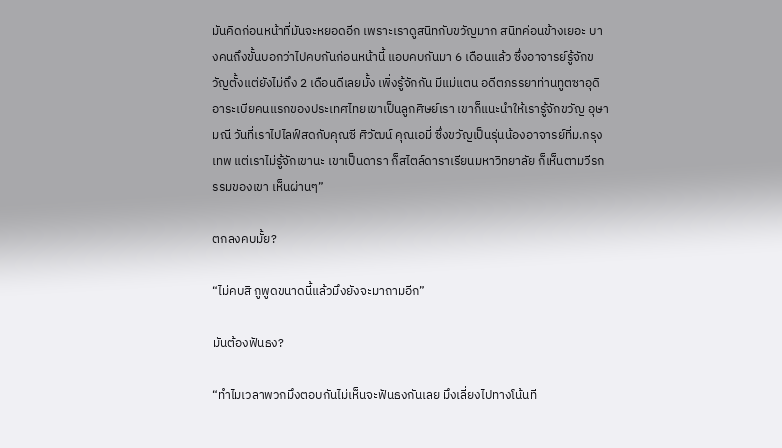มันคิดก่อนหน้าที่มันจะหยอดอีก เพราะเราดูสนิทกับขวัญมาก สนิทค่อนข้างเยอะ บางคนถึงขั้นบอกว่าไปคบกันก่อนหน้านี้ แอบคบกันมา 6 เดือนแล้ว ซึ่งอาจารย์รู้จักขวัญตั้งแต่ยังไม่ถึง 2 เดือนดีเลยมั้ง เพิ่งรู้จักกัน มีแม่แตน อดีตภรรยาท่านทูตซาอุดิอาระเบียคนแรกของประเทศไทยเขาเป็นลูกศิษย์เรา เขาก็แนะนำให้เรารู้จักขวัญ อุษามณี วันที่เราไปไลฟ์สดกับคุณซี ศิวัฒน์ คุณเอมี่ ซึ่งขวัญเป็นรุ่นน้องอาจารย์ที่ม.กรุงเทพ แต่เราไม่รู้จักเขานะ เขาเป็นดารา ก็สไตล์ดาราเรียนมหาวิทยาลัย ก็เห็นตามวีรกรรมของเขา เห็นผ่านๆ”

ตกลงคบมั้ย?

“ไม่คบสิ กูพูดขนาดนี้แล้วมึงยังจะมาถามอีก”

มันต้องฟันธง?

“ทำไมเวลาพวกมึงตอบกันไม่เห็นจะฟันธงกันเลย มึงเลี่ยงไปทางโน้นที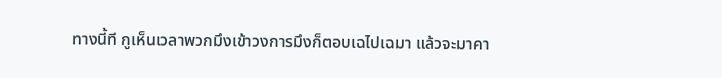ทางนี้ที กูเห็นเวลาพวกมึงเข้าวงการมึงก็ตอบเฉไปเฉมา แล้วจะมาคา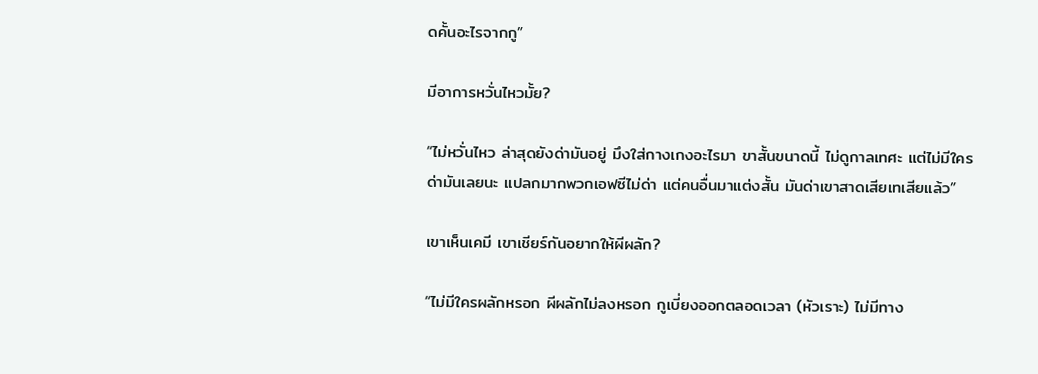ดคั้นอะไรจากกู”

มีอาการหวั่นไหวมั้ย?

“ไม่หวั่นไหว ล่าสุดยังด่ามันอยู่ มึงใส่กางเกงอะไรมา ขาสั้นขนาดนี้ ไม่ดูกาลเทศะ แต่ไม่มีใครด่ามันเลยนะ แปลกมากพวกเอฟซีไม่ด่า แต่คนอื่นมาแต่งสั้น มันด่าเขาสาดเสียเทเสียแล้ว”

เขาเห็นเคมี เขาเชียร์กันอยากให้ผีผลัก?

“ไม่มีใครผลักหรอก ผีผลักไม่ลงหรอก กูเบี่ยงออกตลอดเวลา (หัวเราะ) ไม่มีทาง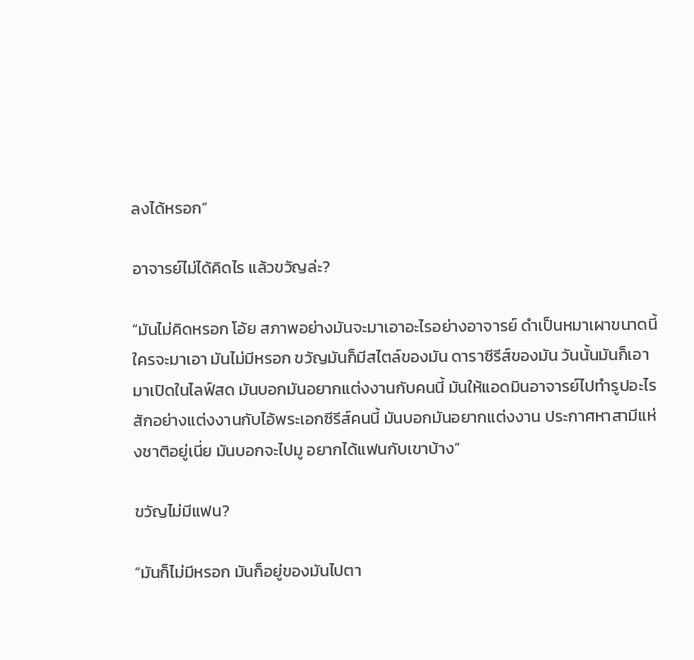ลงได้หรอก”

อาจารย์ไม่ได้คิดไร แล้วขวัญล่ะ?

“มันไม่คิดหรอก โอ้ย สภาพอย่างมันจะมาเอาอะไรอย่างอาจารย์ ดำเป็นหมาเผาขนาดนี้ ใครจะมาเอา มันไม่มีหรอก ขวัญมันก็มีสไตล์ของมัน ดาราซีรีส์ของมัน วันนั้นมันก็เอามาเปิดในไลฟ์สด มันบอกมันอยากแต่งงานกับคนนี้ มันให้แอดมินอาจารย์ไปทำรูปอะไรสักอย่างแต่งงานกับไอ้พระเอกซีรีส์คนนี้ มันบอกมันอยากแต่งงาน ประกาศหาสามีแห่งชาติอยู่เนี่ย มันบอกจะไปมู อยากได้แฟนกับเขาบ้าง”

ขวัญไม่มีแฟน?

“มันก็ไม่มีหรอก มันก็อยู่ของมันไปตา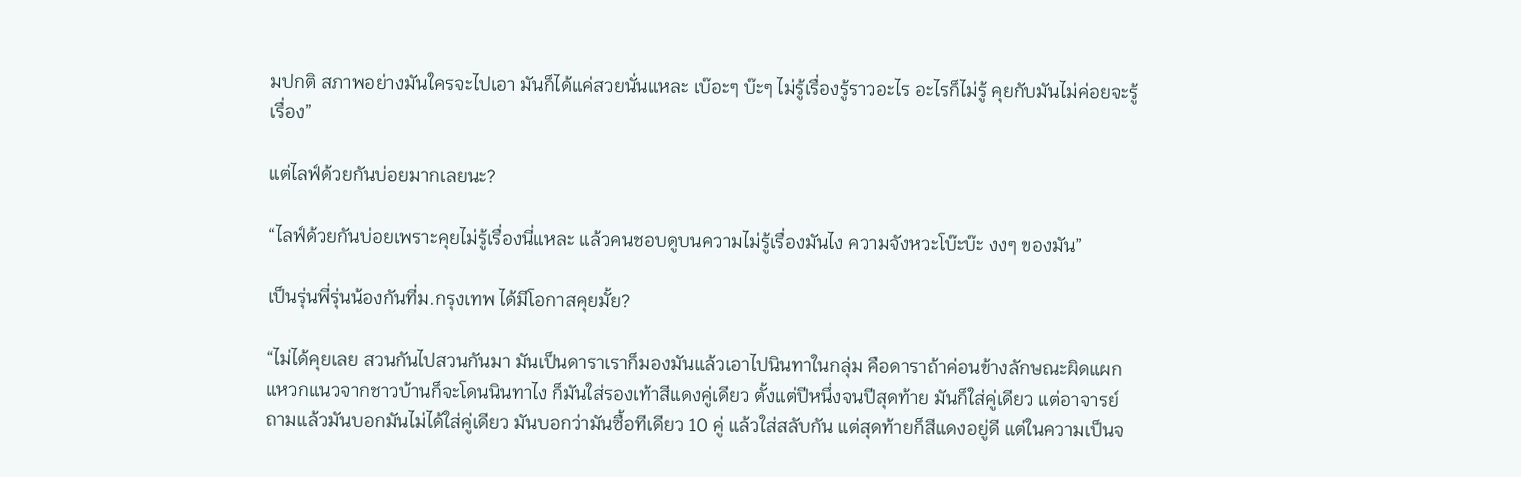มปกติ สภาพอย่างมันใครจะไปเอา มันก็ได้แค่สวยนั่นแหละ เบ๊อะๆ บ๊ะๆ ไม่รู้เรื่องรู้ราวอะไร อะไรก็ไม่รู้ คุยกับมันไม่ค่อยจะรู้เรื่อง”

แต่ไลฟ์ด้วยกันบ่อยมากเลยนะ?

“ไลฟ์ด้วยกันบ่อยเพราะคุยไม่รู้เรื่องนี่แหละ แล้วคนชอบดูบนความไม่รู้เรื่องมันไง ความจังหวะโบ๊ะบ๊ะ งงๆ ของมัน”

เป็นรุ่นพี่รุ่นน้องกันที่ม.กรุงเทพ ได้มีโอกาสคุยมั้ย?

“ไม่ได้คุยเลย สวนกันไปสวนกันมา มันเป็นดาราเราก็มองมันแล้วเอาไปนินทาในกลุ่ม คือดาราถ้าค่อนข้างลักษณะผิดแผกแหวกแนวจากชาวบ้านก็จะโดนนินทาไง ก็มันใส่รองเท้าสีแดงคู่เดียว ตั้งแต่ปีหนึ่งจนปีสุดท้าย มันก็ใส่คู่เดียว แต่อาจารย์ถามแล้วมันบอกมันไม่ได้ใส่คู่เดียว มันบอกว่ามันซื้อทีเดียว 10 คู่ แล้วใส่สลับกัน แต่สุดท้ายก็สีแดงอยู่ดี แต่ในความเป็นจ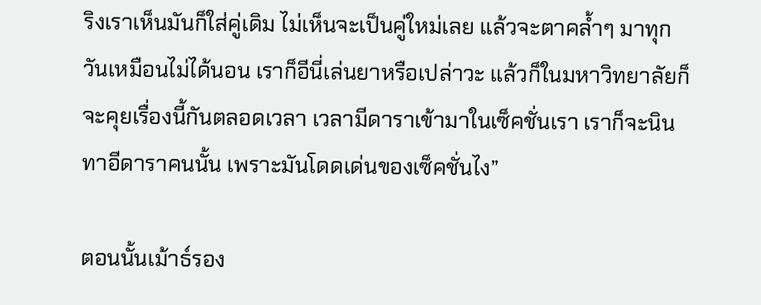ริงเราเห็นมันก็ใส่คู่เดิม ไม่เห็นจะเป็นคู่ใหม่เลย แล้วจะตาคล้ำๆ มาทุกวันเหมือนไม่ได้นอน เราก็อีนี่เล่นยาหรือเปล่าวะ แล้วก็ในมหาวิทยาลัยก็จะคุยเรื่องนี้กันตลอดเวลา เวลามีดาราเข้ามาในเซ็คชั่นเรา เราก็จะนินทาอีดาราคนนั้น เพราะมันโดดเด่นของเซ็คชั่นไง”

ตอนนั้นเม้าธ์รอง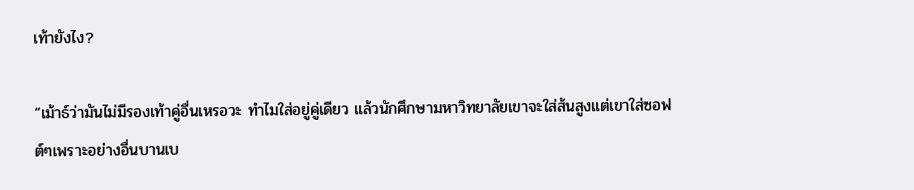เท้ายังไง?

“เม้าธ์ว่ามันไม่มีรองเท้าคู่อื่นเหรอวะ ทำไมใส่อยู่คู่เดียว แล้วนักศึกษามหาวิทยาลัยเขาจะใส่ส้นสูงแต่เขาใส่ซอฟต์ๆเพราะอย่างอื่นบานเบ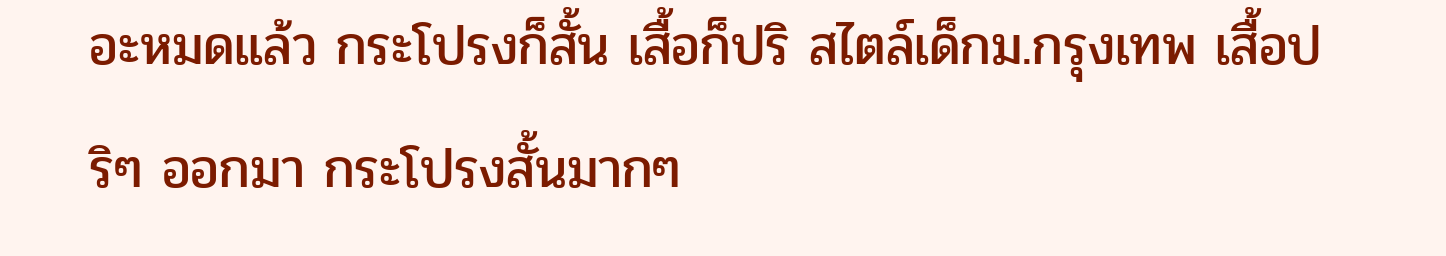อะหมดแล้ว กระโปรงก็สั้น เสื้อก็ปริ สไตล์เด็กม.กรุงเทพ เสื้อปริๆ ออกมา กระโปรงสั้นมากๆ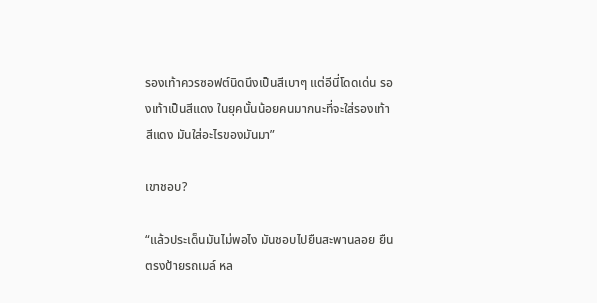รองเท้าควรซอฟต์นิดนึงเป็นสีเบาๆ แต่อีนี่โดดเด่น รองเท้าเป็นสีแดง ในยุคนั้นน้อยคนมากนะที่จะใส่รองเท้าสีแดง มันใส่อะไรของมันมา”

เขาชอบ?

“แล้วประเด็นมันไม่พอไง มันชอบไปยืนสะพานลอย ยืนตรงป้ายรถเมล์ หล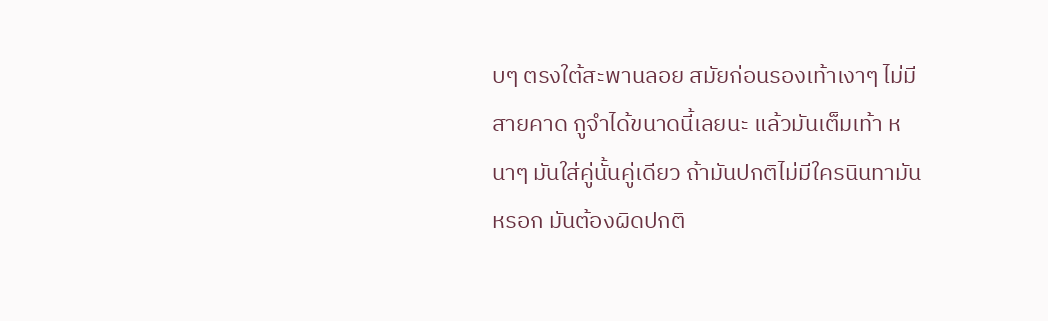บๆ ตรงใต้สะพานลอย สมัยก่อนรองเท้าเงาๆ ไม่มีสายคาด กูจำได้ขนาดนี้เลยนะ แล้วมันเต็มเท้า หนาๆ มันใส่คู่นั้นคู่เดียว ถ้ามันปกติไม่มีใครนินทามันหรอก มันต้องผิดปกติ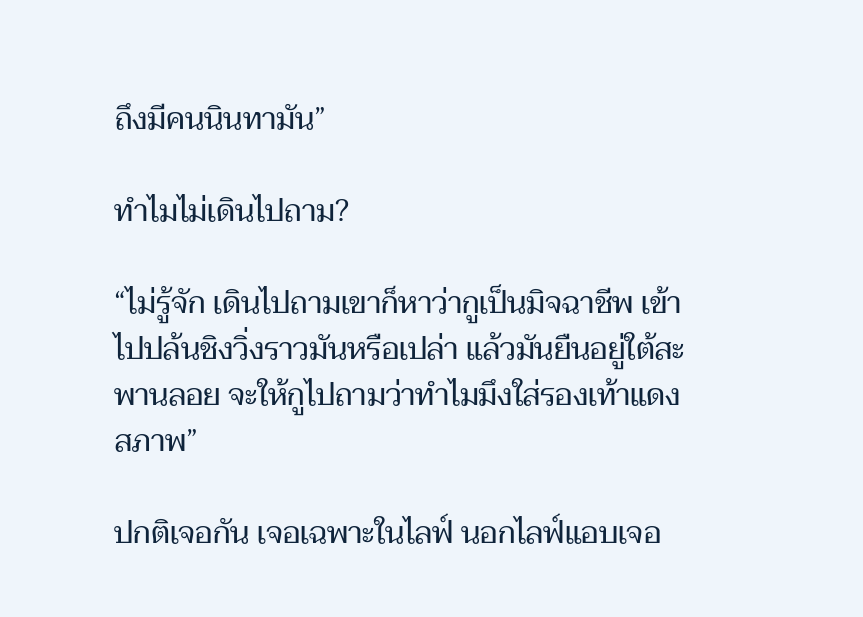ถึงมีคนนินทามัน”

ทำไมไม่เดินไปถาม?

“ไม่รู้จัก เดินไปถามเขาก็หาว่ากูเป็นมิจฉาชีพ เข้าไปปล้นชิงวิ่งราวมันหรือเปล่า แล้วมันยืนอยู่ใต้สะพานลอย จะให้กูไปถามว่าทำไมมึงใส่รองเท้าแดง สภาพ”

ปกติเจอกัน เจอเฉพาะในไลฟ์ นอกไลฟ์แอบเจอ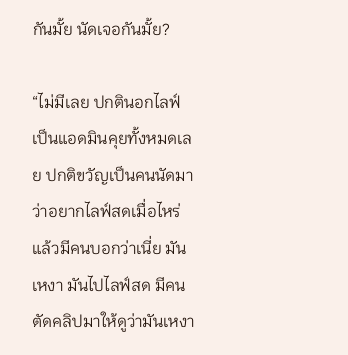กันมั้ย นัดเจอกันมั้ย?

“ไม่มีเลย ปกตินอกไลฟ์เป็นแอดมินคุยทั้งหมดเลย ปกติขวัญเป็นคนนัดมาว่าอยากไลฟ์สดเมื่อไหร่ แล้วมีคนบอกว่าเนี่ย มันเหงา มันไปไลฟ์สด มีคนตัดคลิปมาให้ดูว่ามันเหงา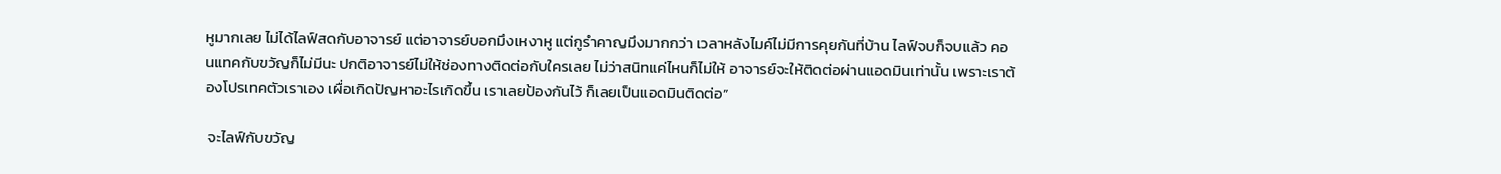หูมากเลย ไม่ได้ไลฟ์สดกับอาจารย์ แต่อาจารย์บอกมึงเหงาหู แต่กูรำคาญมึงมากกว่า เวลาหลังไมค์ไม่มีการคุยกันที่บ้าน ไลฟ์จบก็จบแล้ว คอนแทคกับขวัญก็ไม่มีนะ ปกติอาจารย์ไม่ให้ช่องทางติดต่อกับใครเลย ไม่ว่าสนิทแค่ไหนก็ไม่ให้ อาจารย์จะให้ติดต่อผ่านแอดมินเท่านั้น เพราะเราต้องโปรเทคตัวเราเอง เผื่อเกิดปัญหาอะไรเกิดขึ้น เราเลยป้องกันไว้ ก็เลยเป็นแอดมินติดต่อ”

 จะไลฟ์กับขวัญ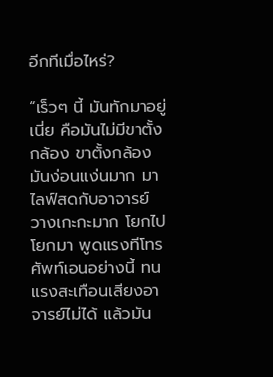อีกทีเมื่อไหร่?

“เร็วๆ นี้ มันทักมาอยู่เนี่ย คือมันไม่มีขาตั้งกล้อง ขาตั้งกล้องมันง่อนแง่นมาก มาไลฟ์สดกับอาจารย์ วางเกะกะมาก โยกไปโยกมา พูดแรงทีโทรศัพท์เอนอย่างนี้ ทนแรงสะเทือนเสียงอาจารย์ไม่ได้ แล้วมัน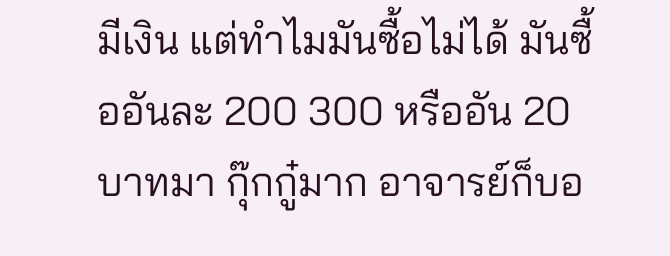มีเงิน แต่ทำไมมันซื้อไม่ได้ มันซื้ออันละ 200 300 หรืออัน 20 บาทมา กุ๊กกู๋มาก อาจารย์ก็บอ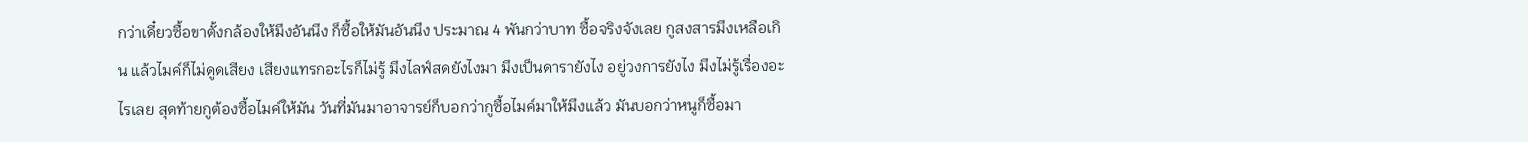กว่าเดี๋ยวซื้อขาตั้งกล้องให้มึงอันนึง ก็ซื้อให้มันอันนึง ประมาณ 4 พันกว่าบาท ซื้อจริงจังเลย กูสงสารมึงเหลือเกิน แล้วไมค์ก็ไม่ดูดเสียง เสียงแทรกอะไรก็ไม่รู้ มึงไลฟ์สดยังไงมา มึงเป็นดารายังไง อยู่วงการยังไง มึงไม่รู้เรื่องอะไรเลย สุดท้ายกูต้องซื้อไมค์ให้มัน วันที่มันมาอาจารย์ก็บอกว่ากูซื้อไมค์มาให้มึงแล้ว มันบอกว่าหนูก็ซื้อมา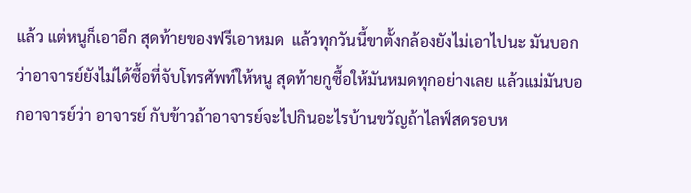แล้ว แต่หนูก็เอาอีก สุดท้ายของฟรีเอาหมด  แล้วทุกวันนี้ขาตั้งกล้องยังไม่เอาไปนะ มันบอกว่าอาจารย์ยังไม่ได้ซื้อที่จับโทรศัพท์ให้หนู สุดท้ายกูซื้อให้มันหมดทุกอย่างเลย แล้วแม่มันบอกอาจารย์ว่า อาจารย์ กับข้าวถ้าอาจารย์จะไปกินอะไรบ้านขวัญถ้าไลฟ์สดรอบห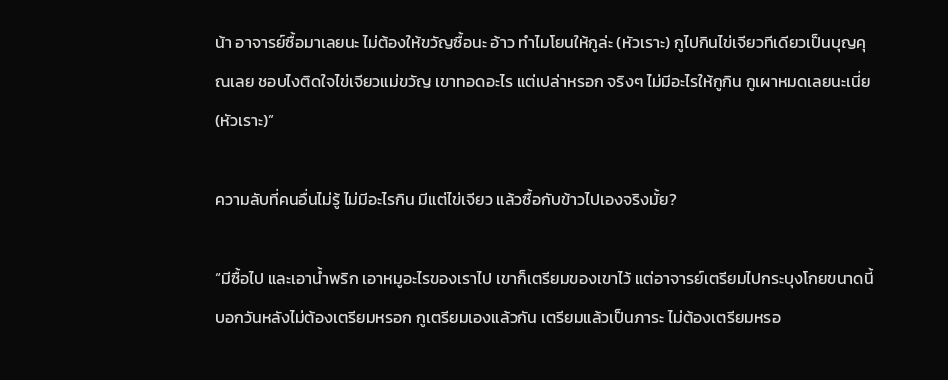น้า อาจารย์ซื้อมาเลยนะ ไม่ต้องให้ขวัญซื้อนะ อ้าว ทำไมโยนให้กูล่ะ (หัวเราะ) กูไปกินไข่เจียวทีเดียวเป็นบุญคุณเลย ชอบไงติดใจไข่เจียวแม่ขวัญ เขาทอดอะไร แต่เปล่าหรอก จริงๆ ไม่มีอะไรให้กูกิน กูเผาหมดเลยนะเนี่ย (หัวเราะ)”

ความลับที่คนอื่นไม่รู้ ไม่มีอะไรกิน มีแต่ไข่เจียว แล้วซื้อกับข้าวไปเองจริงมั้ย?

“มีซื้อไป และเอาน้ำพริก เอาหมูอะไรของเราไป เขาก็เตรียมของเขาไว้ แต่อาจารย์เตรียมไปกระบุงโกยขนาดนี้ บอกวันหลังไม่ต้องเตรียมหรอก กูเตรียมเองแล้วกัน เตรียมแล้วเป็นภาระ ไม่ต้องเตรียมหรอ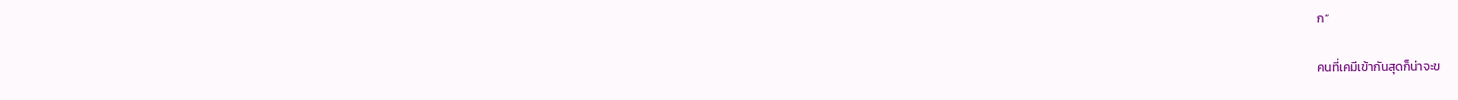ก”

คนที่เคมีเข้ากันสุดก็น่าจะข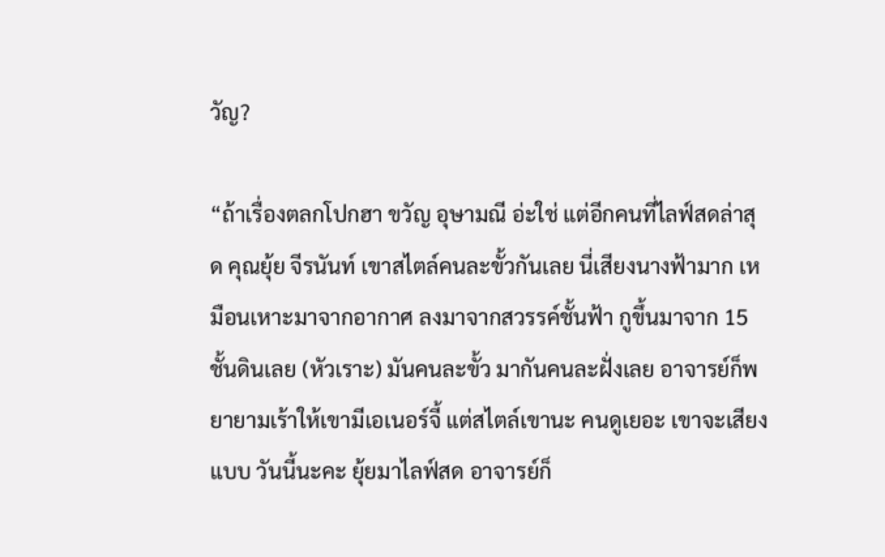วัญ?

“ถ้าเรื่องตลกโปกฮา ขวัญ อุษามณี อ่ะใช่ แต่อีกคนที่ไลฟ์สดล่าสุด คุณยุ้ย จีรนันท์ เขาสไตล์คนละขั้วกันเลย นี่เสียงนางฟ้ามาก เหมือนเหาะมาจากอากาศ ลงมาจากสวรรค์ชั้นฟ้า กูขึ้นมาจาก 15 ชั้นดินเลย (หัวเราะ) มันคนละขั้ว มากันคนละฝั่งเลย อาจารย์ก็พยายามเร้าให้เขามีเอเนอร์จี้ แต่สไตล์เขานะ คนดูเยอะ เขาจะเสียงแบบ วันนี้นะคะ ยุ้ยมาไลฟ์สด อาจารย์ก็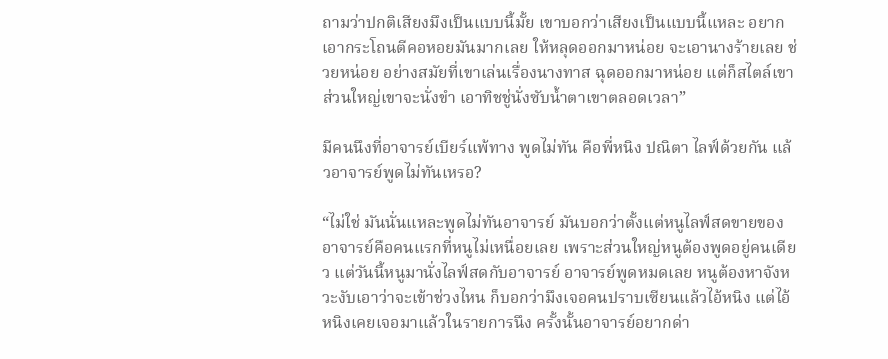ถามว่าปกติเสียงมึงเป็นแบบนี้มั้ย เขาบอกว่าเสียงเป็นแบบนี้แหละ อยากเอากระโถนตีคอหอยมันมากเลย ให้หลุดออกมาหน่อย จะเอานางร้ายเลย ช่วยหน่อย อย่างสมัยที่เขาเล่นเรื่องนางทาส ฉุดออกมาหน่อย แต่ก็สไตล์เขา ส่วนใหญ่เขาจะนั่งขำ เอาทิชชู่นั่งซับน้ำตาเขาตลอดเวลา”

มีคนนึงที่อาจารย์เบียร์แพ้ทาง พูดไม่ทัน คือพี่หนิง ปณิตา ไลฟ์ด้วยกัน แล้วอาจารย์พูดไม่ทันเหรอ?

“ไม่ใช่ มันนั่นแหละพูดไม่ทันอาจารย์ มันบอกว่าตั้งแต่หนูไลฟ์สดขายของ อาจารย์คือคนแรกที่หนูไม่เหนื่อยเลย เพราะส่วนใหญ่หนูต้องพูดอยู่คนเดียว แต่วันนี้หนูมานั่งไลฟ์สดกับอาจารย์ อาจารย์พูดหมดเลย หนูต้องหาจังหวะงับเอาว่าจะเข้าช่วงไหน ก็บอกว่ามึงเจอคนปราบเซียนแล้วไอ้หนิง แต่ไอ้หนิงเคยเจอมาแล้วในรายการนึง ครั้งนั้นอาจารย์อยากด่า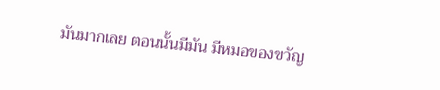มันมากเลย ตอนนั้นมีมัน มีหมอของขวัญ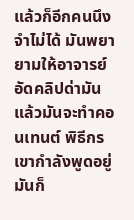แล้วก็อีกคนนึงจำไม่ได้ มันพยายามให้อาจารย์อัดคลิปด่ามัน แล้วมันจะทำคอนเทนต์ พิธีกรเขากำลังพูดอยู่ มันก็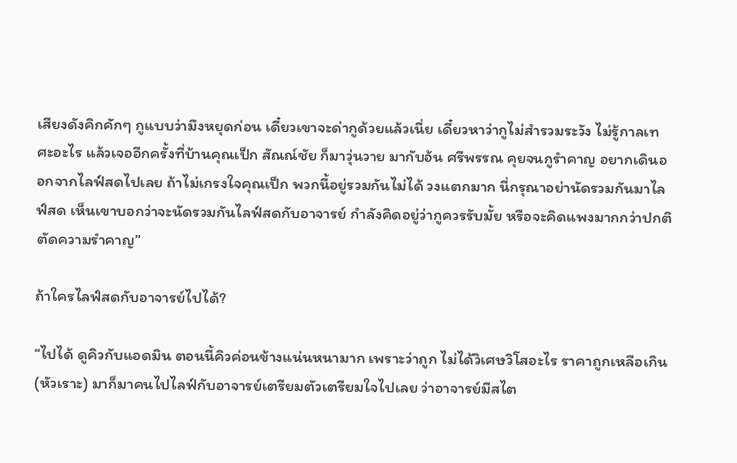เสียงดังคิกคักๆ กูแบบว่ามึงหยุดก่อน เดี๋ยวเขาจะด่ากูด้วยแล้วเนี่ย เดี๋ยวหาว่ากูไม่สำรวมระวัง ไม่รู้กาลเทศะอะไร แล้วเจออีกครั้งที่บ้านคุณเป็ก สัณณ์ชัย ก็มาวุ่นวาย มากับอ้น ศรีพรรณ คุยจนกูรำคาญ อยากเดินออกจากไลฟ์สดไปเลย ถ้าไม่เกรงใจคุณเป็ก พวกนี้อยู่รวมกันไม่ได้ วงแตกมาก นี่กรุณาอย่านัดรวมกันมาไลฟ์สด เห็นเขาบอกว่าจะนัดรวมกันไลฟ์สดกับอาจารย์ กำลังคิดอยู่ว่ากูควรรับมั้ย หรือจะคิดแพงมากกว่าปกติ ตัดความรำคาญ”

ถ้าใครไลฟ์สดกับอาจารย์ไปได้?

“ไปได้ ดูคิวกับแอดมิน ตอนนี้คิวค่อนข้างแน่นหนามาก เพราะว่าถูก ไม่ได้วิเศษวิโสอะไร ราคาถูกเหลือเกิน (หัวเราะ) มาก็มาคนไปไลฟ์กับอาจารย์เตรียมตัวเตรียมใจไปเลย ว่าอาจารย์มีสไต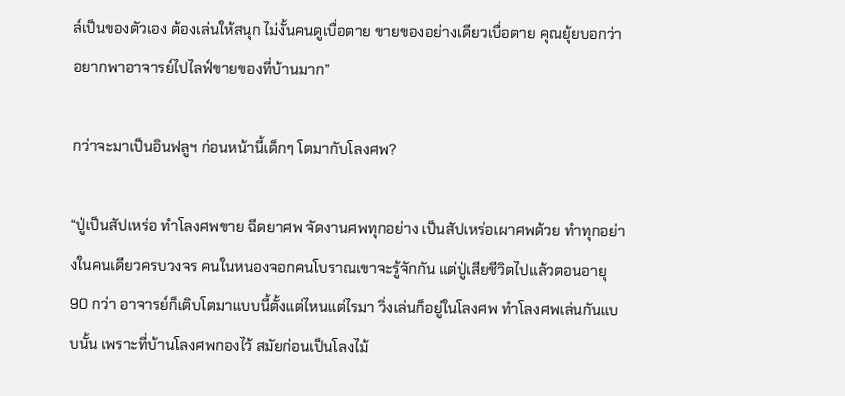ล์เป็นของตัวเอง ต้องเล่นให้สนุก ไม่งั้นคนดูเบื่อตาย ขายของอย่างเดียวเบื่อตาย คุณยุ้ยบอกว่าอยากพาอาจารย์ไปไลฟ์ขายของที่บ้านมาก”

กว่าจะมาเป็นอินฟลูฯ ก่อนหน้านี้เด็กๆ โตมากับโลงศพ?

“ปู่เป็นสัปเหร่อ ทำโลงศพขาย ฉีดยาศพ จัดงานศพทุกอย่าง เป็นสัปเหร่อเผาศพด้วย ทำทุกอย่างในคนเดียวครบวงจร คนในหนองจอกคนโบราณเขาจะรู้จักกัน แต่ปู่เสียชีวิตไปแล้วตอนอายุ 90 กว่า อาจารย์ก็เติบโตมาแบบนี้ตั้งแต่ไหนแต่ไรมา วิ่งเล่นก็อยู่ในโลงศพ ทำโลงศพเล่นกันแบบนั้น เพราะที่บ้านโลงศพกองไว้ สมัยก่อนเป็นโลงไม้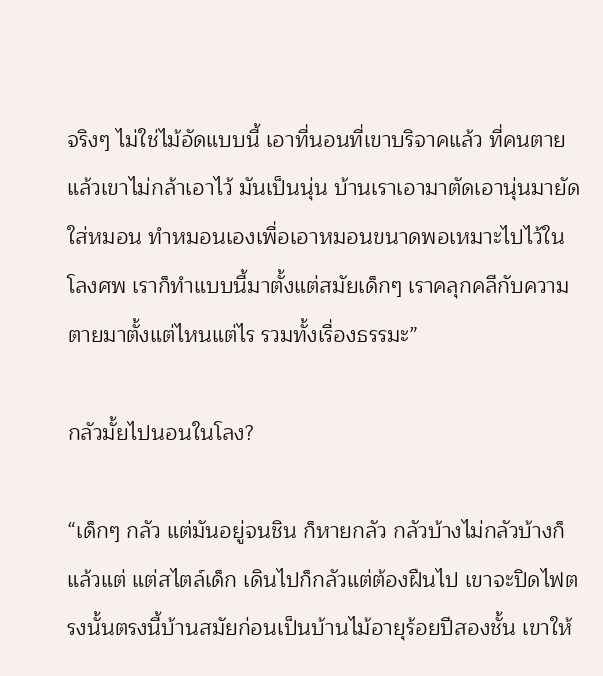จริงๆ ไม่ใช่ไม้อัดแบบนี้ เอาที่นอนที่เขาบริจาคแล้ว ที่คนตายแล้วเขาไม่กล้าเอาไว้ มันเป็นนุ่น บ้านเราเอามาตัดเอานุ่นมายัดใส่หมอน ทำหมอนเองเพื่อเอาหมอนขนาดพอเหมาะไปไว้ในโลงศพ เราก็ทำแบบนี้มาตั้งแต่สมัยเด็กๆ เราคลุกคลีกับความตายมาตั้งแต่ไหนแต่ไร รวมทั้งเรื่องธรรมะ”

กลัวมั้ยไปนอนในโลง?

“เด็กๆ กลัว แต่มันอยู่จนชิน ก็หายกลัว กลัวบ้างไม่กลัวบ้างก็แล้วแต่ แต่สไตล์เด็ก เดินไปก็กลัวแต่ต้องฝืนไป เขาจะปิดไฟตรงนั้นตรงนี้บ้านสมัยก่อนเป็นบ้านไม้อายุร้อยปีสองชั้น เขาให้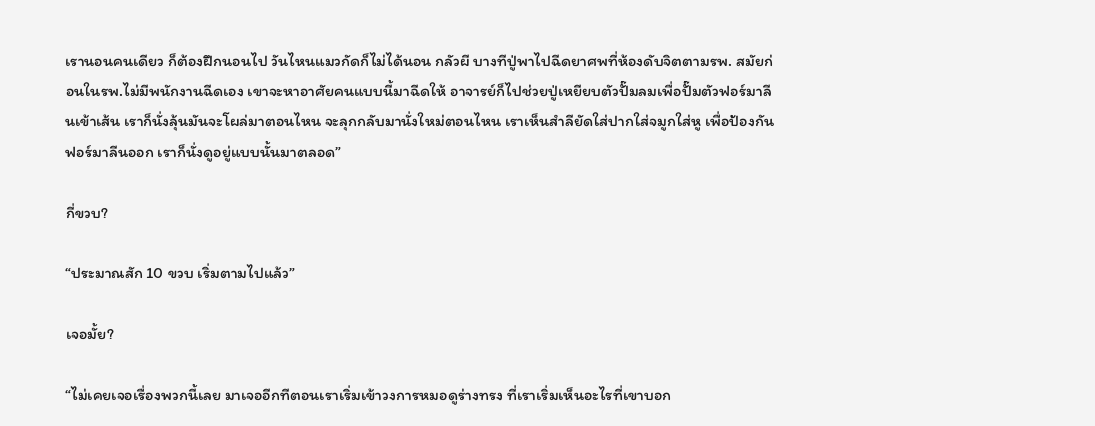เรานอนคนเดียว ก็ต้องฝึกนอนไป วันไหนแมวกัดก็ไม่ได้นอน กลัวผี บางทีปู่พาไปฉีดยาศพที่ห้องดับจิตตามรพ. สมัยก่อนในรพ.ไม่มีพนักงานฉีดเอง เขาจะหาอาศัยคนแบบนี้มาฉีดให้ อาจารย์ก็ไปช่วยปู่เหยียบตัวปั๊มลมเพื่อปั๊มตัวฟอร์มาลีนเข้าเส้น เราก็นั่งลุ้นมันจะโผล่มาตอนไหน จะลุกกลับมานั่งใหม่ตอนไหน เราเห็นสำลียัดใส่ปากใส่จมูกใส่หู เพื่อป้องกันฟอร์มาลีนออก เราก็นั่งดูอยู่แบบนั้นมาตลอด”

กี่ขวบ?

“ประมาณสัก 10 ขวบ เริ่มตามไปแล้ว”

เจอมั้ย?

“ไม่เคยเจอเรื่องพวกนี้เลย มาเจออีกทีตอนเราเริ่มเข้าวงการหมอดูร่างทรง ที่เราเริ่มเห็นอะไรที่เขาบอก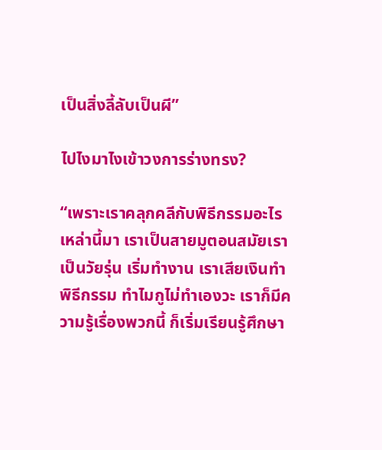เป็นสิ่งลี้ลับเป็นผี”

ไปไงมาไงเข้าวงการร่างทรง?

“เพราะเราคลุกคลีกับพิธีกรรมอะไรเหล่านี้มา เราเป็นสายมูตอนสมัยเราเป็นวัยรุ่น เริ่มทำงาน เราเสียเงินทำพิธีกรรม ทำไมกูไม่ทำเองวะ เราก็มีความรู้เรื่องพวกนี้ ก็เริ่มเรียนรู้ศึกษา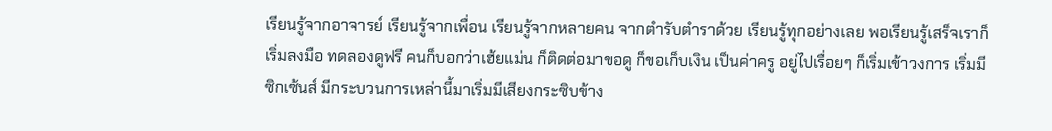เรียนรู้จากอาจารย์ เรียนรู้จากเพื่อน เรียนรู้จากหลายคน จากตำรับตำราด้วย เรียนรู้ทุกอย่างเลย พอเรียนรู้เสร็จเราก็เริ่มลงมือ ทดลองดูฟรี คนก็บอกว่าเฮ้ยแม่น ก็ติดต่อมาขอดู ก็ขอเก็บเงิน เป็นค่าครู อยู่ไปเรื่อยๆ ก็เริ่มเข้าวงการ เริ่มมีซิกเซ้นส์ มีกระบวนการเหล่านี้มาเริ่มมีเสียงกระซิบข้าง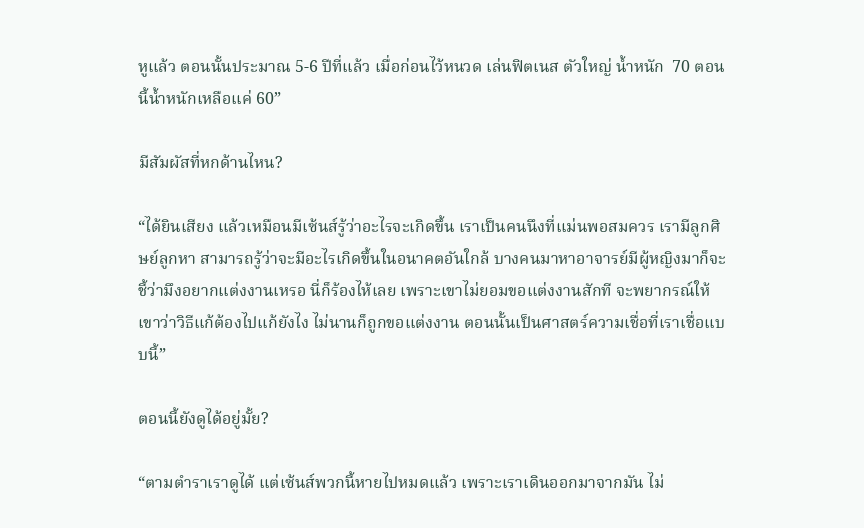หูแล้ว ตอนนั้นประมาณ 5-6 ปีที่แล้ว เมื่อก่อนไว้หนวด เล่นฟิตเนส ตัวใหญ่ น้ำหนัก  70 ตอนนี้น้ำหนักเหลือแค่ 60”

มีสัมผัสที่หกด้านไหน?

“ได้ยินเสียง แล้วเหมือนมีเซ้นส์รู้ว่าอะไรจะเกิดขึ้น เราเป็นคนนึงที่แม่นพอสมควร เรามีลูกศิษย์ลูกหา สามารถรู้ว่าจะมีอะไรเกิดขึ้นในอนาคตอันใกล้ บางคนมาหาอาจารย์มีผู้หญิงมาก็จะชี้ว่ามึงอยากแต่งงานเหรอ นี่ก็ร้องไห้เลย เพราะเขาไม่ยอมขอแต่งงานสักที จะพยากรณ์ให้เขาว่าวิธีแก้ต้องไปแก้ยังไง ไม่นานก็ถูกขอแต่งงาน ตอนนั้นเป็นศาสตร์ความเชื่อที่เราเชื่อแบบนี้”

ตอนนี้ยังดูได้อยู่มั้ย?

“ตามตำราเราดูได้ แต่เซ้นส์พวกนี้หายไปหมดแล้ว เพราะเราเดินออกมาจากมัน ไม่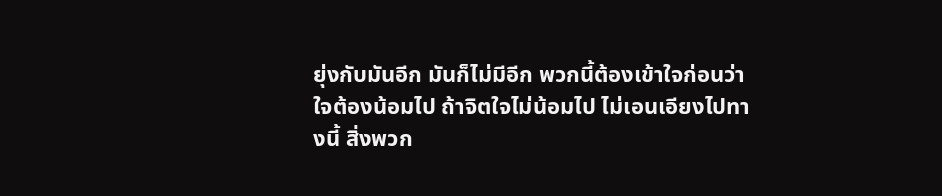ยุ่งกับมันอีก มันก็ไม่มีอีก พวกนี้ต้องเข้าใจก่อนว่าใจต้องน้อมไป ถ้าจิตใจไม่น้อมไป ไม่เอนเอียงไปทางนี้ สิ่งพวก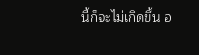นี้ก็จะไม่เกิดขึ้น อ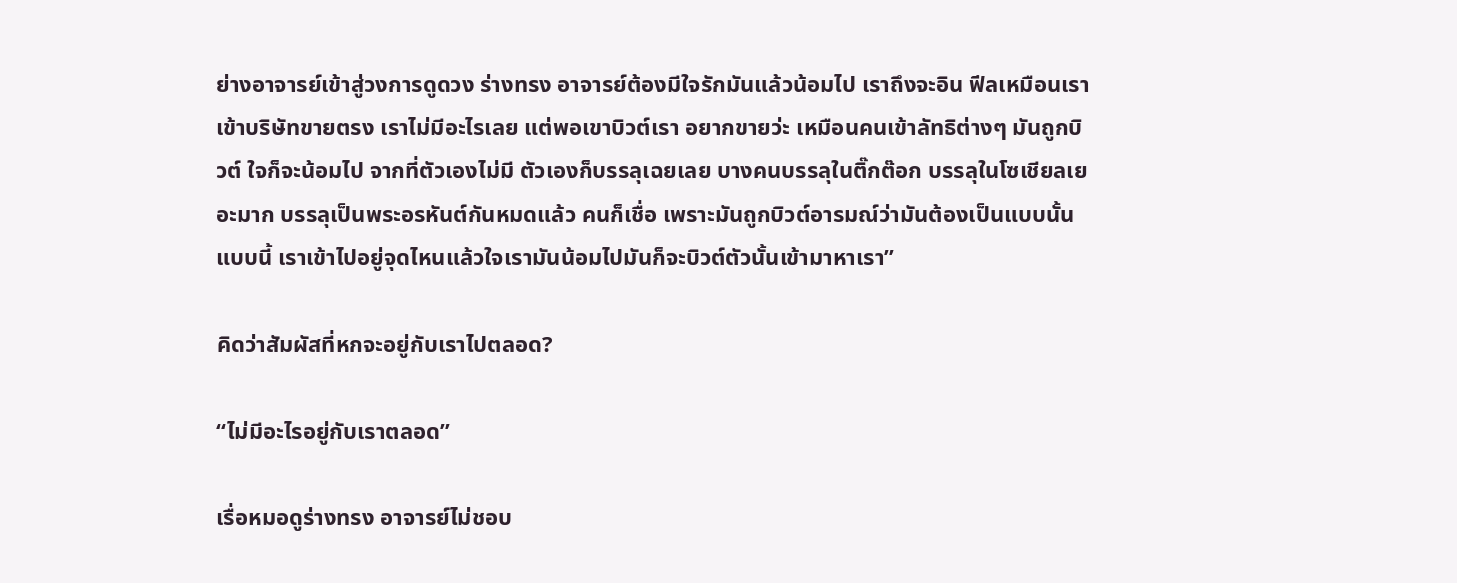ย่างอาจารย์เข้าสู่วงการดูดวง ร่างทรง อาจารย์ต้องมีใจรักมันแล้วน้อมไป เราถึงจะอิน ฟีลเหมือนเราเข้าบริษัทขายตรง เราไม่มีอะไรเลย แต่พอเขาบิวต์เรา อยากขายว่ะ เหมือนคนเข้าลัทธิต่างๆ มันถูกบิวต์ ใจก็จะน้อมไป จากที่ตัวเองไม่มี ตัวเองก็บรรลุเฉยเลย บางคนบรรลุในติ๊กต๊อก บรรลุในโซเชียลเยอะมาก บรรลุเป็นพระอรหันต์กันหมดแล้ว คนก็เชื่อ เพราะมันถูกบิวต์อารมณ์ว่ามันต้องเป็นแบบนั้นแบบนี้ เราเข้าไปอยู่จุดไหนแล้วใจเรามันน้อมไปมันก็จะบิวต์ตัวนั้นเข้ามาหาเรา”

คิดว่าสัมผัสที่หกจะอยู่กับเราไปตลอด?

“ไม่มีอะไรอยู่กับเราตลอด”

เรื่อหมอดูร่างทรง อาจารย์ไม่ชอบ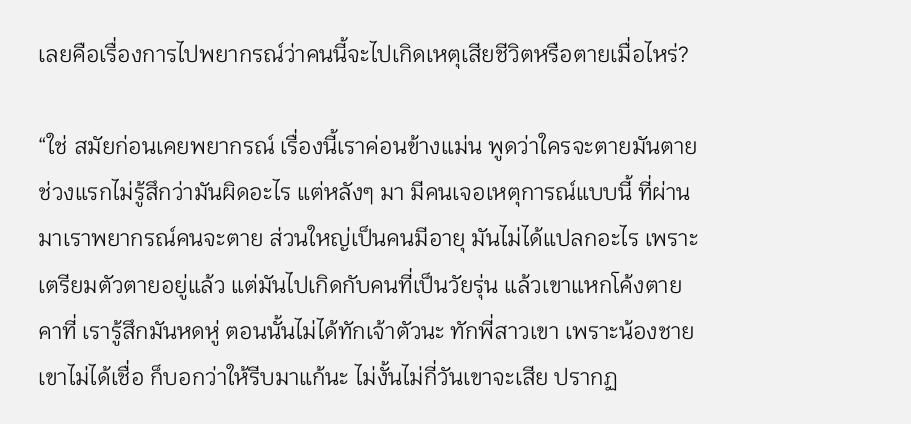เลยคือเรื่องการไปพยากรณ์ว่าคนนี้จะไปเกิดเหตุเสียชีวิตหรือตายเมื่อไหร่?

“ใช่ สมัยก่อนเคยพยากรณ์ เรื่องนี้เราค่อนข้างแม่น พูดว่าใครจะตายมันตาย ช่วงแรกไม่รู้สึกว่ามันผิดอะไร แต่หลังๆ มา มีคนเจอเหตุการณ์แบบนี้ ที่ผ่านมาเราพยากรณ์คนจะตาย ส่วนใหญ่เป็นคนมีอายุ มันไม่ได้แปลกอะไร เพราะเตรียมตัวตายอยู่แล้ว แต่มันไปเกิดกับคนที่เป็นวัยรุ่น แล้วเขาแหกโค้งตายคาที่ เรารู้สึกมันหดหู่ ตอนนั้นไม่ได้ทักเจ้าตัวนะ ทักพี่สาวเขา เพราะน้องชายเขาไม่ได้เชื่อ ก็บอกว่าให้รีบมาแก้นะ ไม่งั้นไม่กี่วันเขาจะเสีย ปรากฏ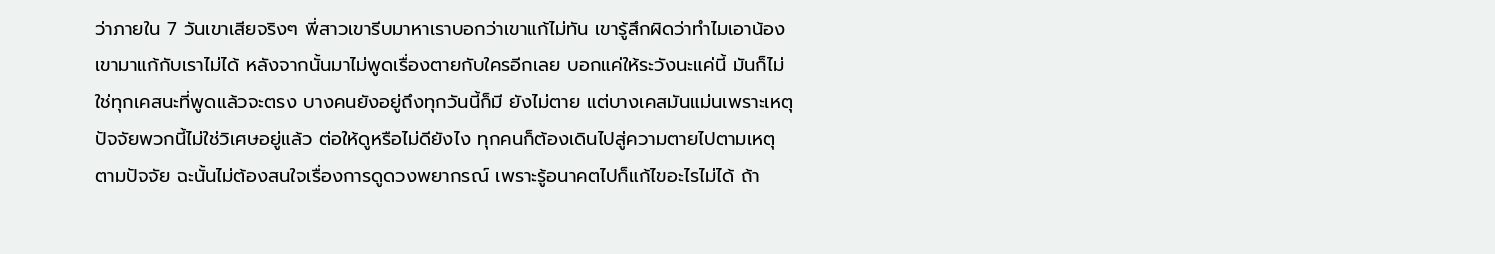ว่าภายใน 7 วันเขาเสียจริงๆ พี่สาวเขารีบมาหาเราบอกว่าเขาแก้ไม่ทัน เขารู้สึกผิดว่าทำไมเอาน้องเขามาแก้กับเราไม่ได้ หลังจากนั้นมาไม่พูดเรื่องตายกับใครอีกเลย บอกแค่ให้ระวังนะแค่นี้ มันก็ไม่ใช่ทุกเคสนะที่พูดแล้วจะตรง บางคนยังอยู่ถึงทุกวันนี้ก็มี ยังไม่ตาย แต่บางเคสมันแม่นเพราะเหตุปัจจัยพวกนี้ไม่ใช่วิเศษอยู่แล้ว ต่อให้ดูหรือไม่ดียังไง ทุกคนก็ต้องเดินไปสู่ความตายไปตามเหตุตามปัจจัย ฉะนั้นไม่ต้องสนใจเรื่องการดูดวงพยากรณ์ เพราะรู้อนาคตไปก็แก้ไขอะไรไม่ได้ ถ้า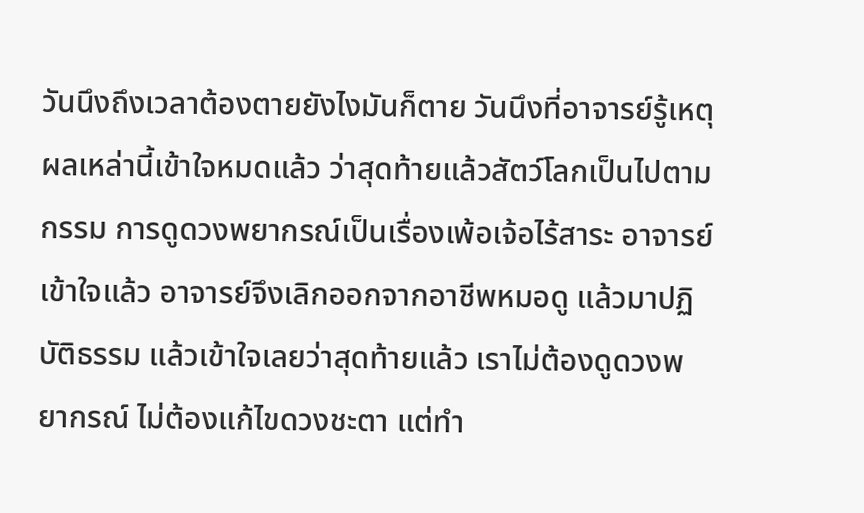วันนึงถึงเวลาต้องตายยังไงมันก็ตาย วันนึงที่อาจารย์รู้เหตุผลเหล่านี้เข้าใจหมดแล้ว ว่าสุดท้ายแล้วสัตว์โลกเป็นไปตามกรรม การดูดวงพยากรณ์เป็นเรื่องเพ้อเจ้อไร้สาระ อาจารย์เข้าใจแล้ว อาจารย์จึงเลิกออกจากอาชีพหมอดู แล้วมาปฏิบัติธรรม แล้วเข้าใจเลยว่าสุดท้ายแล้ว เราไม่ต้องดูดวงพยากรณ์ ไม่ต้องแก้ไขดวงชะตา แต่ทำ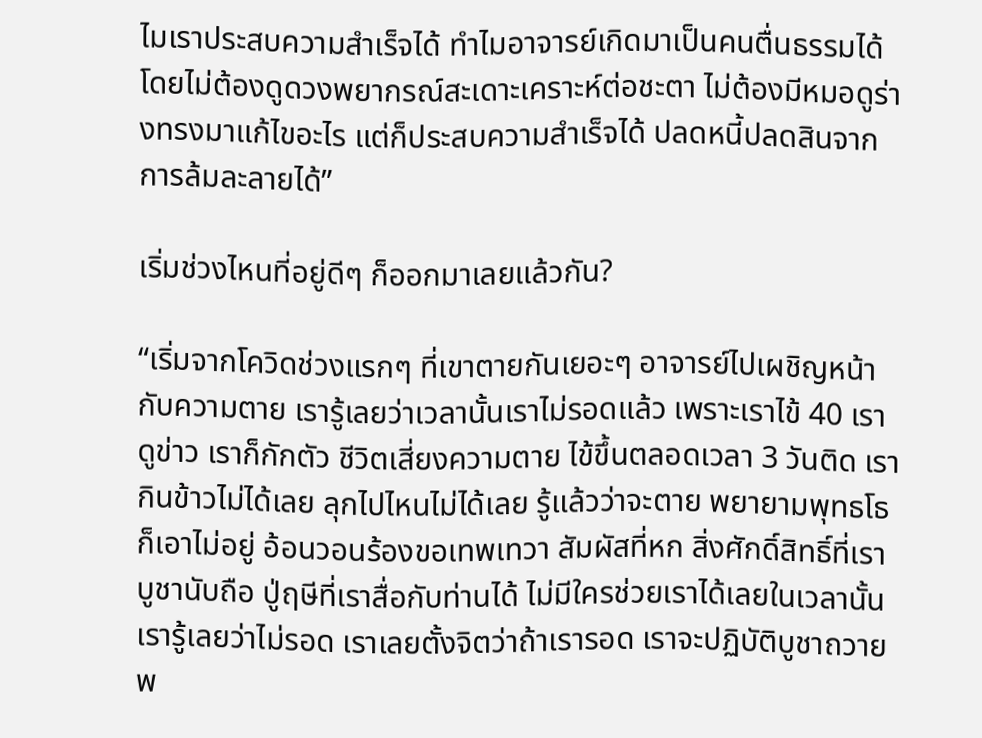ไมเราประสบความสำเร็จได้ ทำไมอาจารย์เกิดมาเป็นคนตื่นธรรมได้โดยไม่ต้องดูดวงพยากรณ์สะเดาะเคราะห์ต่อชะตา ไม่ต้องมีหมอดูร่างทรงมาแก้ไขอะไร แต่ก็ประสบความสำเร็จได้ ปลดหนี้ปลดสินจากการล้มละลายได้”

เริ่มช่วงไหนที่อยู่ดีๆ ก็ออกมาเลยแล้วกัน?

“เริ่มจากโควิดช่วงแรกๆ ที่เขาตายกันเยอะๆ อาจารย์ไปเผชิญหน้ากับความตาย เรารู้เลยว่าเวลานั้นเราไม่รอดแล้ว เพราะเราไข้ 40 เราดูข่าว เราก็กักตัว ชีวิตเสี่ยงความตาย ไข้ขึ้นตลอดเวลา 3 วันติด เรากินข้าวไม่ได้เลย ลุกไปไหนไม่ได้เลย รู้แล้วว่าจะตาย พยายามพุทธโธก็เอาไม่อยู่ อ้อนวอนร้องขอเทพเทวา สัมผัสที่หก สิ่งศักดิ์สิทธิ์ที่เราบูชานับถือ ปู่ฤษีที่เราสื่อกับท่านได้ ไม่มีใครช่วยเราได้เลยในเวลานั้น เรารู้เลยว่าไม่รอด เราเลยตั้งจิตว่าถ้าเรารอด เราจะปฏิบัติบูชาถวายพ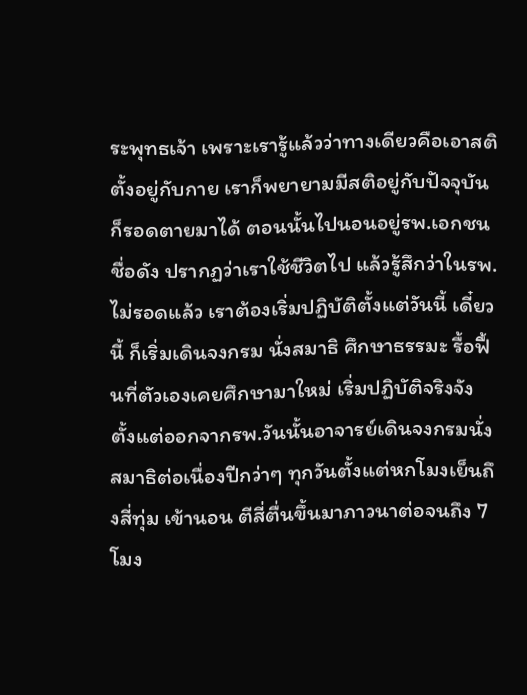ระพุทธเจ้า เพราะเรารู้แล้วว่าทางเดียวคือเอาสติตั้งอยู่กับกาย เราก็พยายามมีสติอยู่กับปัจจุบัน ก็รอดตายมาได้ ตอนนั้นไปนอนอยู่รพ.เอกชนชื่อดัง ปรากฏว่าเราใช้ชีวิตไป แล้วรู้สึกว่าในรพ.ไม่รอดแล้ว เราต้องเริ่มปฏิบัติตั้งแต่วันนี้ เดี๋ยวนี้ ก็เริ่มเดินจงกรม นั่งสมาธิ ศึกษาธรรมะ รื้อฟื้นที่ตัวเองเคยศึกษามาใหม่ เริ่มปฏิบัติจริงจัง ตั้งแต่ออกจากรพ.วันนั้นอาจารย์เดินจงกรมนั่งสมาธิต่อเนื่องปีกว่าๆ ทุกวันตั้งแต่หกโมงเย็นถึงสี่ทุ่ม เข้านอน ตีสี่ตื่นขึ้นมาภาวนาต่อจนถึง 7 โมง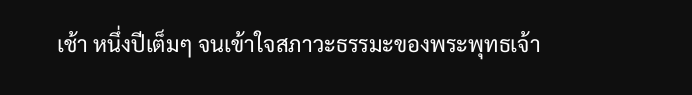เช้า หนึ่งปีเต็มๆ จนเข้าใจสภาวะธรรมะของพระพุทธเจ้า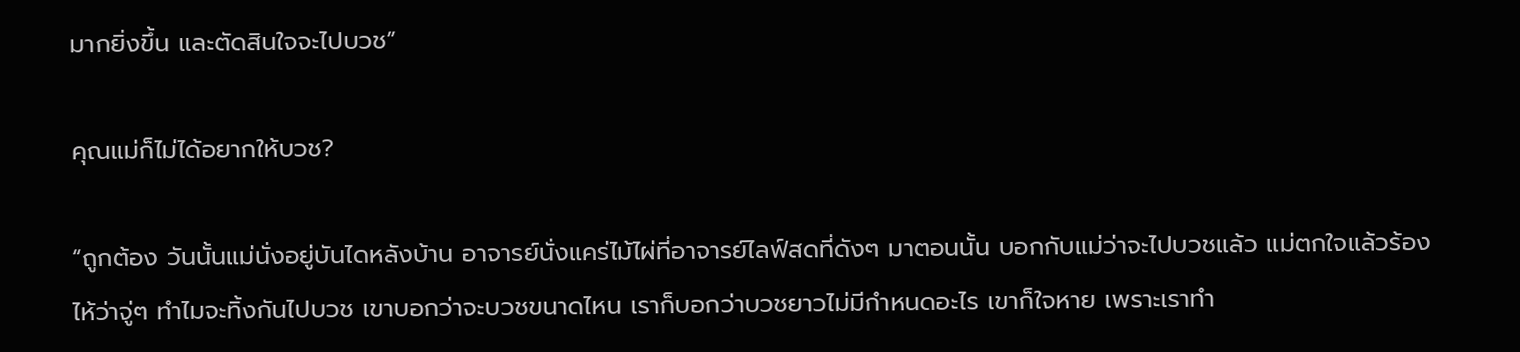มากยิ่งขึ้น และตัดสินใจจะไปบวช”

คุณแม่ก็ไม่ได้อยากให้บวช?

“ถูกต้อง วันนั้นแม่นั่งอยู่บันไดหลังบ้าน อาจารย์นั่งแคร่ไม้ไผ่ที่อาจารย์ไลฟ์สดที่ดังๆ มาตอนนั้น บอกกับแม่ว่าจะไปบวชแล้ว แม่ตกใจแล้วร้องไห้ว่าจู่ๆ ทำไมจะทิ้งกันไปบวช เขาบอกว่าจะบวชขนาดไหน เราก็บอกว่าบวชยาวไม่มีกำหนดอะไร เขาก็ใจหาย เพราะเราทำ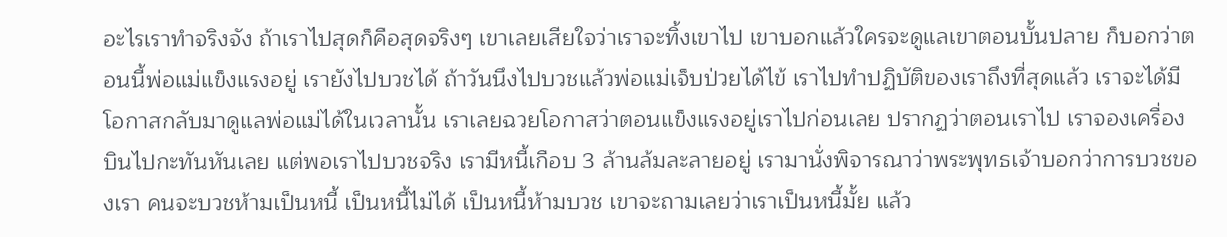อะไรเราทำจริงจัง ถ้าเราไปสุดก็คือสุดจริงๆ เขาเลยเสียใจว่าเราจะทิ้งเขาไป เขาบอกแล้วใครจะดูแลเขาตอนบั้นปลาย ก็บอกว่าตอนนี้พ่อแม่แข็งแรงอยู่ เรายังไปบวชได้ ถ้าวันนึงไปบวชแล้วพ่อแม่เจ็บป่วยได้ไข้ เราไปทำปฏิบัติของเราถึงที่สุดแล้ว เราจะได้มีโอกาสกลับมาดูแลพ่อแม่ได้ในเวลานั้น เราเลยฉวยโอกาสว่าตอนแข็งแรงอยู่เราไปก่อนเลย ปรากฏว่าตอนเราไป เราจองเครื่องบินไปกะทันหันเลย แต่พอเราไปบวชจริง เรามีหนี้เกือบ 3 ล้านล้มละลายอยู่ เรามานั่งพิจารณาว่าพระพุทธเจ้าบอกว่าการบวชของเรา คนจะบวชห้ามเป็นหนี้ เป็นหนี้ไม่ได้ เป็นหนี้ห้ามบวช เขาจะถามเลยว่าเราเป็นหนี้มั้ย แล้ว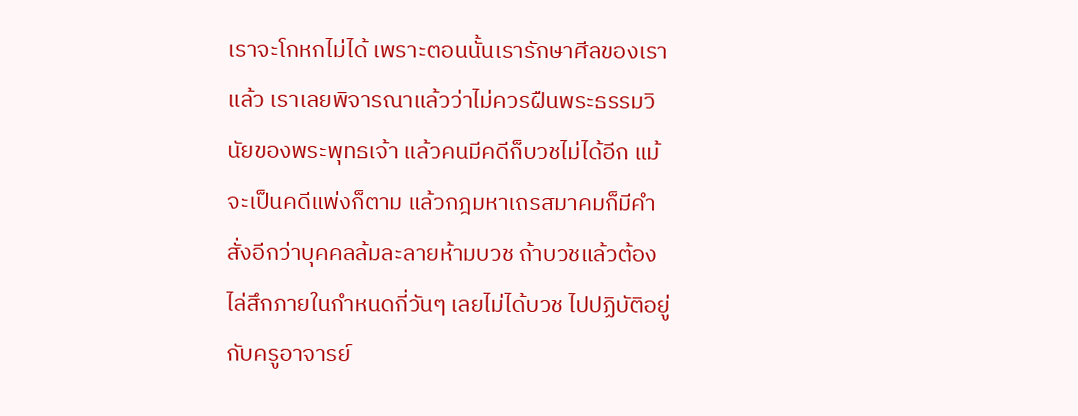เราจะโกหกไม่ได้ เพราะตอนนั้นเรารักษาศีลของเราแล้ว เราเลยพิจารณาแล้วว่าไม่ควรฝืนพระธรรมวินัยของพระพุทธเจ้า แล้วคนมีคดีก็บวชไม่ได้อีก แม้จะเป็นคดีแพ่งก็ตาม แล้วกฎมหาเถรสมาคมก็มีคำสั่งอีกว่าบุคคลล้มละลายห้ามบวช ถ้าบวชแล้วต้องไล่สึกภายในกำหนดกี่วันๆ เลยไม่ได้บวช ไปปฏิบัติอยู่กับครูอาจารย์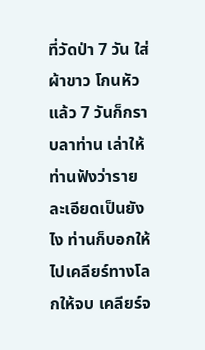ที่วัดป่า 7 วัน ใส่ผ้าขาว โกนหัวแล้ว 7 วันก็กราบลาท่าน เล่าให้ท่านฟังว่ารายละเอียดเป็นยังไง ท่านก็บอกให้ไปเคลียร์ทางโลกให้จบ เคลียร์จ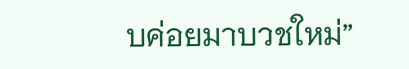บค่อยมาบวชใหม่”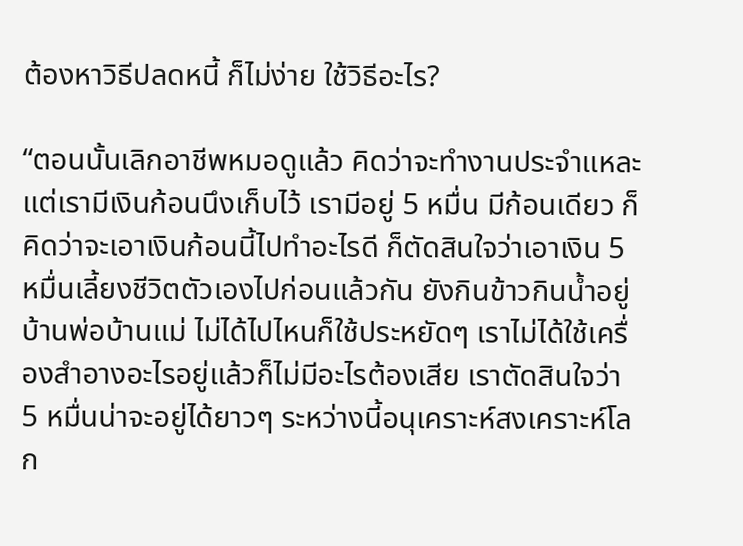ต้องหาวิธีปลดหนี้ ก็ไม่ง่าย ใช้วิธีอะไร?

“ตอนนั้นเลิกอาชีพหมอดูแล้ว คิดว่าจะทำงานประจำแหละ แต่เรามีเงินก้อนนึงเก็บไว้ เรามีอยู่ 5 หมื่น มีก้อนเดียว ก็คิดว่าจะเอาเงินก้อนนี้ไปทำอะไรดี ก็ตัดสินใจว่าเอาเงิน 5 หมื่นเลี้ยงชีวิตตัวเองไปก่อนแล้วกัน ยังกินข้าวกินน้ำอยู่บ้านพ่อบ้านแม่ ไม่ได้ไปไหนก็ใช้ประหยัดๆ เราไม่ได้ใช้เครื่องสำอางอะไรอยู่แล้วก็ไม่มีอะไรต้องเสีย เราตัดสินใจว่า 5 หมื่นน่าจะอยู่ได้ยาวๆ ระหว่างนี้อนุเคราะห์สงเคราะห์โลก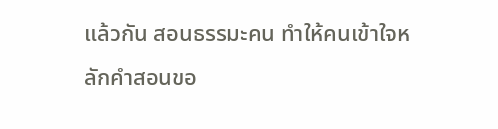แล้วกัน สอนธรรมะคน ทำให้คนเข้าใจหลักคำสอนขอ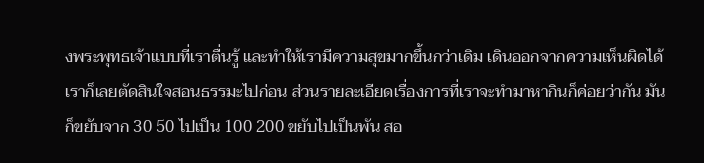งพระพุทธเจ้าแบบที่เราตื่นรู้ และทำให้เรามีความสุขมากขึ้นกว่าเดิม เดินออกจากความเห็นผิดได้ เราก็เลยตัดสินใจสอนธรรมะไปก่อน ส่วนรายละเอียดเรื่องการที่เราจะทำมาหากินก็ค่อยว่ากัน มันก็ขยับจาก 30 50 ไปเป็น 100 200 ขยับไปเป็นพัน สอ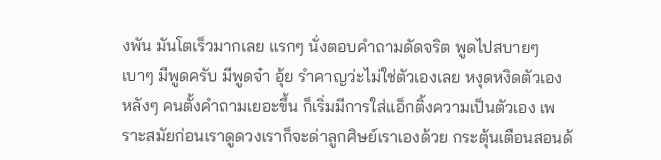งพัน มันโตเร็วมากเลย แรกๆ นั่งตอบคำถามดัดจริต พูดไปสบายๆ เบาๆ มีพูดครับ มีพูดจ๋า อุ้ย รำคาญว่ะไม่ใช่ตัวเองเลย หงุดหงิดตัวเอง หลังๆ คนตั้งคำถามเยอะขึ้น ก็เริ่มมีการใส่แอ็กติ้งความเป็นตัวเอง เพราะสมัยก่อนเราดูดวงเราก็จะด่าลูกศิษย์เราเองด้วย กระตุ้นเตือนสอนด้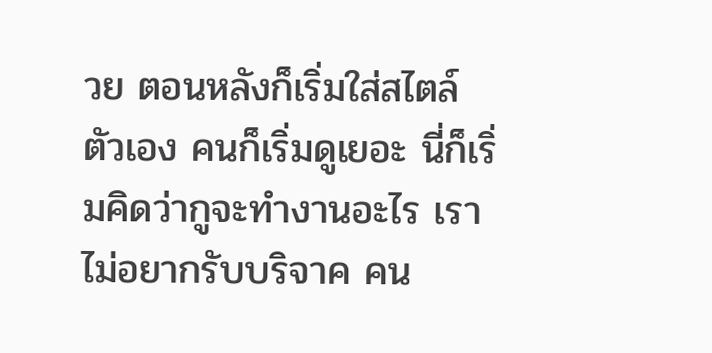วย ตอนหลังก็เริ่มใส่สไตล์ตัวเอง คนก็เริ่มดูเยอะ นี่ก็เริ่มคิดว่ากูจะทำงานอะไร เราไม่อยากรับบริจาค คน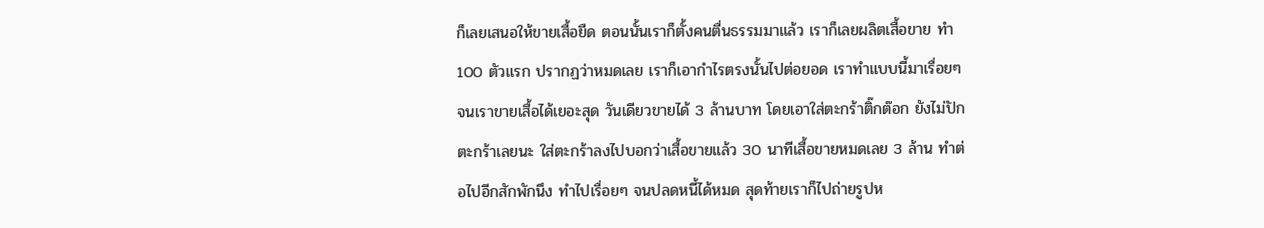ก็เลยเสนอให้ขายเสื้อยืด ตอนนั้นเราก็ตั้งคนตื่นธรรมมาแล้ว เราก็เลยผลิตเสื้อขาย ทำ 100 ตัวแรก ปรากฏว่าหมดเลย เราก็เอากำไรตรงนั้นไปต่อยอด เราทำแบบนี้มาเรื่อยๆ จนเราขายเสื้อได้เยอะสุด วันเดียวขายได้ 3 ล้านบาท โดยเอาใส่ตะกร้าติ๊กต๊อก ยังไม่ปักตะกร้าเลยนะ ใส่ตะกร้าลงไปบอกว่าเสื้อขายแล้ว 30 นาทีเสื้อขายหมดเลย 3 ล้าน ทำต่อไปอีกสักพักนึง ทำไปเรื่อยๆ จนปลดหนี้ได้หมด สุดท้ายเราก็ไปถ่ายรูปห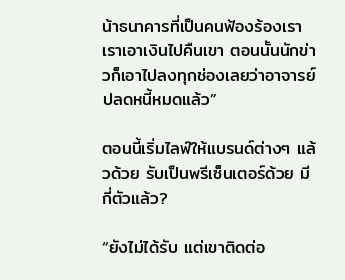น้าธนาคารที่เป็นคนฟ้องร้องเรา เราเอาเงินไปคืนเขา ตอนนั้นนักข่าวก็เอาไปลงทุกช่องเลยว่าอาจารย์ปลดหนี้หมดแล้ว”

ตอนนี้เริ่มไลฟ์ให้แบรนด์ต่างๆ แล้วด้วย รับเป็นพรีเซ็นเตอร์ด้วย มีกี่ตัวแล้ว?

“ยังไม่ได้รับ แต่เขาติดต่อ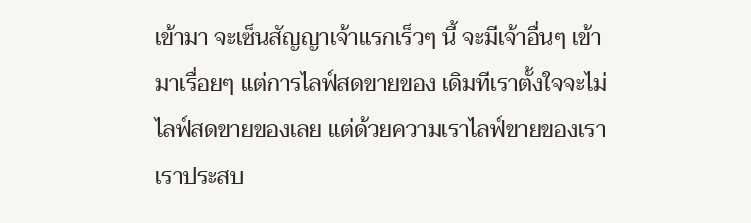เข้ามา จะเซ็นสัญญาเจ้าแรกเร็วๆ นี้ จะมีเจ้าอื่นๆ เข้ามาเรื่อยๆ แต่การไลฟ์สดขายของ เดิมทีเราตั้งใจจะไม่ไลฟ์สดขายของเลย แต่ด้วยความเราไลฟ์ขายของเรา เราประสบ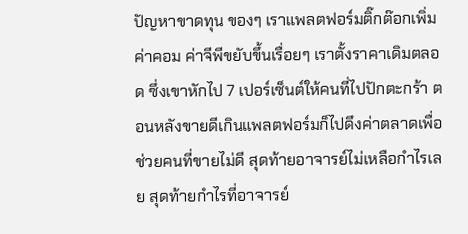ปัญหาขาดทุน ของๆ เราแพลตฟอร์มติ๊กต๊อกเพิ่มค่าคอม ค่าจีพีขยับขึ้นเรื่อยๆ เราตั้งราคาเดิมตลอด ซึ่งเขาหักไป 7 เปอร์เซ็นต์ให้คนที่ไปปักตะกร้า ตอนหลังขายดีเกินแพลตฟอร์มก็ไปดึงค่าตลาดเพื่อช่วยคนที่ขายไม่ดี สุดท้ายอาจารย์ไม่เหลือกำไรเลย สุดท้ายกำไรที่อาจารย์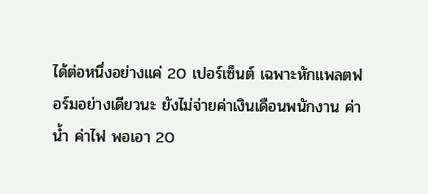ได้ต่อหนึ่งอย่างแค่ 20 เปอร์เซ็นต์ เฉพาะหักแพลตฟอร์มอย่างเดียวนะ ยังไม่จ่ายค่าเงินเดือนพนักงาน ค่าน้ำ ค่าไฟ พอเอา 20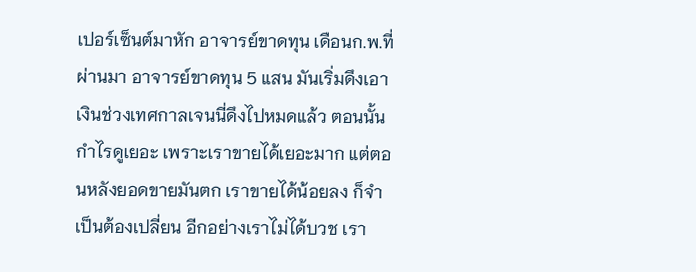เปอร์เซ็นต์มาหัก อาจารย์ขาดทุน เดือนก.พ.ที่ผ่านมา อาจารย์ขาดทุน 5 แสน มันเริ่มดึงเอาเงินช่วงเทศกาลเจนนี่ดึงไปหมดแล้ว ตอนนั้นกำไรดูเยอะ เพราะเราขายได้เยอะมาก แต่ตอนหลังยอดขายมันตก เราขายได้น้อยลง ก็จำเป็นต้องเปลี่ยน อีกอย่างเราไม่ได้บวช เรา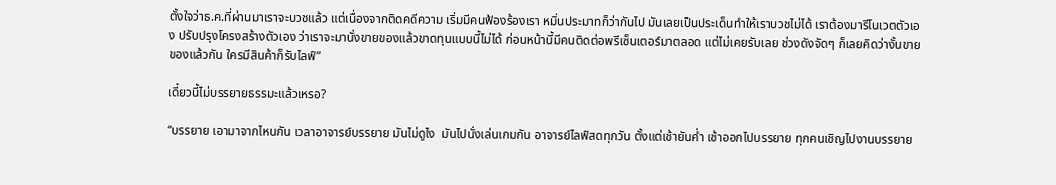ตั้งใจว่าธ.ค.ที่ผ่านมาเราจะบวชแล้ว แต่เนื่องจากติดคดีความ เริ่มมีคนฟ้องร้องเรา หมิ่นประมาทก็ว่ากันไป มันเลยเป็นประเด็นทำให้เราบวชไม่ได้ เราต้องมารีโนเวตตัวเอง ปรับปรุงโครงสร้างตัวเอง ว่าเราจะมานั่งขายของแล้วขาดทุนแบบนี้ไม่ได้ ก่อนหน้านี้มีคนติดต่อพรีเซ็นเตอร์มาตลอด แต่ไม่เคยรับเลย ช่วงดังจัดๆ ก็เลยคิดว่างั้นขายของแล้วกัน ใครมีสินค้าก็รับไลฟ์”

เดี๋ยวนี้ไม่บรรยายธรรมะแล้วเหรอ?

“บรรยาย เอามาจากไหนกัน เวลาอาจารย์บรรยาย มันไม่ดูไง  มันไปนั่งเล่นเกมกัน อาจารย์ไลฟ์สดทุกวัน ตั้งแต่เช้ายันค่ำ เช้าออกไปบรรยาย ทุกคนเชิญไปงานบรรยาย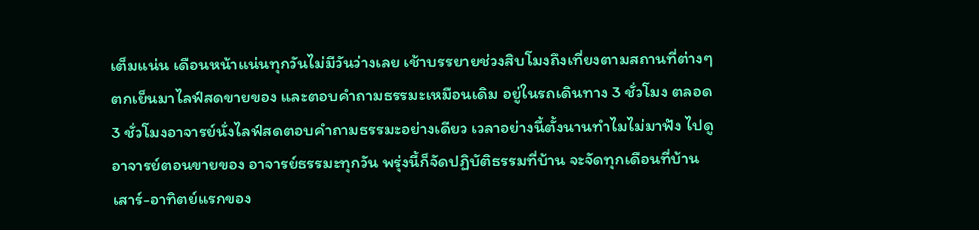เต็มแน่น เดือนหน้าแน่นทุกวันไม่มีวันว่างเลย เช้าบรรยายช่วงสิบโมงถึงเที่ยงตามสถานที่ต่างๆ ตกเย็นมาไลฟ์สดขายของ และตอบคำถามธรรมะเหมือนเดิม อยู่ในรถเดินทาง 3 ชั่วโมง ตลอด 3 ชั่วโมงอาจารย์นั่งไลฟ์สดตอบคำถามธรรมะอย่างเดียว เวลาอย่างนี้ตั้งนานทำไมไม่มาฟัง ไปดูอาจารย์ตอนขายของ อาจารย์ธรรมะทุกวัน พรุ่งนี้ก็จัดปฏิบัติธรรมที่บ้าน จะจัดทุกเดือนที่บ้าน  เสาร์-อาทิตย์แรกของ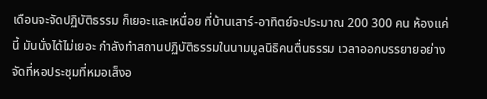เดือนจะจัดปฏิบัติธรรม ก็เยอะและเหนื่อย ที่บ้านเสาร์-อาทิตย์จะประมาณ 200 300 คน ห้องแค่นี้ มันนั่งได้ไม่เยอะ กำลังทำสถานปฏิบัติธรรมในนามมูลนิธิคนตื่นธรรม เวลาออกบรรยายอย่างจัดที่หอประชุมที่หมอเส็งอ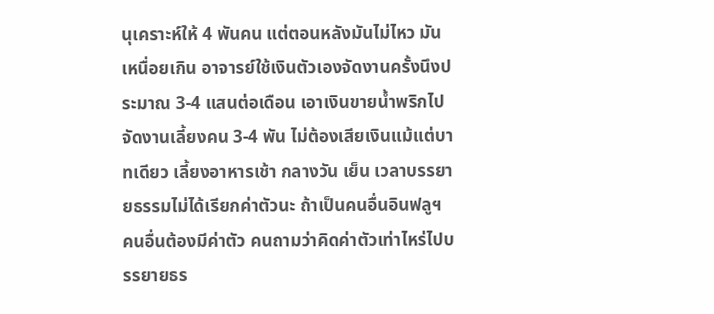นุเคราะห์ให้ 4 พันคน แต่ตอนหลังมันไม่ไหว มันเหนื่อยเกิน อาจารย์ใช้เงินตัวเองจัดงานครั้งนึงประมาณ 3-4 แสนต่อเดือน เอาเงินขายน้ำพริกไปจัดงานเลี้ยงคน 3-4 พัน ไม่ต้องเสียเงินแม้แต่บาทเดียว เลี้ยงอาหารเช้า กลางวัน เย็น เวลาบรรยายธรรมไม่ได้เรียกค่าตัวนะ ถ้าเป็นคนอื่นอินฟลูฯ คนอื่นต้องมีค่าตัว คนถามว่าคิดค่าตัวเท่าไหร่ไปบรรยายธร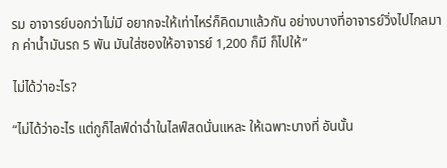รม อาจารย์บอกว่าไม่มี อยากจะให้เท่าไหร่ก็คิดมาแล้วกัน อย่างบางที่อาจารย์วิ่งไปไกลมาก ค่าน้ำมันรถ 5 พัน มันใส่ซองให้อาจารย์ 1,200 ก็มี ก็ไปให้”

ไม่ได้ว่าอะไร?

“ไม่ได้ว่าอะไร แต่กูก็ไลฟ์ด่าฉ่ำในไลฟ์สดนั่นแหละ ให้เฉพาะบางที่ อันนั้น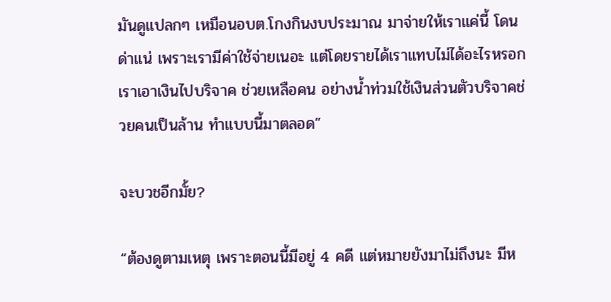มันดูแปลกๆ เหมือนอบต.โกงกินงบประมาณ มาจ่ายให้เราแค่นี้ โดนด่าแน่ เพราะเรามีค่าใช้จ่ายเนอะ แต่โดยรายได้เราแทบไม่ได้อะไรหรอก เราเอาเงินไปบริจาค ช่วยเหลือคน อย่างน้ำท่วมใช้เงินส่วนตัวบริจาคช่วยคนเป็นล้าน ทำแบบนี้มาตลอด”

จะบวชอีกมั้ย?

“ต้องดูตามเหตุ เพราะตอนนี้มีอยู่ 4 คดี แต่หมายยังมาไม่ถึงนะ มีห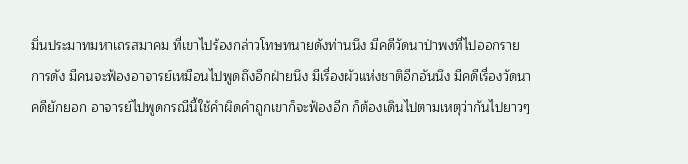มิ่นประมาทมหาเถรสมาคม ที่เขาไปร้องกล่าวโทษทนายดังท่านนึง มีคดีวัดนาป่าพงที่ไปออกรายการดัง มีคนจะฟ้องอาจารย์เหมือนไปพูดถึงอีกฝ่ายนึง มีเรื่องผัวแห่งชาติอีกอันนึง มีคดีเรื่องวัดนา คดียักยอก อาจารย์ไปพูดกรณีนี้ใช้คำผิดคำถูกเขาก็จะฟ้องอีก ก็ต้องเดินไปตามเหตุว่ากันไปยาวๆ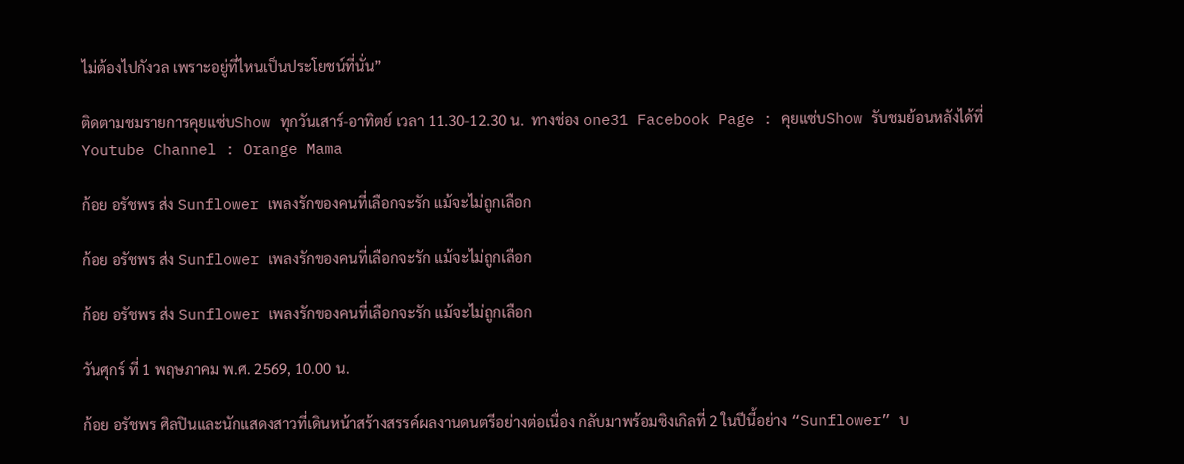ไม่ต้องไปกังวล เพราะอยู่ที่ไหนเป็นประโยชน์ที่นั่น”

ติดตามชมรายการคุยแซ่บShow ทุกวันเสาร์-อาทิตย์ เวลา 11.30-12.30 น.  ทางช่อง one31 Facebook Page : คุยแซ่บShow รับชมย้อนหลังได้ที่ Youtube Channel : Orange Mama

ก้อย อรัชพร ส่ง Sunflower เพลงรักของคนที่เลือกจะรัก แม้จะไม่ถูกเลือก

ก้อย อรัชพร ส่ง Sunflower เพลงรักของคนที่เลือกจะรัก แม้จะไม่ถูกเลือก

ก้อย อรัชพร ส่ง Sunflower เพลงรักของคนที่เลือกจะรัก แม้จะไม่ถูกเลือก

วันศุกร์ ที่ 1 พฤษภาคม พ.ศ. 2569, 10.00 น.

ก้อย อรัชพร ศิลปินและนักแสดงสาวที่เดินหน้าสร้างสรรค์ผลงานดนตรีอย่างต่อเนื่อง กลับมาพร้อมซิงเกิลที่ 2 ในปีนี้อย่าง “Sunflower” บ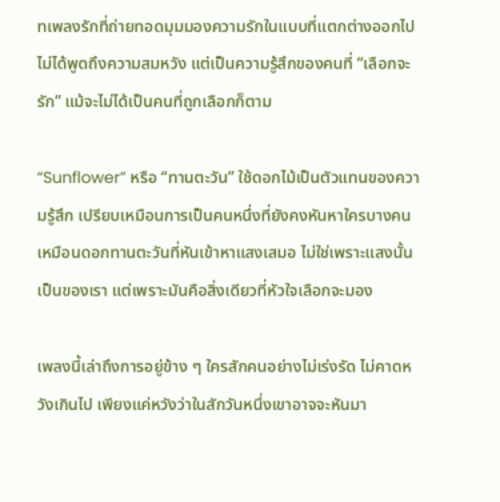ทเพลงรักที่ถ่ายทอดมุมมองความรักในแบบที่แตกต่างออกไป ไม่ได้พูดถึงความสมหวัง แต่เป็นความรู้สึกของคนที่ “เลือกจะรัก” แม้จะไม่ได้เป็นคนที่ถูกเลือกก็ตาม

“Sunflower” หรือ “ทานตะวัน” ใช้ดอกไม้เป็นตัวแทนของความรู้สึก เปรียบเหมือนการเป็นคนหนึ่งที่ยังคงหันหาใครบางคน เหมือนดอกทานตะวันที่หันเข้าหาแสงเสมอ ไม่ใช่เพราะแสงนั้นเป็นของเรา แต่เพราะมันคือสิ่งเดียวที่หัวใจเลือกจะมอง

เพลงนี้เล่าถึงการอยู่ข้าง ๆ ใครสักคนอย่างไม่เร่งรัด ไม่คาดหวังเกินไป เพียงแค่หวังว่าในสักวันหนึ่งเขาอาจจะหันมา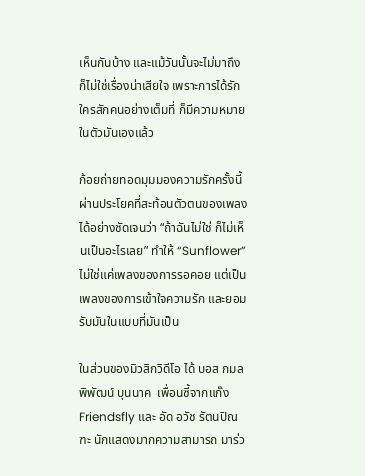เห็นกันบ้าง และแม้วันนั้นจะไม่มาถึง ก็ไม่ใช่เรื่องน่าเสียใจ เพราะการได้รักใครสักคนอย่างเต็มที่ ก็มีความหมายในตัวมันเองแล้ว

ก้อยถ่ายทอดมุมมองความรักครั้งนี้ผ่านประโยคที่สะท้อนตัวตนของเพลงได้อย่างชัดเจนว่า “ถ้าฉันไม่ใช่ ก็ไม่เห็นเป็นอะไรเลย” ทำให้ “Sunflower” ไม่ใช่แค่เพลงของการรอคอย แต่เป็นเพลงของการเข้าใจความรัก และยอมรับมันในแบบที่มันเป็น

ในส่วนของมิวสิกวิดีโอ ได้ บอส กมลพิพัฒน์ บุนนาค  เพื่อนซี้จากแก๊ง Friendsfly และ อัด อวัช รัตนปิณฑะ นักแสดงมากความสามารถ มาร่ว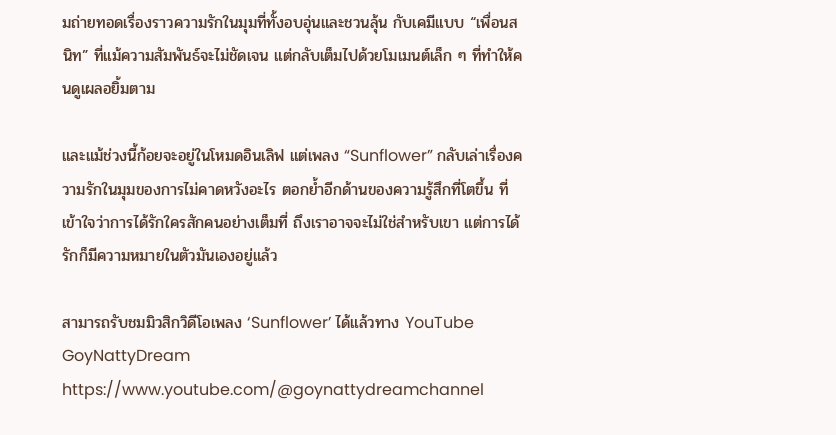มถ่ายทอดเรื่องราวความรักในมุมที่ทั้งอบอุ่นและชวนลุ้น กับเคมีแบบ “เพื่อนสนิท” ที่แม้ความสัมพันธ์จะไม่ชัดเจน แต่กลับเต็มไปด้วยโมเมนต์เล็ก ๆ ที่ทำให้คนดูเผลอยิ้มตาม

และแม้ช่วงนี้ก้อยจะอยู่ในโหมดอินเลิฟ แต่เพลง “Sunflower” กลับเล่าเรื่องความรักในมุมของการไม่คาดหวังอะไร ตอกย้ำอีกด้านของความรู้สึกที่โตขึ้น ที่เข้าใจว่าการได้รักใครสักคนอย่างเต็มที่ ถึงเราอาจจะไม่ใช่สำหรับเขา แต่การได้รักก็มีความหมายในตัวมันเองอยู่แล้ว

สามารถรับชมมิวสิกวิดีโอเพลง ‘Sunflower’ ได้แล้วทาง YouTube GoyNattyDream https://www.youtube.com/@goynattydreamchannel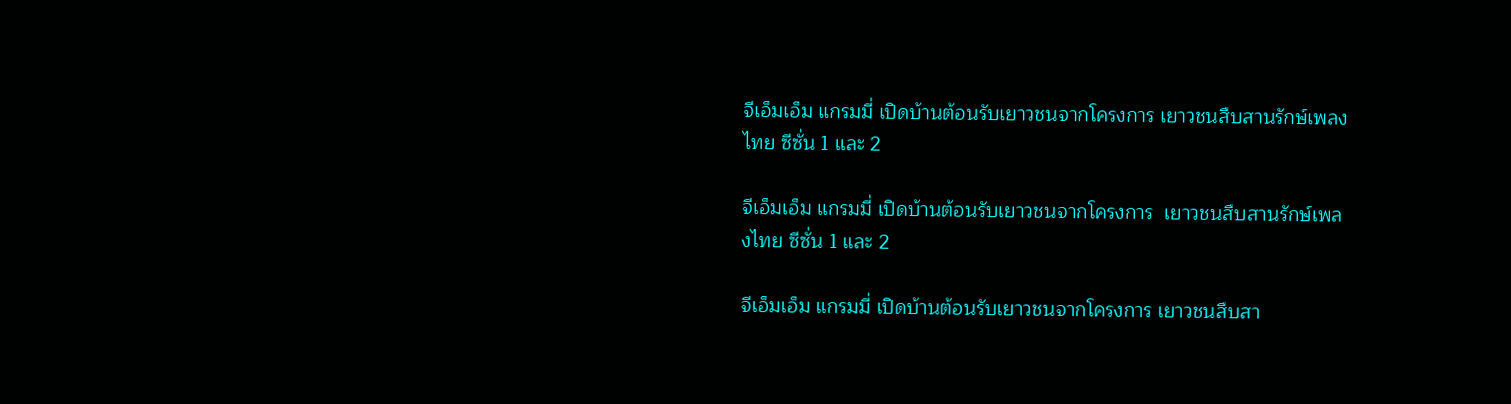จีเอ็มเอ็ม แกรมมี่ เปิดบ้านต้อนรับเยาวชนจากโครงการ เยาวชนสืบสานรักษ์เพลงไทย ซีซั่น 1 และ 2

จีเอ็มเอ็ม แกรมมี่ เปิดบ้านต้อนรับเยาวชนจากโครงการ  เยาวชนสืบสานรักษ์เพลงไทย ซีซั่น 1 และ 2

จีเอ็มเอ็ม แกรมมี่ เปิดบ้านต้อนรับเยาวชนจากโครงการ เยาวชนสืบสา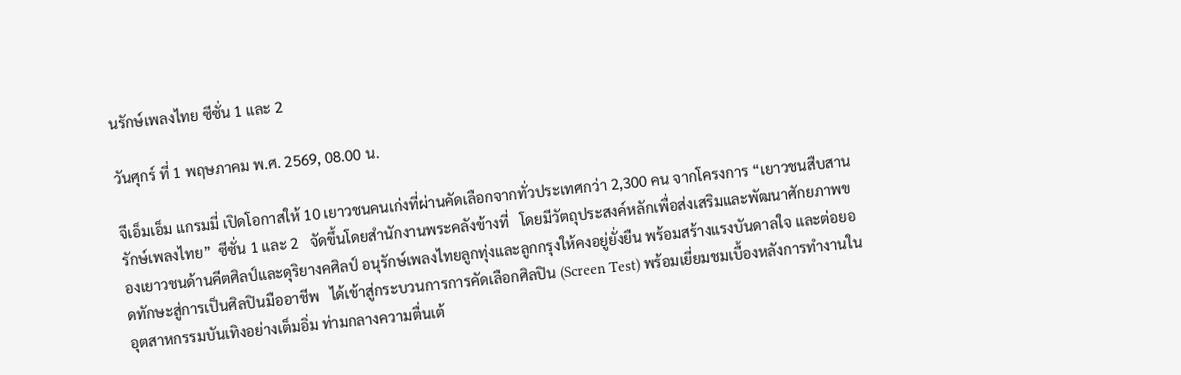นรักษ์เพลงไทย ซีซั่น 1 และ 2

วันศุกร์ ที่ 1 พฤษภาคม พ.ศ. 2569, 08.00 น.

จีเอ็มเอ็ม แกรมมี่ เปิดโอกาสให้ 10 เยาวชนคนเก่งที่ผ่านคัดเลือกจากทั่วประเทศกว่า 2,300 คน จากโครงการ “เยาวชนสืบสานรักษ์เพลงไทย”  ซีซั่น 1 และ 2   จัดขึ้นโดยสำนักงานพระคลังข้างที่   โดยมีวัตถุประสงค์หลักเพื่อส่งเสริมและพัฒนาศักยภาพของเยาวชนด้านคีตศิลป์และดุริยางคศิลป์ อนุรักษ์เพลงไทยลูกทุ่งและลูกกรุงให้คงอยู่ยั่งยืน พร้อมสร้างแรงบันดาลใจ และต่อยอดทักษะสู่การเป็นศิลปินมืออาชีพ   ได้เข้าสู่กระบวนการการคัดเลือกศิลปิน (Screen Test) พร้อมเยี่ยมชมเบื้องหลังการทำงานในอุตสาหกรรมบันเทิงอย่างเต็มอิ่ม ท่ามกลางความตื่นเต้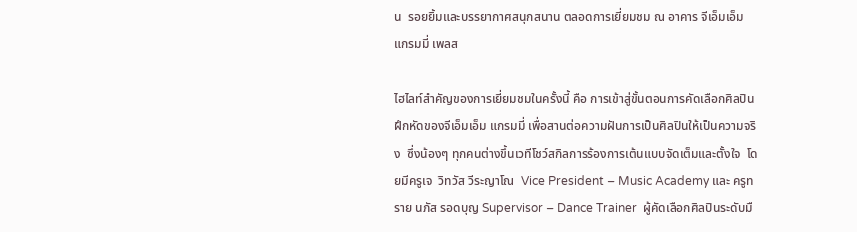น  รอยยิ้มและบรรยากาศสนุกสนาน ตลอดการเยี่ยมชม ณ อาคาร จีเอ็มเอ็ม แกรมมี่ เพลส

ไฮไลท์สำคัญของการเยี่ยมชมในครั้งนี้ คือ การเข้าสู่ขั้นตอนการคัดเลือกศิลปินฝึกหัดของจีเอ็มเอ็ม แกรมมี่ เพื่อสานต่อความฝันการเป็นศิลปินให้เป็นความจริง  ซึ่งน้องๆ ทุกคนต่างขึ้นเวทีโชว์สกิลการร้องการเต้นแบบจัดเต็มและตั้งใจ  โดยมีครูเจ  วิทวัส วีระญาโณ  Vice President – Music Academy และ ครูทราย นภัส รอดบุญ Supervisor – Dance Trainer  ผู้คัดเลือกศิลปินระดับมื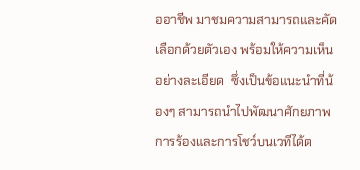ออาชีพ มาชมความสามารถและคัดเลือกด้วยตัวเอง พร้อมให้ความเห็นอย่างละเอียด  ซึ่งเป็นข้อแนะนำที่น้องๆ สามารถนำไปพัฒนาศักยภาพการร้องและการโชว์บนเวทีได้ต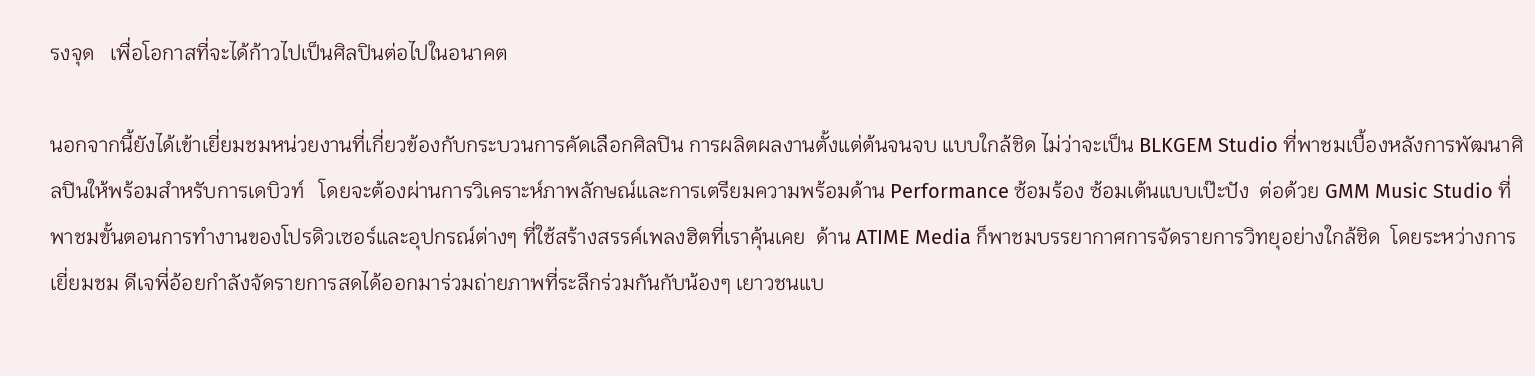รงจุด   เพื่อโอกาสที่จะได้ก้าวไปเป็นศิลปินต่อไปในอนาคต

นอกจากนี้ยังได้เข้าเยี่ยมชมหน่วยงานที่เกี่ยวข้องกับกระบวนการคัดเลือกศิลปิน การผลิตผลงานตั้งแต่ต้นจนจบ แบบใกล้ชิด ไม่ว่าจะเป็น BLKGEM Studio ที่พาชมเบื้องหลังการพัฒนาศิลปินให้พร้อมสำหรับการเดบิวท์   โดยจะต้องผ่านการวิเคราะห์ภาพลักษณ์และการเตรียมความพร้อมด้าน Performance ซ้อมร้อง ซ้อมเต้นแบบเป๊ะปัง  ต่อด้วย GMM Music Studio ที่พาชมขั้นตอนการทำงานของโปรดิวเซอร์และอุปกรณ์ต่างๆ ที่ใช้สร้างสรรค์เพลงฮิตที่เราคุ้นเคย  ด้าน ATIME Media ก็พาชมบรรยากาศการจัดรายการวิทยุอย่างใกล้ชิด  โดยระหว่างการเยี่ยมชม ดีเจพี่อ้อยกำลังจัดรายการสดได้ออกมาร่วมถ่ายภาพที่ระลึกร่วมกันกับน้องๆ เยาวชนแบ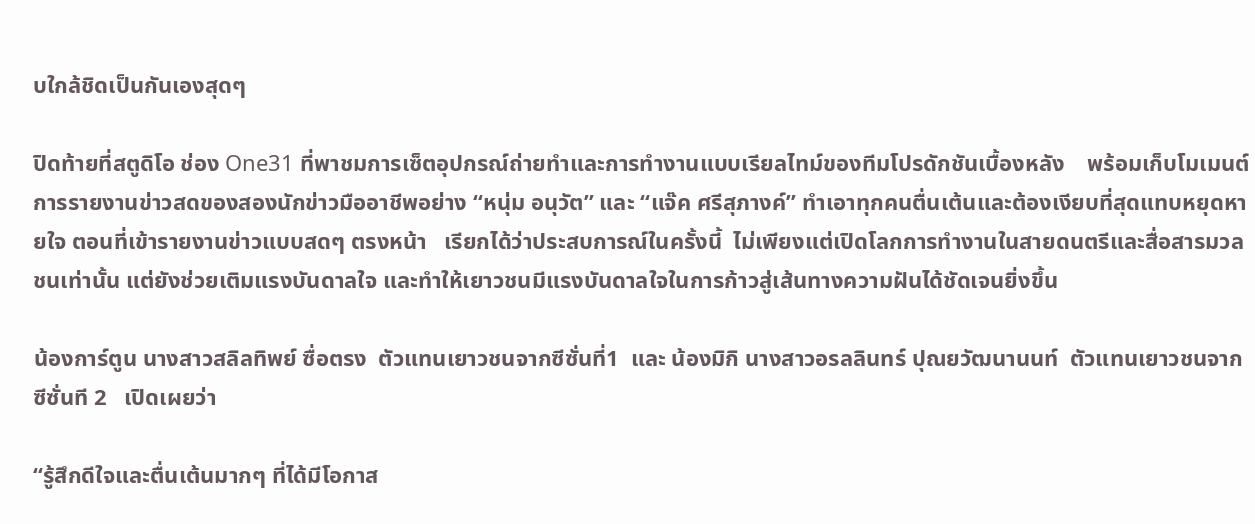บใกล้ชิดเป็นกันเองสุดๆ

ปิดท้ายที่สตูดิโอ ช่อง One31 ที่พาชมการเซ็ตอุปกรณ์ถ่ายทำและการทำงานแบบเรียลไทม์ของทีมโปรดักชันเบื้องหลัง    พร้อมเก็บโมเมนต์การรายงานข่าวสดของสองนักข่าวมืออาชีพอย่าง “หนุ่ม อนุวัต” และ “แจ๊ค ศรีสุภางค์” ทำเอาทุกคนตื่นเต้นและต้องเงียบที่สุดแทบหยุดหายใจ ตอนที่เข้ารายงานข่าวแบบสดๆ ตรงหน้า   เรียกได้ว่าประสบการณ์ในครั้งนี้  ไม่เพียงแต่เปิดโลกการทำงานในสายดนตรีและสื่อสารมวลชนเท่านั้น แต่ยังช่วยเติมแรงบันดาลใจ และทำให้เยาวชนมีแรงบันดาลใจในการก้าวสู่เส้นทางความฝันได้ชัดเจนยิ่งขึ้น

น้องการ์ตูน นางสาวสลิลทิพย์ ซื่อตรง  ตัวแทนเยาวชนจากซีซั่นที่1  และ น้องมิกิ นางสาวอรลลินทร์ ปุณยวัฒนานนท์  ตัวแทนเยาวชนจากซีซั่นที 2   เปิดเผยว่า

“รู้สึกดีใจและตื่นเต้นมากๆ ที่ได้มีโอกาส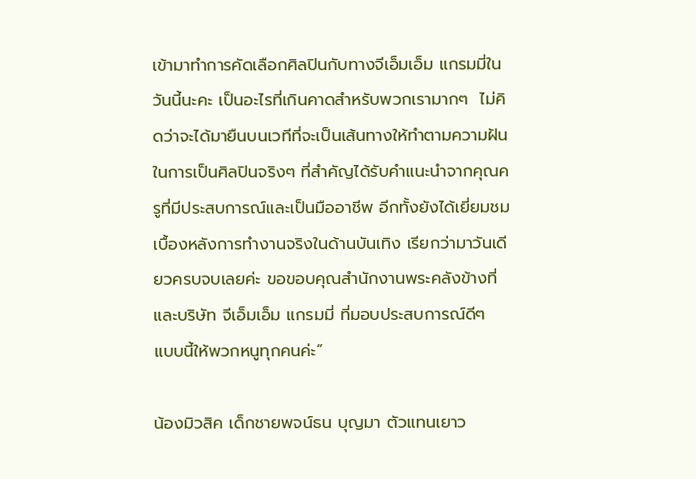เข้ามาทำการคัดเลือกศิลปินกับทางจีเอ็มเอ็ม แกรมมี่ในวันนี้นะคะ เป็นอะไรที่เกินคาดสำหรับพวกเรามากๆ  ไม่คิดว่าจะได้มายืนบนเวทีที่จะเป็นเส้นทางให้ทำตามความฝันในการเป็นศิลปินจริงๆ ที่สำคัญได้รับคำแนะนำจากคุณครูที่มีประสบการณ์และเป็นมืออาชีพ อีกทั้งยังได้เยี่ยมชมเบื้องหลังการทำงานจริงในด้านบันเทิง เรียกว่ามาวันเดียวครบจบเลยค่ะ ขอขอบคุณสำนักงานพระคลังข้างที่และบริษัท จีเอ็มเอ็ม แกรมมี่ ที่มอบประสบการณ์ดีๆ แบบนี้ให้พวกหนูทุกคนค่ะ”

น้องมิวสิค เด็กชายพจน์ธน บุญมา ตัวแทนเยาว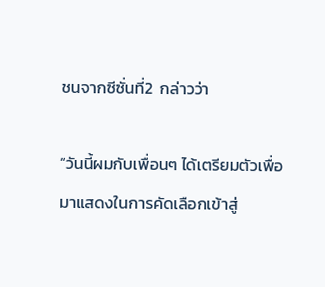ชนจากซีซั่นที่2  กล่าวว่า

“วันนี้ผมกับเพื่อนๆ ได้เตรียมตัวเพื่อมาแสดงในการคัดเลือกเข้าสู่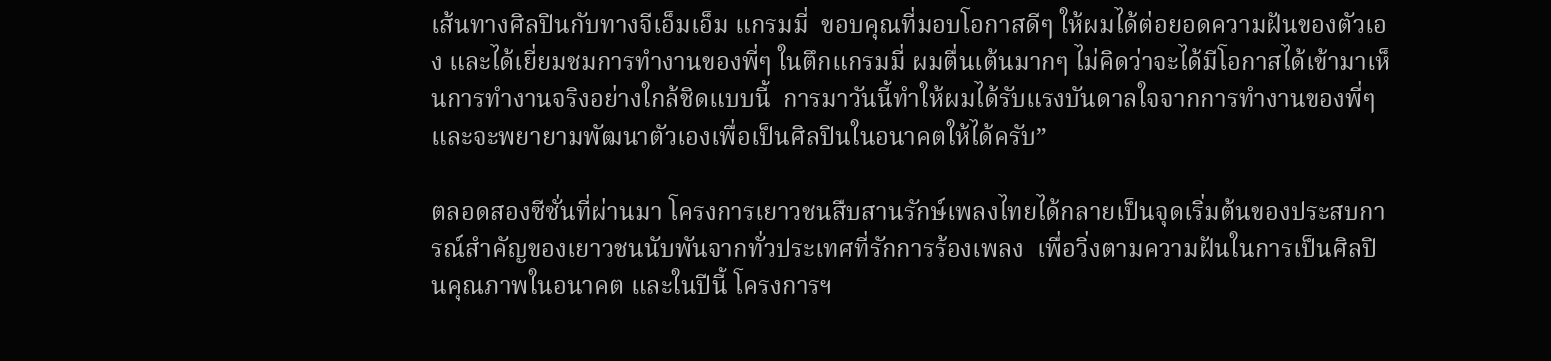เส้นทางศิลปินกับทางจีเอ็มเอ็ม แกรมมี่  ขอบคุณที่มอบโอกาสดีๆ ให้ผมได้ต่อยอดความฝันของตัวเอง และได้เยี่ยมชมการทำงานของพี่ๆ ในตึกแกรมมี่ ผมตื่นเต้นมากๆ ไม่คิดว่าจะได้มีโอกาสได้เข้ามาเห็นการทำงานจริงอย่างใกล้ชิดแบบนี้  การมาวันนี้ทำให้ผมได้รับแรงบันดาลใจจากการทำงานของพี่ๆ และจะพยายามพัฒนาตัวเองเพื่อเป็นศิลปินในอนาคตให้ได้ครับ”

ตลอดสองซีซั่นที่ผ่านมา โครงการเยาวชนสืบสานรักษ์เพลงไทยได้กลายเป็นจุดเริ่มต้นของประสบการณ์สำคัญของเยาวชนนับพันจากทั่วประเทศที่รักการร้องเพลง  เพื่อวิ่งตามความฝันในการเป็นศิลปินคุณภาพในอนาคต และในปีนี้ โครงการฯ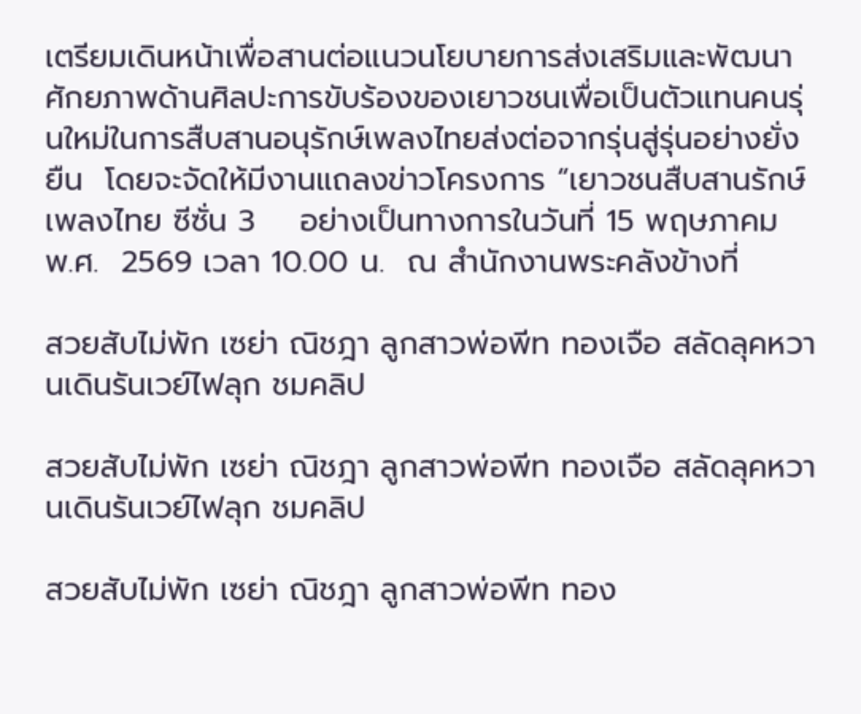เตรียมเดินหน้าเพื่อสานต่อแนวนโยบายการส่งเสริมและพัฒนาศักยภาพด้านศิลปะการขับร้องของเยาวชนเพื่อเป็นตัวแทนคนรุ่นใหม่ในการสืบสานอนุรักษ์เพลงไทยส่งต่อจากรุ่นสู่รุ่นอย่างยั่งยืน  โดยจะจัดให้มีงานแถลงข่าวโครงการ “เยาวชนสืบสานรักษ์เพลงไทย ซีซั่น 3    อย่างเป็นทางการในวันที่ 15 พฤษภาคม พ.ศ.  2569 เวลา 10.00 น.  ณ สำนักงานพระคลังข้างที่

สวยสับไม่พัก เซย่า ณิชฎา ลูกสาวพ่อพีท ทองเจือ สลัดลุคหวานเดินรันเวย์ไฟลุก ชมคลิป

สวยสับไม่พัก เซย่า ณิชฎา ลูกสาวพ่อพีท ทองเจือ สลัดลุคหวานเดินรันเวย์ไฟลุก ชมคลิป

สวยสับไม่พัก เซย่า ณิชฎา ลูกสาวพ่อพีท ทอง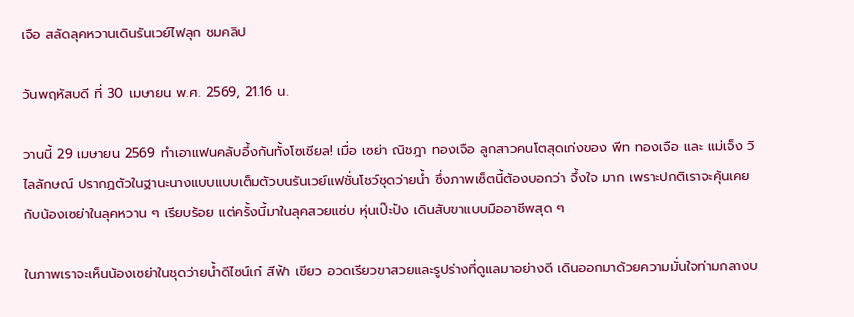เจือ สลัดลุคหวานเดินรันเวย์ไฟลุก ชมคลิป

วันพฤหัสบดี ที่ 30 เมษายน พ.ศ. 2569, 21.16 น.

วานนี้ 29 เมษายน 2569 ทำเอาแฟนคลับอึ้งกันทั้งโซเชียล! เมื่อ เซย่า ณิชฎา ทองเจือ ลูกสาวคนโตสุดเก่งของ พีท ทองเจือ และ แม่เจ็ง วิไลลักษณ์ ปรากฏตัวในฐานะนางแบบแบบเต็มตัวบนรันเวย์แฟชั่นโชว์ชุดว่ายน้ำ ซึ่งภาพเซ็ตนี้ต้องบอกว่า จึ้งใจ มาก เพราะปกติเราจะคุ้นเคยกับน้องเซย่าในลุคหวาน ๆ เรียบร้อย แต่ครั้งนี้มาในลุคสวยแซ่บ หุ่นเป๊ะปัง เดินสับขาแบบมืออาชีพสุด ๆ

ในภาพเราจะเห็นน้องเซย่าในชุดว่ายน้ำดีไซน์เก๋ สีฟ้า เขียว อวดเรียวขาสวยและรูปร่างที่ดูแลมาอย่างดี เดินออกมาด้วยความมั่นใจท่ามกลางบ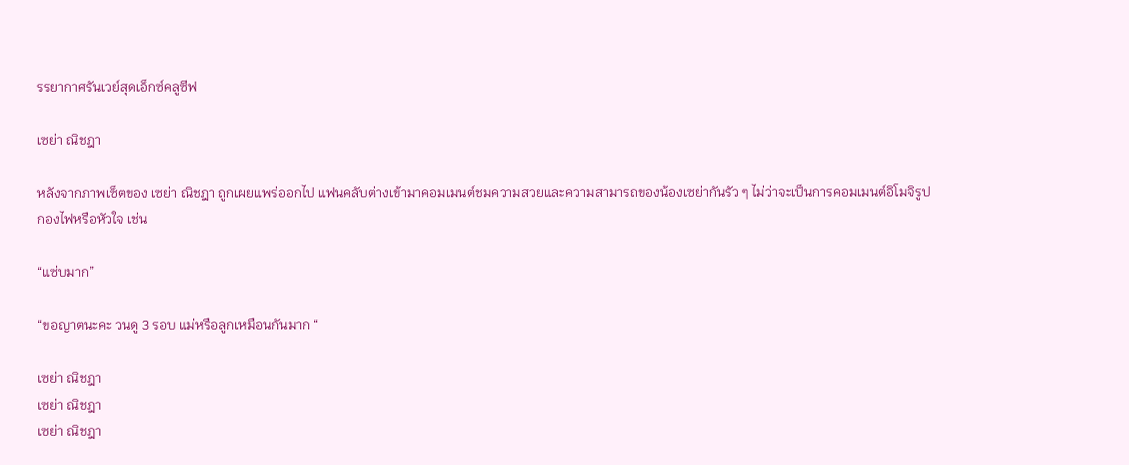รรยากาศรันเวย์สุดเอ็กซ์คลูซีฟ

เซย่า ณิชฎา

หลังจากภาพเซ็ตของ เซย่า ณิชฎา ถูกเผยแพร่ออกไป แฟนคลับต่างเข้ามาคอมเมนต์ชมความสวยและความสามารถของน้องเซย่ากันรัว ๆ ไม่ว่าจะเป็นการคอมเมนต์อิโมจิรูปกองไฟหรือหัวใจ เช่น

“แซ่บมาก”

“ขอญาตนะคะ วนดู 3 รอบ แม่หรือลูกเหมือนกันมาก “

เซย่า ณิชฎา
เซย่า ณิชฎา
เซย่า ณิชฎา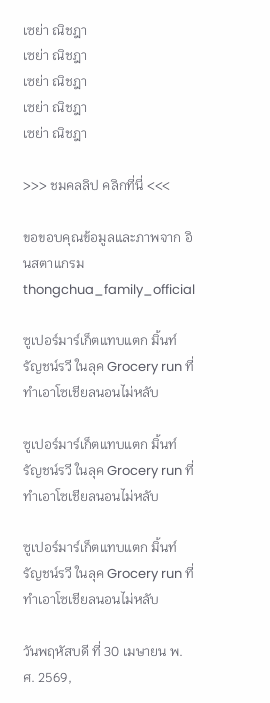เซย่า ณิชฎา
เซย่า ณิชฎา
เซย่า ณิชฎา
เซย่า ณิชฎา
เซย่า ณิชฎา

>>> ชมคลลิป คลิกที่นี่ <<<

ขอขอบคุณข้อมูลและภาพจาก อินสตาแกรม thongchua_family_official

ซูเปอร์มาร์เก็ตแทบแตก มิ้นท์ รัญชน์รวี ในลุค Grocery run ที่ทำเอาโซเชียลนอนไม่หลับ

ซูเปอร์มาร์เก็ตแทบแตก มิ้นท์ รัญชน์รวี ในลุค Grocery run ที่ทำเอาโซเชียลนอนไม่หลับ

ซูเปอร์มาร์เก็ตแทบแตก มิ้นท์ รัญชน์รวี ในลุค Grocery run ที่ทำเอาโซเชียลนอนไม่หลับ

วันพฤหัสบดี ที่ 30 เมษายน พ.ศ. 2569,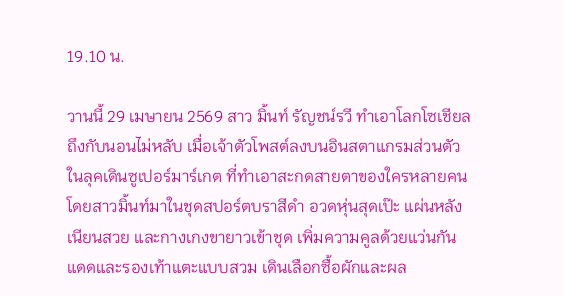19.10 น.

วานนี้ 29 เมษายน 2569 สาว มิ้นท์ รัญชน์รวี ทำเอาโลกโซเชียลถึงกับนอนไม่หลับ เมื่อเจ้าตัวโพสต์ลงบนอินสตาแกรมส่วนตัว ในลุคเดินซูเปอร์มาร์เกต ที่ทำเอาสะกดสายตาของใครหลายคน โดยสาวมิ้นท์มาในชุดสปอร์ตบราสีดำ อวดหุ่นสุดเป๊ะ แผ่นหลังเนียนสวย และกางเกงขายาวเข้าชุด เพิ่มความคูลด้วยแว่นกันแดดและรองเท้าแตะแบบสวม เดินเลือกซื้อผักและผล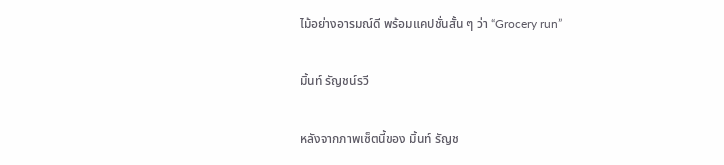ไม้อย่างอารมณ์ดี พร้อมแคปชั่นสั้น ๆ ว่า “Grocery run”

มิ้นท์ รัญชน์รวี

หลังจากภาพเซ็ตนี้ของ มิ้นท์ รัญช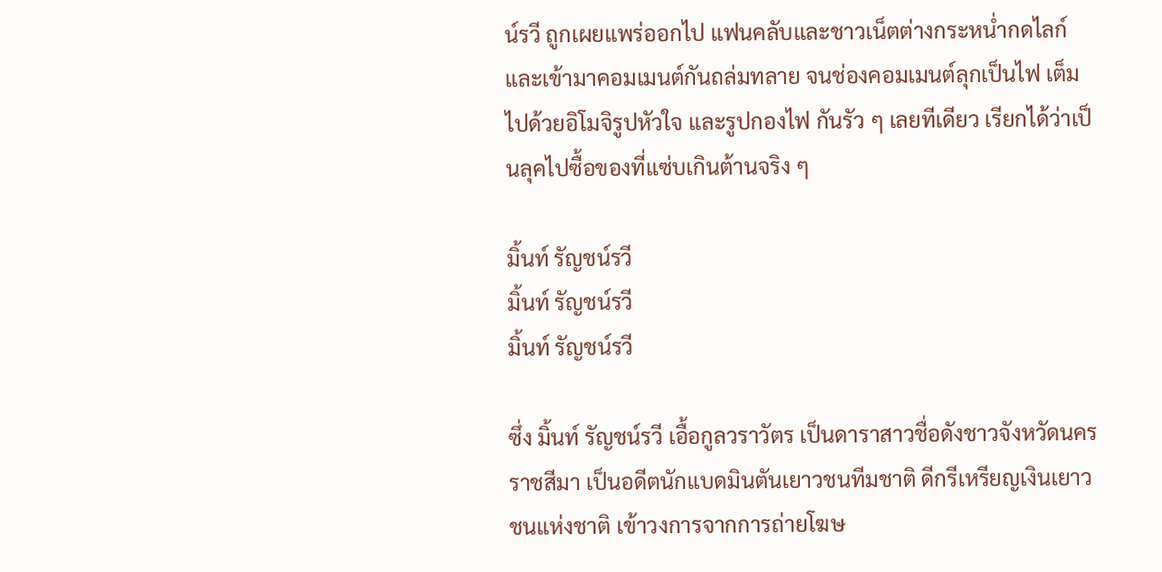น์รวี ถูกเผยแพร่ออกไป แฟนคลับและชาวเน็ตต่างกระหน่ำกดไลก์และเข้ามาคอมเมนต์กันถล่มทลาย จนช่องคอมเมนต์ลุกเป็นไฟ เต็มไปด้วยอิโมจิรูปหัวใจ และรูปกองไฟ กันรัว ๆ เลยทีเดียว เรียกได้ว่าเป็นลุคไปซื้อของที่แซ่บเกินต้านจริง ๆ

มิ้นท์ รัญชน์รวี
มิ้นท์ รัญชน์รวี
มิ้นท์ รัญชน์รวี

ซึ่ง มิ้นท์ รัญชน์รวี เอื้อกูลวราวัตร เป็นดาราสาวชื่อดังชาวจังหวัดนครราชสีมา เป็นอดีตนักแบดมินตันเยาวชนทีมชาติ ดีกรีเหรียญเงินเยาวชนแห่งชาติ เข้าวงการจากการถ่ายโฆษ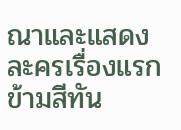ณาและแสดงละครเรื่องแรก ข้ามสีทัน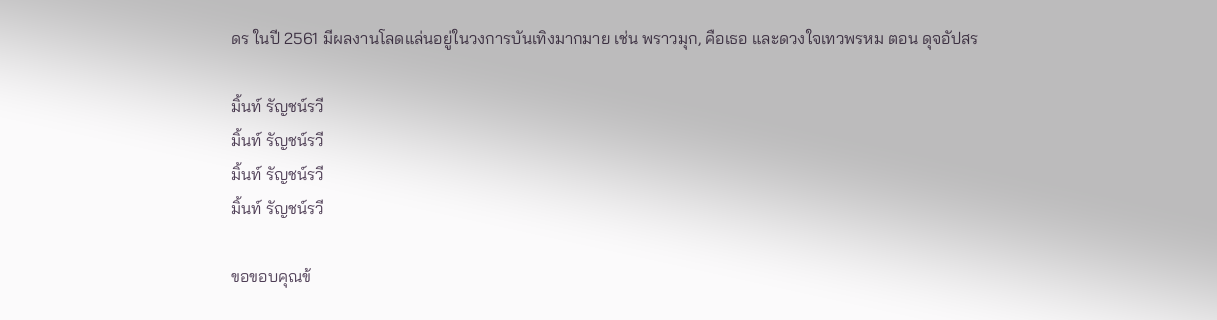ดร ในปี 2561 มีผลงานโลดแล่นอยู่ในวงการบันเทิงมากมาย เช่น พราวมุก, คือเธอ และดวงใจเทวพรหม ตอน ดุจอัปสร

มิ้นท์ รัญชน์รวี
มิ้นท์ รัญชน์รวี
มิ้นท์ รัญชน์รวี
มิ้นท์ รัญชน์รวี

ขอขอบคุณข้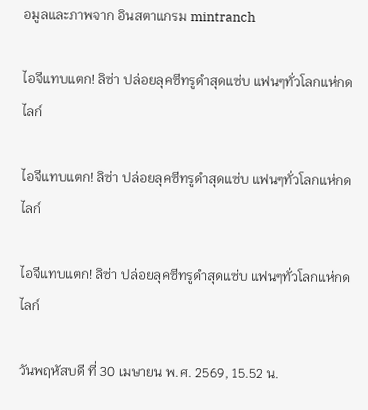อมูลและภาพจาก อินสตาแกรม mintranch

ไอจีแทบแตก! ลิซ่า ปล่อยลุคซีทรูดำสุดแซ่บ แฟนๆทั่วโลกแห่กดไลก์

ไอจีแทบแตก! ลิซ่า ปล่อยลุคซีทรูดำสุดแซ่บ แฟนๆทั่วโลกแห่กดไลก์

ไอจีแทบแตก! ลิซ่า ปล่อยลุคซีทรูดำสุดแซ่บ แฟนๆทั่วโลกแห่กดไลก์

วันพฤหัสบดี ที่ 30 เมษายน พ.ศ. 2569, 15.52 น.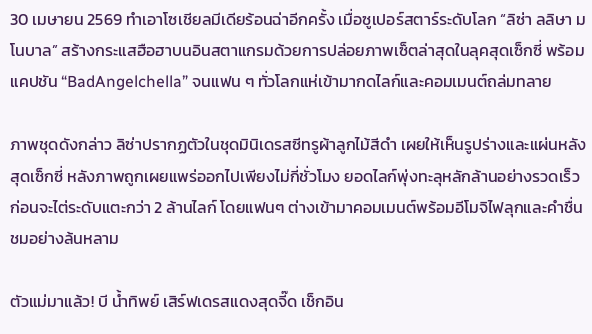30 เมษายน 2569 ทำเอาโซเชียลมีเดียร้อนฉ่าอีกครั้ง เมื่อซูเปอร์สตาร์ระดับโลก “ลิซ่า ลลิษา มโนบาล” สร้างกระแสฮือฮาบนอินสตาแกรมด้วยการปล่อยภาพเซ็ตล่าสุดในลุคสุดเซ็กซี่ พร้อมแคปชัน “BadAngelchella” จนแฟน ๆ ทั่วโลกแห่เข้ามากดไลก์และคอมเมนต์ถล่มทลาย

ภาพชุดดังกล่าว ลิซ่าปรากฏตัวในชุดมินิเดรสซีทรูผ้าลูกไม้สีดำ เผยให้เห็นรูปร่างและแผ่นหลังสุดเซ็กซี่ หลังภาพถูกเผยแพร่ออกไปเพียงไม่กี่ชั่วโมง ยอดไลก์พุ่งทะลุหลักล้านอย่างรวดเร็ว ก่อนจะไต่ระดับแตะกว่า 2 ล้านไลก์ โดยแฟนๆ ต่างเข้ามาคอมเมนต์พร้อมอีโมจิไฟลุกและคำชื่นชมอย่างล้นหลาม

ตัวแม่มาแล้ว! บี น้ำทิพย์ เสิร์ฟเดรสแดงสุดจี๊ด เช็กอิน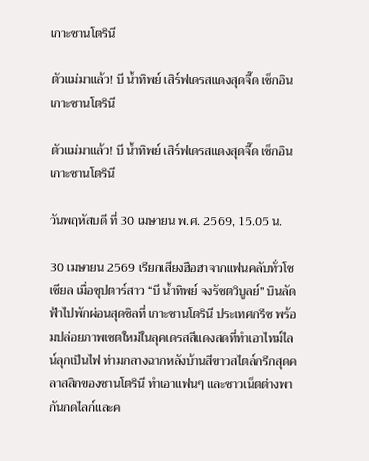เกาะซานโตรินี

ตัวแม่มาแล้ว! บี น้ำทิพย์ เสิร์ฟเดรสแดงสุดจี๊ด เช็กอินเกาะซานโตรินี

ตัวแม่มาแล้ว! บี น้ำทิพย์ เสิร์ฟเดรสแดงสุดจี๊ด เช็กอินเกาะซานโตรินี

วันพฤหัสบดี ที่ 30 เมษายน พ.ศ. 2569, 15.05 น.

30 เมษายน 2569 เรียกเสียงฮือฮาจากแฟนคลับทั่วโซเชียล เมื่อซุปตาร์สาว “บี น้ำทิพย์ จงรัชตวิบูลย์” บินลัดฟ้าไปพักผ่อนสุดชิลที่ เกาะซานโตรินี ประเทศกรีซ พร้อมปล่อยภาพเซตใหม่ในลุคเดรสสีแดงสดที่ทำเอาไทม์ไลน์ลุกเป็นไฟ ท่ามกลางฉากหลังบ้านสีขาวสไตล์กรีกสุดคลาสสิกของซานโตรินี ทำเอาแฟนๆ และชาวเน็ตต่างพากันกดไลก์และค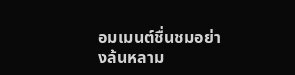อมเมนต์ชื่นชมอย่างล้นหลาม